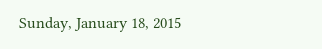Sunday, January 18, 2015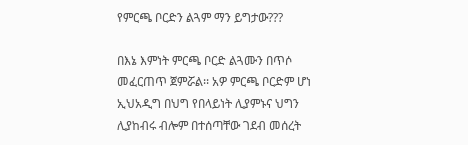የምርጫ ቦርድን ልጓም ማን ይግታው???

በእኔ እምነት ምርጫ ቦርድ ልጓሙን በጥሶ መፈርጠጥ ጀምሯል፡፡ አዎ ምርጫ ቦርድም ሆነ ኢህአዲግ በህግ የበላይነት ሊያምኑና ህግን ሊያከብሩ ብሎም በተሰጣቸው ገደብ መሰረት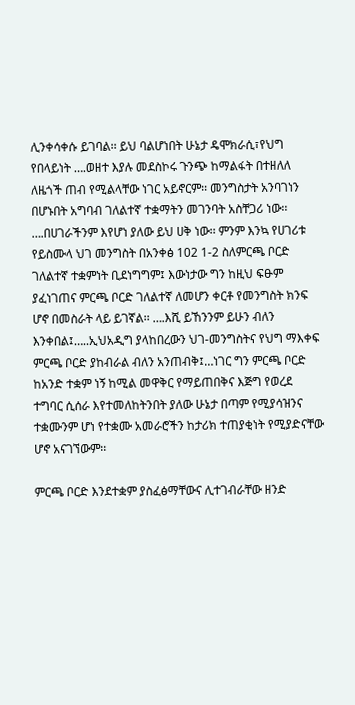ሊንቀሳቀሱ ይገባል፡፡ ይህ ባልሆነበት ሁኔታ ዴሞክራሲ፣የህግ የበላይነት ….ወዘተ እያሉ መደስኮሩ ጉንጭ ከማልፋት በተዘለለ ለዜጎች ጠብ የሚልላቸው ነገር አይኖርም፡፡ መንግስታት አንባገነን በሆኑበት አግባብ ገለልተኛ ተቋማትን መገንባት አስቸጋሪ ነው፡፡ ….በሀገራችንም እየሆነ ያለው ይህ ሀቅ ነው፡፡ ምንም እንኳ የሀገሪቱ የይስሙላ ህገ መንግስት በአንቀፅ 102 1-2 ስለምርጫ ቦርድ ገለልተኛ ተቋምነት ቢደነግግም፤ እውነታው ግን ከዚህ ፍፁም ያፈነገጠና ምርጫ ቦርድ ገለልተኛ ለመሆን ቀርቶ የመንግስት ክንፍ ሆኖ በመስራት ላይ ይገኛል፡፡ ….እሺ ይኸንንም ይሁን ብለን እንቀበል፤…..ኢህአዲግ ያላከበረውን ህገ-መንግስትና የህግ ማእቀፍ ምርጫ ቦርድ ያከብራል ብለን አንጠብቅ፤…ነገር ግን ምርጫ ቦርድ ከአንድ ተቋም ነኝ ከሚል መዋቅር የማይጠበቅና እጅግ የወረደ ተግባር ሲሰራ እየተመለከትንበት ያለው ሁኔታ በጣም የሚያሳዝንና ተቋሙንም ሆነ የተቋሙ አመራሮችን ከታሪክ ተጠያቂነት የሚያድናቸው ሆኖ አናገኘውም፡፡

ምርጫ ቦርድ እንደተቋም ያስፈፅማቸውና ሊተገብራቸው ዘንድ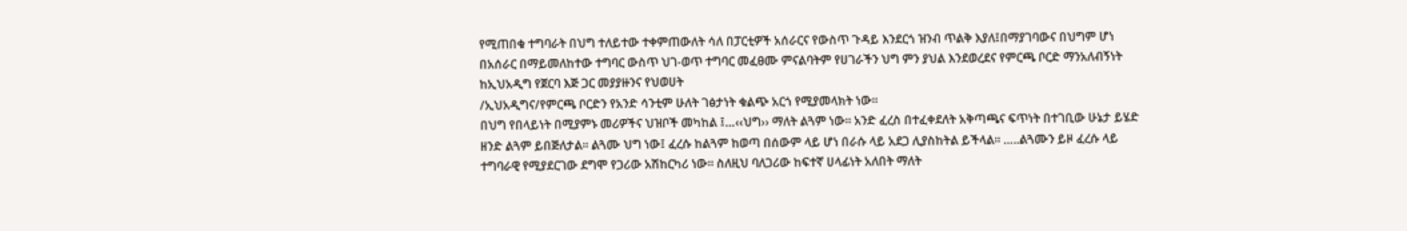የሚጠበቁ ተግባራት በህግ ተለይተው ተቀምጠውለት ሳለ በፓርቲዎች አሰራርና የውስጥ ጉዳይ እንደርጎ ዝንብ ጥልቅ እያለ፤በማያገባውና በህግም ሆነ በአሰራር በማይመለከተው ተግባር ውስጥ ህገ-ወጥ ተግባር መፈፀሙ ምናልባትም የሀገራችን ህግ ምን ያህል እንደወረደና የምርጫ ቦርድ ማንአለብኝነት ከኢህአዲግ የጀርባ እጅ ጋር መያያዙንና የህወሀት
/ኢህአዲግና/የምርጫ ቦርድን የአንድ ሳንቲም ሁለት ገፅታነት ቁልጭ አርጎ የሚያመላክት ነው፡፡
በህግ የበላይነት በሚያምኑ መሪዎችና ህዝቦች መካከል ፤…‹‹ህግ›› ማለት ልጓም ነው፡፡ አንድ ፈረስ በተፈቀደለት አቅጣጫና ፍጥነት በተገቢው ሁኔታ ይሄድ ዘንድ ልጓም ይበጅለታል፡፡ ልጓሙ ህግ ነው፤ ፈረሱ ከልጓም ከወጣ በሰውም ላይ ሆነ በራሱ ላይ አደጋ ሊያስከትል ይችላል፡፡ …..ልጓሙን ይዞ ፈረሱ ላይ ተግባራዊ የሚያደርገው ደግሞ የጋሪው አሽከርካሪ ነው፡፡ ስለዚህ ባለጋሪው ከፍተኛ ሀላፊነት አለበት ማለት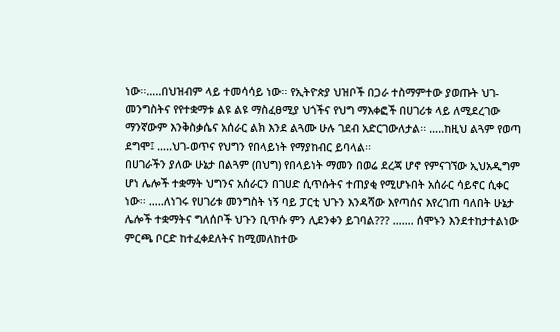ነው፡፡…..በህዝብም ላይ ተመሳሳይ ነው፡፡ የኢትዮጵያ ህዝቦች በጋራ ተስማምተው ያወጡት ህገ-መንግስትና የየተቋማቱ ልዩ ልዩ ማስፈፀሚያ ህጎችና የህግ ማእቀፎች በሀገሪቱ ላይ ለሚደረገው ማንኛውም እንቅስቃሴና አሰራር ልክ እንደ ልጓሙ ሁሉ ገደብ አድርገውለታል፡፡ …..ከዚህ ልጓም የወጣ ደግሞ፤ …..ህገ-ወጥና የህግን የበላይነት የማያከብር ይባላል፡፡
በሀገራችን ያለው ሁኔታ በልጓም (በህግ) የበላይነት ማመን በወሬ ደረጃ ሆኖ የምናገኘው ኢህአዲግም ሆነ ሌሎች ተቋማት ህግንና አሰራርን በገሀድ ሲጥሱትና ተጠያቂ የሚሆኑበት አሰራር ሳይኖር ሲቀር ነው፡፡ …..ለነገሩ የሀገሪቱ መንግስት ነኝ ባይ ፓርቲ ህጉን እንዳሻው እየጣሰና እየረገጠ ባለበት ሁኔታ ሌሎች ተቋማትና ግለሰቦች ህጉን ቢጥሱ ምን ሊደንቀን ይገባል??? ……. ሰሞኑን እንደተከታተልነው ምርጫ ቦርድ ከተፈቀደለትና ከሚመለከተው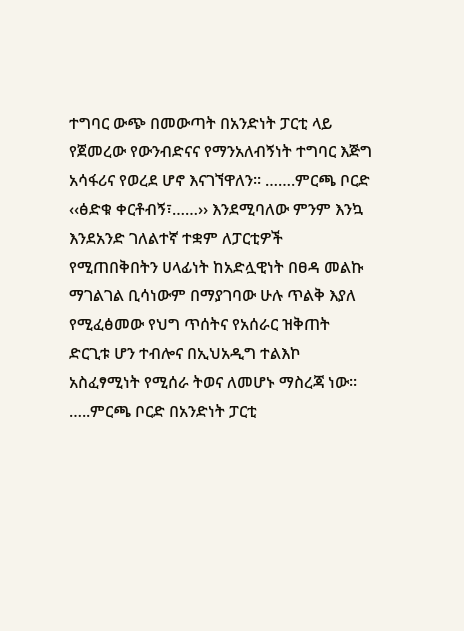ተግባር ውጭ በመውጣት በአንድነት ፓርቲ ላይ የጀመረው የውንብድናና የማንአለብኝነት ተግባር እጅግ አሳፋሪና የወረደ ሆኖ እናገኘዋለን፡፡ …….ምርጫ ቦርድ ‹‹ፅድቁ ቀርቶብኝ፣……›› እንደሚባለው ምንም እንኳ እንደአንድ ገለልተኛ ተቋም ለፓርቲዎች የሚጠበቅበትን ሀላፊነት ከአድሏዊነት በፀዳ መልኩ ማገልገል ቢሳነውም በማያገባው ሁሉ ጥልቅ እያለ የሚፈፅመው የህግ ጥሰትና የአሰራር ዝቅጠት ድርጊቱ ሆን ተብሎና በኢህአዲግ ተልእኮ አስፈፃሚነት የሚሰራ ትወና ለመሆኑ ማስረጃ ነው፡፡ …..ምርጫ ቦርድ በአንድነት ፓርቲ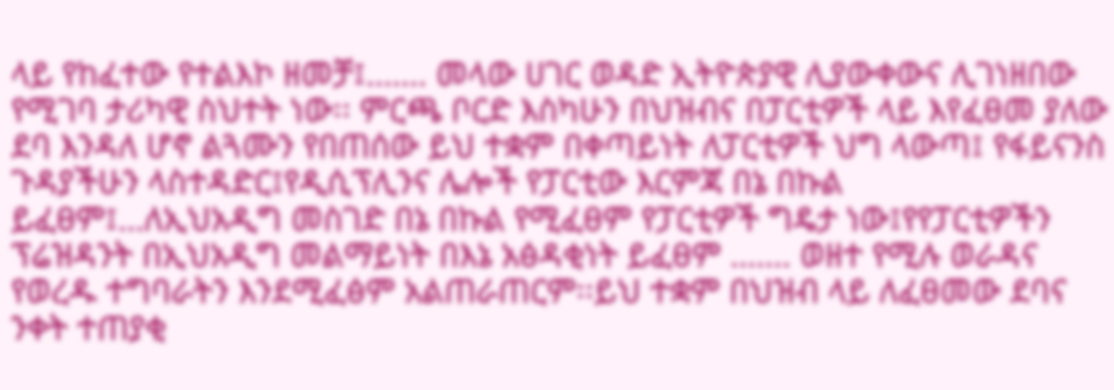ላይ የከፈተው የተልእኮ ዘመቻ፤……. መላው ሀገር ወዳድ ኢትዮጵያዊ ሊያውቀውና ሊገነዘበው የሚገባ ታሪካዊ ስህተት ነው፡፡ ምርጫ ቦርድ እስካሁን በህዝብና በፓርቲዎች ላይ እየፈፀመ ያለው ደባ እንዳለ ሆኖ ልጓሙን የበጠሰው ይህ ተቋም በቀጣይነት ለፓርቲዎች ህግ ላውጣ፤ የፋይናንስ ጉዳያችሁን ላስተዳድር፤የዲሲፕሊንና ሌሎች የፓርቲው እርምጃ በኔ በኩል ይፈፀም፤…ለኢህአዲግ መስገድ በኔ በኩል የሚፈፀም የፓርቲዎች ግዴታ ነው፤የየፓርቲዎችን ፕሬዝዳንት በኢህአዲግ መልማይነት በእኔ አፅዳቂነት ይፈፀም ……. ወዘተ የሚሉ ወራዳና የወረዱ ተግባራትን እንደሚፈፅም አልጠራጠርም፡፡ይህ ተቋም በህዝብ ላይ ለፈፀመው ደባና ንቀት ተጠያቂ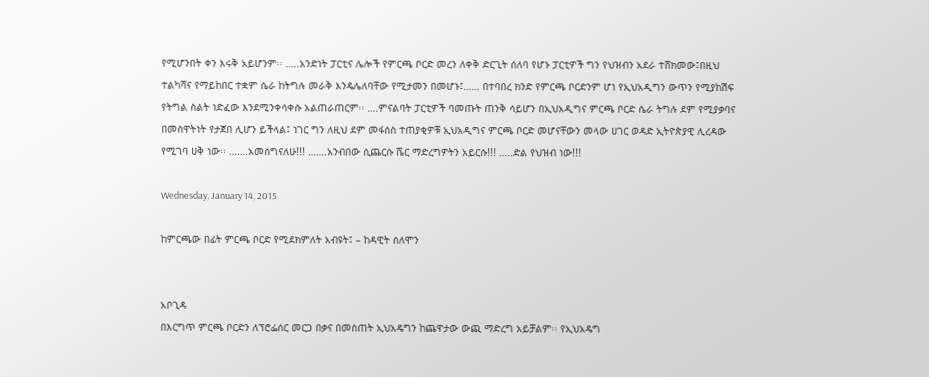የሚሆንበት ቀን እሩቅ አይሆንም፡፡ …..አንድነት ፓርቲና ሌሎች የምርጫ ቦርድ መረን ለቀቅ ድርጊት ሰለባ የሆኑ ፓርቲዎች ግን የህዝብን አደራ ተሸክመው፤በዚህ ተልካሻና የማይከበር ተቋም ሴራ ከትግሉ መራቅ እንዴሌለባቸው የሚታመን በመሆኑ፤…… በተባበረ ክንድ የምርጫ ቦርድንም ሆነ የኢህአዲግን ውጥን የሚያከሽፍ የትግል ስልት ነድፈው እንደሚንቀሳቀሱ አልጠራጠርም፡፡ ….ምናልባት ፓርቲዎች ባመጡት ጠንቅ ሳይሆን በኢህአዲግና ምርጫ ቦርድ ሴራ ትግሉ ደም የሚያቃባና በመስዋትነት የታጀበ ሊሆን ይችላል፤ ነገር ግን ለዚህ ደም መፋሰስ ተጠያቂዎቹ ኢህአዲግና ምርጫ ቦርድ መሆናቸውን መላው ሀገር ወዳድ ኢትዮጵያዊ ሊረዳው የሚገባ ሀቅ ነው፡፡ …….አመሰግናለሁ!!! …….አንብበው ሲጨርሱ ሼር ማድረግዎትን አይርሱ!!! …..ድል የህዝብ ነው!!!

Wednesday, January 14, 2015

ከምርጫው በፊት ምርጫ ቦርድ የሚደክምለት አብዩት፤ – ከዳዊት ሰለሞን


አቦጊዳ
በእርግጥ ምርጫ ቦርድን ለፕሮፌሰር መርጋ በቃና በመስጠት ኢህአዴግን ከጨዋታው ውጪ ማድረግ አይቻልም፡፡ የኢህአዴግ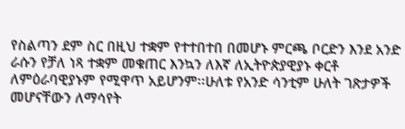የስልጣን ደም ስር በዚህ ተቋም የተተበተበ በመሆኑ ምርጫ ቦርድን እንደ አንድ ራሱን የቻለ ነጻ ተቋም መቁጠር እንኳን ለእኛ ለኢትዮጵያዊያኑ ቀርቶ ለምዕራባዊያኑም የሚዋጥ አይሆንም፡፡ሁለቱ የአንድ ሳንቲም ሁለት ገጽታዎች መሆናቸውን ለማሳየት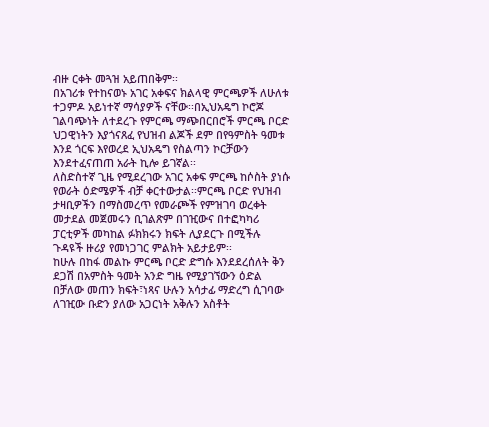ብዙ ርቀት መጓዝ አይጠበቅም፡፡
በአገሪቱ የተከናወኑ አገር አቀፍና ክልላዊ ምርጫዎች ለሁለቱ ተጋምዶ አይነተኛ ማሳያዎች ናቸው፡፡በኢህአዴግ ኮሮጆ ገልባጭነት ለተደረጉ የምርጫ ማጭበርበሮች ምርጫ ቦርድ ህጋዊነትን እያጎናጸፈ የህዝብ ልጆች ደም በየዓምስት ዓመቱ እንደ ጎርፍ እየወረደ ኢህአዴግ የስልጣን ኮርቻውን እንደተፈናጠጠ አራት ኪሎ ይገኛል፡፡
ለስድስተኛ ጊዜ የሚደረገው አገር አቀፍ ምርጫ ከሶስት ያነሱ የወራት ዕድሜዎች ብቻ ቀርተውታል፡፡ምርጫ ቦርድ የህዝብ ታዛቢዎችን በማስመረጥ የመራጮች የምዝገባ ወረቀት መታደል መጀመሩን ቢገልጽም በገዢውና በተፎካካሪ ፓርቲዎች መካከል ፉክክሩን ክፍት ሊያደርጉ በሚችሉ ጉዳዩች ዙሪያ የመነጋገር ምልክት አይታይም፡፡
ከሁሉ በከፋ መልኩ ምርጫ ቦርድ ድግሱ እንደደረሰለት ቅን ደጋሽ በአምስት ዓመት አንድ ግዜ የሚያገኘውን ዕድል በቻለው መጠን ክፍት፣ነጻና ሁሉን አሳታፊ ማድረግ ሲገባው ለገዢው ቡድን ያለው አጋርነት አቅሉን አስቶት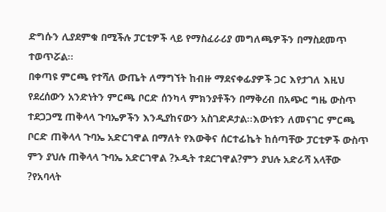ድግሱን ሊያደምቁ በሚችሉ ፓርቲዎች ላይ የማስፈራሪያ መግለጫዎችን በማስደመጥ ተወጥሯል፡፡
በቀጣዩ ምርጫ የተሻለ ውጤት ለማግኘት ከብዙ ማደናቀፊያዎች ጋር እየታገለ እዚህ የደረሰውን አንድነትን ምርጫ ቦርድ ሰንካላ ምክንያቶችን በማቅረብ በአጭር ግዜ ውስጥ ተደጋጋሚ ጠቅላላ ጉባኤዎችን እንዲያከናውን አስገድዶታል፡፡እውነቱን ለመናገር ምርጫ ቦርድ ጠቅላላ ጉባኤ አድርገዋል በማለት የእውቅና ሰርተፊኬት ከሰጣቸው ፓርቲዎች ውስጥ ምን ያህሉ ጠቅላላ ጉባኤ አድርገዋል ?ኦዲት ተደርገዋል?ምን ያህሉ አድራሻ አላቸው ?የአባላት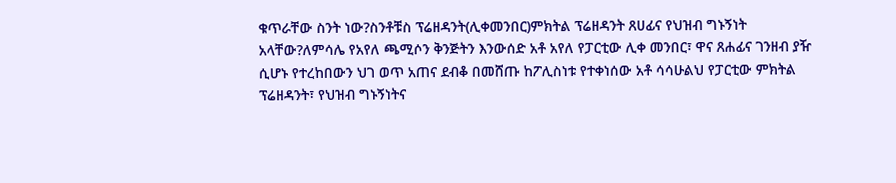ቁጥራቸው ስንት ነው?ስንቶቹስ ፕሬዘዳንት(ሊቀመንበር)ምክትል ፕሬዘዳንት ጸሀፊና የህዝብ ግኑኝነት አላቸው?ለምሳሌ የአየለ ጫሚሶን ቅንጅትን እንውሰድ አቶ አየለ የፓርቲው ሊቀ መንበር፣ ዋና ጸሐፊና ገንዘብ ያዥ ሲሆኑ የተረከበውን ህገ ወጥ አጠና ደብቆ በመሸጡ ከፖሊስነቱ የተቀነሰው አቶ ሳሳሁልህ የፓርቲው ምክትል ፕሬዘዳንት፣ የህዝብ ግኑኝነትና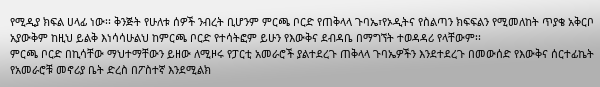የሚዲያ ክፍል ሀላፊ ነው፡፡ ቅንጅት የሁለቱ ሰዎች ንብረት ቢሆንም ምርጫ ቦርድ የጠቅላላ ጉባኤ፣የኦዲትና የስልጣን ክፍፍልን የሚመለከት ጥያቄ አቅርቦ አያውቅም ከዚህ ይልቅ እነሳሳሁልህ ከምርጫ ቦርድ የተሳትፎም ይሁን የእውቅና ደብዳቤ በማግኘት ተወዳዳሪ የላቸውም፡፡
ምርጫ ቦርድ በኪሳቸው ማህተማቸውን ይዘው ለሚዞሩ የፓርቲ አመራሮች ያልተደረጉ ጠቅላላ ጉባኤዎችን እንደተደረጉ በመውሰድ የእውቅና ሰርተፊኬት የአመራሮቹ መኖሪያ ቤት ድረስ በፖስተኛ እንደሚልክ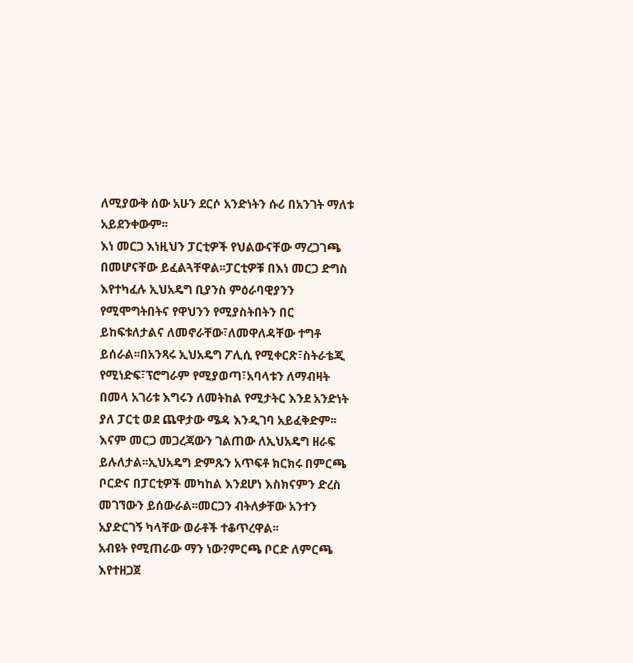ለሚያውቅ ሰው አሁን ደርሶ አንድነትን ሱሪ በአንገት ማለቱ አይደንቀውም፡፡
እነ መርጋ እነዚህን ፓርቲዎች የህልውናቸው ማረጋገጫ በመሆናቸው ይፈልጓቸዋል፡፡ፓርቲዎቹ በእነ መርጋ ድግስ እየተካፈሉ ኢህአዴግ ቢያንስ ምዕራባዊያንን የሚሞግትበትና የዋህንን የሚያስትበትን በር ይከፍቱለታልና ለመኖራቸው፣ለመዋለዳቸው ተግቶ ይሰራል፡፡በአንጻሩ ኢህአዴግ ፖሊሲ የሚቀርጽ፣ስትራቴጂ የሚነድፍ፣ፕሮግራም የሚያወጣ፣አባላቱን ለማብዛት በመላ አገሪቱ እግሩን ለመትከል የሚታትር እንደ አንድነት ያለ ፓርቲ ወደ ጨዋታው ሜዳ እንዲገባ አይፈቅድም፡፡ እናም መርጋ መጋረጃውን ገልጠው ለኢህአዴግ ዘራፍ ይሉለታል፡፡ኢህአዴግ ድምጹን አጥፍቶ ክርክሩ በምርጫ ቦርድና በፓርቲዎች መካከል እንደሆነ እስክናምን ድረስ መገኘውን ይሰውራል፡፡መርጋን ብትለቃቸው አንተን አያድርገኝ ካላቸው ወራቶች ተቆጥረዋል፡፡
አብዩት የሚጠራው ማን ነው?ምርጫ ቦርድ ለምርጫ እየተዘጋጀ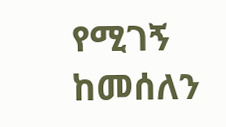የሚገኝ ከመሰለን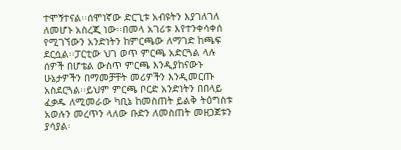ተሞኝተናል፡፡ሰሞነኛው ድርጊቱ አብዩትን እያገለገለ ለመሆኑ አስረጂ ነው፡፡በመላ አገሪቱ እየተንቀሳቀሰ የሚገኘውን አንድነትን ከምርጫው ለማገድ ከጫፍ ደርሷል፡፡ፓርቲው ህገ ወጥ ምርጫ አድርጓል ላሉ ሰዎች በሆቴል ውስጥ ምርጫ እንዲያከናውኑ ሁኔታዎችን በማመቻቸት መሪዎችን እንዲመርጡ አስደርጓል፡፡ይህም ምርጫ ቦርድ አንድነትን በበላይ ፈቃዱ ለሚመራው ካቢኔ ከመስጠት ይልቅ ትዕግስቱ አወሉን መረጥን ላለው ቡድን ለመስጠት መዘጋጀቱን ያሳያል፡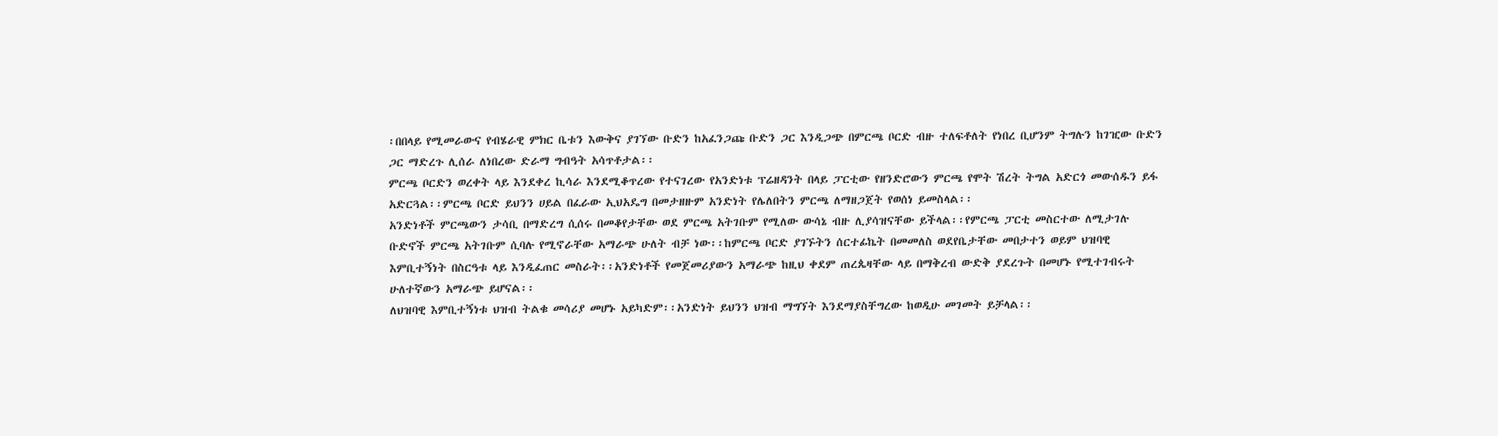፡በበላይ የሚመራውና የብሄራዊ ምክር ቤቱን እውቅና ያገኘው ቡድን ከአፈንጋጩ ቡድን ጋር እንዲጋጭ በምርጫ ቦርድ ብዙ ተለፍቶለት የነበረ ቢሆንም ትግሉን ከገዢው ቡድን ጋር ማድረጉ ሊሰራ ለነበረው ድራማ ግብዓት አሳጥቶታል፡፡
ምርጫ ቦርድን ወረቀት ላይ እንደቀረ ኪሳራ እንደሚቆጥረው የተናገረው የአንድነቱ ፕሬዘዳንት በላይ ፓርቲው የዘንድሮውን ምርጫ የሞት ሽረት ትግል አድርጎ መውሰዱን ይፋ አድርጓል፡፡ምርጫ ቦርድ ይህንን ሀይል በፈራው ኢህአዴግ በመታዘዙም አንድነት የሌለበትን ምርጫ ለማዘጋጀት የወሰነ ይመስላል፡፡
አንድነቶች ምርጫውን ታሳቢ በማድረግ ሲሰሩ በመቆየታቸው ወደ ምርጫ አትገቡም የሚለው ውሳኔ ብዙ ሊያሳዝናቸው ይችላል፡፡የምርጫ ፓርቲ መስርተው ለሚታገሉ ቡድኖች ምርጫ አትገቡም ሲባሉ የሚኖራቸው አማራጭ ሁለት ብቻ ነው፡፡ከምርጫ ቦርድ ያገኙትን ሰርተፊኬት በመመለስ ወደየቤታቸው መበታተን ወይም ህዝባዊ እምቢተኝነት በስርዓቱ ላይ እንዲፈጠር መስራት፡፡አንድነቶች የመጀመሪያውን አማራጭ ከዚህ ቀደም ጠረጴዛቸው ላይ በማቅረብ ውድቅ ያደረጉት በመሆኑ የሚተገብሩት ሁለተኛውን አማራጭ ይሆናል፡፡
ለህዝባዊ እምቢተኝነቱ ህዝብ ትልቁ መሳሪያ መሆኑ አይካድም፡፡አንድነት ይህንን ህዝብ ማግኘት እንደማያስቸግረው ከወዲሁ መገመት ይቻላል፡፡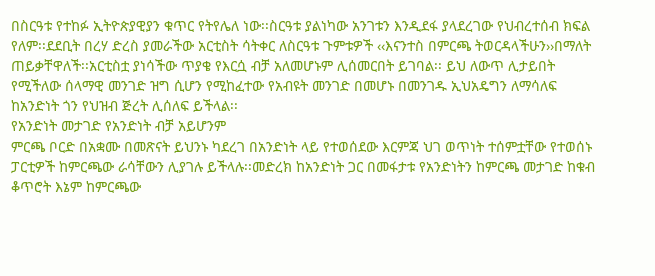በስርዓቱ የተከፉ ኢትዮጵያዊያን ቁጥር የትየሌለ ነው፡፡ስርዓቱ ያልነካው አንገቱን እንዲደፋ ያላደረገው የህብረተሰብ ክፍል የለም፡፡ደደቢት በረሃ ድረስ ያመራችው አርቲስት ሳትቀር ለስርዓቱ ጉምቱዎች ‹‹እናንተስ በምርጫ ትወርዳላችሁን››በማለት ጠይቃቸዋለች፡፡አርቲስቷ ያነሳችው ጥያቄ የእርሷ ብቻ አለመሆኑም ሊሰመርበት ይገባል፡፡ ይህ ለውጥ ሊታይበት የሚችለው ሰላማዊ መንገድ ዝግ ሲሆን የሚከፈተው የአብዩት መንገድ በመሆኑ በመንገዱ ኢህአዴግን ለማሳለፍ ከአንድነት ጎን የህዝብ ጅረት ሊሰለፍ ይችላል፡፡
የአንድነት መታገድ የአንድነት ብቻ አይሆንም
ምርጫ ቦርድ በአቋሙ በመጽናት ይህንኑ ካደረገ በአንድነት ላይ የተወሰደው እርምጃ ህገ ወጥነት ተሰምቷቸው የተወሰኑ ፓርቲዎች ከምርጫው ራሳቸውን ሊያገሉ ይችላሉ፡፡መድረክ ከአንድነት ጋር በመፋታቱ የአንድነትን ከምርጫ መታገድ ከቁብ ቆጥሮት እኔም ከምርጫው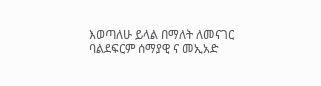እወጣለሁ ይላል በማለት ለመናገር ባልደፍርም ሰማያዊ ና መኢአድ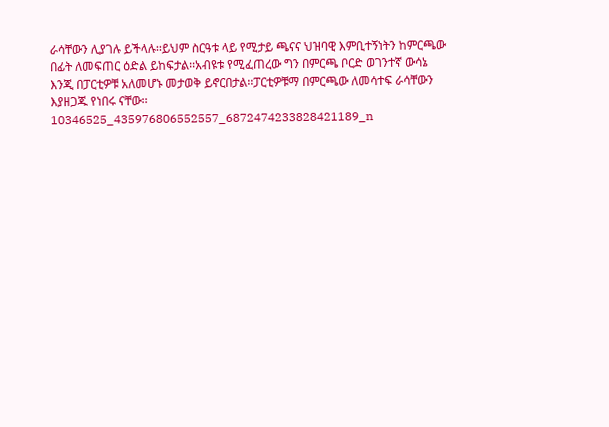ራሳቸውን ሊያገሉ ይችላሉ፡፡ይህም ስርዓቱ ላይ የሚታይ ጫናና ህዝባዊ እምቢተኝነትን ከምርጫው በፊት ለመፍጠር ዕድል ይከፍታል፡፡አብዩቱ የሚፈጠረው ግን በምርጫ ቦርድ ወገንተኛ ውሳኔ እንጂ በፓርቲዎቹ አለመሆኑ መታወቅ ይኖርበታል፡፡ፓርቲዎቹማ በምርጫው ለመሳተፍ ራሳቸውን እያዘጋጁ የነበሩ ናቸው፡፡10346525_435976806552557_6872474233828421189_n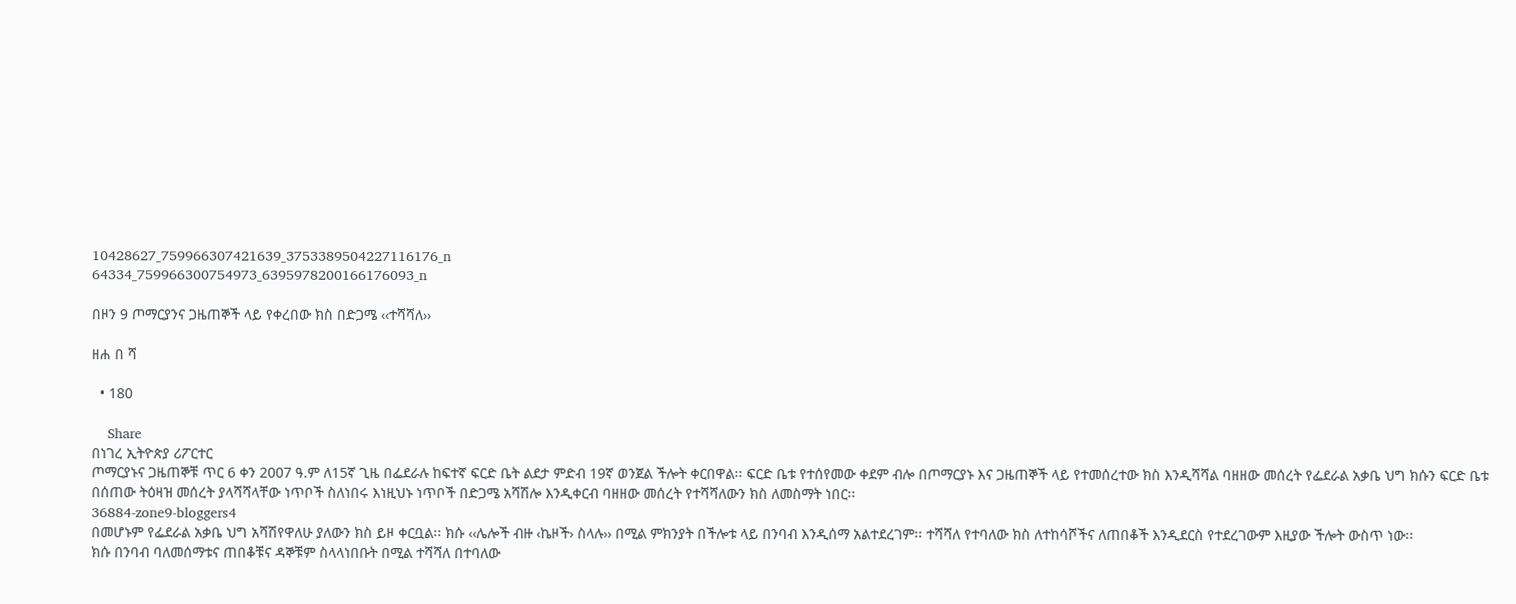10428627_759966307421639_3753389504227116176_n
64334_759966300754973_6395978200166176093_n

በዞን 9 ጦማርያንና ጋዜጠኞች ላይ የቀረበው ክስ በድጋሜ ‹‹ተሻሻለ››

ዘሐ በ ሻ

  • 180

    Share
በነገረ ኢትዮጵያ ሪፖርተር
ጦማርያኑና ጋዜጠኞቹ ጥር 6 ቀን 2007 ዓ.ም ለ15ኛ ጊዜ በፌደራሉ ከፍተኛ ፍርድ ቤት ልደታ ምድብ 19ኛ ወንጀል ችሎት ቀርበዋል፡፡ ፍርድ ቤቱ የተሰየመው ቀደም ብሎ በጦማርያኑ እና ጋዜጠኞች ላይ የተመሰረተው ክስ እንዲሻሻል ባዘዘው መሰረት የፌደራል አቃቤ ህግ ክሱን ፍርድ ቤቱ በሰጠው ትዕዛዝ መሰረት ያላሻሻላቸው ነጥቦች ስለነበሩ እነዚህኑ ነጥቦች በድጋሜ አሻሽሎ እንዲቀርብ ባዘዘው መሰረት የተሻሻለውን ክስ ለመስማት ነበር፡፡
36884-zone9-bloggers4
በመሆኑም የፌደራል አቃቤ ህግ አሻሽየዋለሁ ያለውን ክስ ይዞ ቀርቧል፡፡ ክሱ ‹‹ሌሎች ብዙ ‹ኬዞች› ስላሉ›› በሚል ምክንያት በችሎቱ ላይ በንባብ እንዲሰማ አልተደረገም፡፡ ተሻሻለ የተባለው ክስ ለተከሳሾችና ለጠበቆች እንዲደርስ የተደረገውም እዚያው ችሎት ውስጥ ነው፡፡
ክሱ በንባብ ባለመሰማቱና ጠበቆቹና ዳኞቹም ስላላነበቡት በሚል ተሻሻለ በተባለው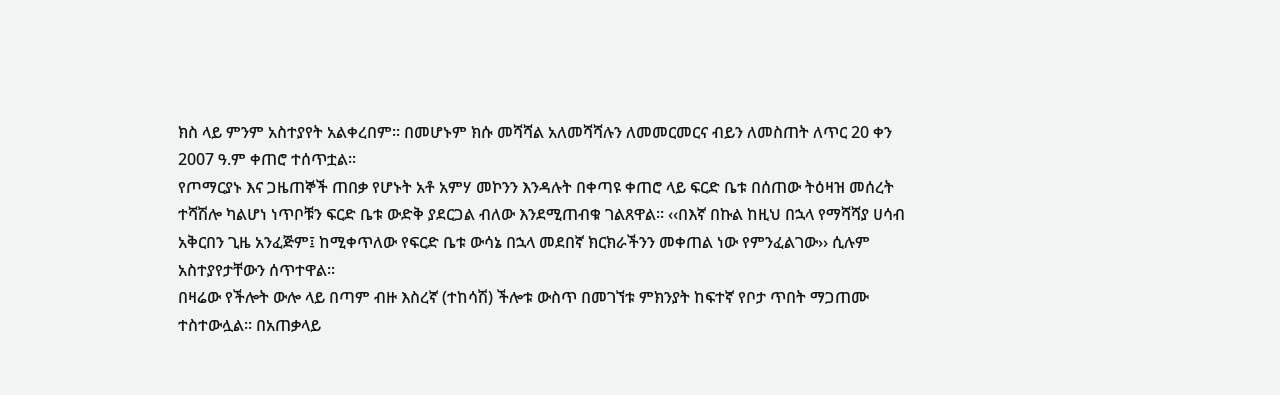ክስ ላይ ምንም አስተያየት አልቀረበም፡፡ በመሆኑም ክሱ መሻሻል አለመሻሻሉን ለመመርመርና ብይን ለመስጠት ለጥር 20 ቀን 2007 ዓ.ም ቀጠሮ ተሰጥቷል፡፡
የጦማርያኑ እና ጋዜጠኞች ጠበቃ የሆኑት አቶ አምሃ መኮንን እንዳሉት በቀጣዩ ቀጠሮ ላይ ፍርድ ቤቱ በሰጠው ትዕዛዝ መሰረት ተሻሽሎ ካልሆነ ነጥቦቹን ፍርድ ቤቱ ውድቅ ያደርጋል ብለው እንደሚጠብቁ ገልጸዋል፡፡ ‹‹በእኛ በኩል ከዚህ በኋላ የማሻሻያ ሀሳብ አቅርበን ጊዜ አንፈጅም፤ ከሚቀጥለው የፍርድ ቤቱ ውሳኔ በኋላ መደበኛ ክርክራችንን መቀጠል ነው የምንፈልገው›› ሲሉም አስተያየታቸውን ሰጥተዋል፡፡
በዛሬው የችሎት ውሎ ላይ በጣም ብዙ እስረኛ (ተከሳሽ) ችሎቱ ውስጥ በመገኘቱ ምክንያት ከፍተኛ የቦታ ጥበት ማጋጠሙ ተስተውሏል፡፡ በአጠቃላይ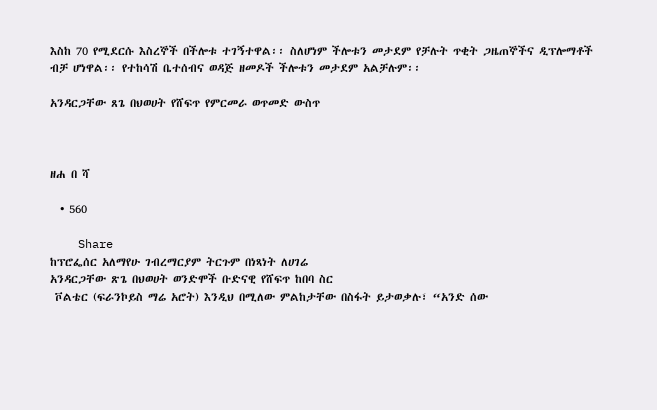እስከ 70 የሚደርሱ እስረኞች በችሎቱ ተገኝተዋል፡፡ ስለሆነም ችሎቱን መታደም የቻሉት ጥቂት ጋዜጠኞችና ዲፕሎማቶች ብቻ ሆነዋል፡፡ የተከሳሽ ቤተሰብና ወዳጅ ዘመዶች ችሎቱን መታደም አልቻሉም፡፡

አንዳርጋቸው ጸጌ በህወሀት የሸፍጥ የምርመራ ወጥመድ ውስጥ



ዘሐ በ ሻ

  • 560

    Share
ከፕሮፌሰር አለማየሁ ገብረማርያም ትርጉም በነጻነት ለሀገሬ
አንዳርጋቸው ጽጌ በህወሀት ወንድሞች ቡድናዊ የሸፍጥ ከበባ ስር
 ቮልቴር (ፍራንኮይስ ማሬ አሮት) እንዲህ በሚለው ምልከታቸው በስፋት ይታወቃሉ፣ “አንድ ሰው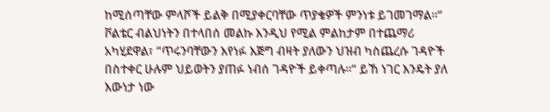ከሚሰጣቸው ምላሾች ይልቅ በሚያቀርባቸው ጥያቄዎች ምንነቱ ይገመገማል፡፡“
ቮልቴር ብልህነትን በተላበሰ መልኩ እንዲህ የሚል ምልከታም በተጨማሪ አካሂደዋል፣ “ጥሩንባቸውን እየነፉ እጅግ ብዛት ያለውን ህዝብ ካስጨረሱ ገዳዮች በስተቀር ሁሉም ህይወትን ያጠፉ ነብሰ ገዳዮች ይቀጣሉ፡፡“ ይኸ ነገር እንዴት ያለ እውነታ ነው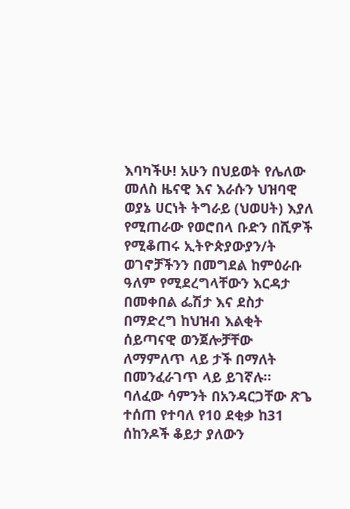እባካችሁ! አሁን በህይወት የሌለው መለስ ዜናዊ እና እራሱን ህዝባዊ ወያኔ ሀርነት ትግራይ (ህወሀት) እያለ የሚጠራው የወሮበላ ቡድን በሺዎች የሚቆጠሩ ኢትዮጵያውያን/ት ወገኖቻችንን በመግደል ከምዕራቡ ዓለም የሚደረግላቸውን እርዳታ በመቀበል ፌሽታ እና ደስታ በማድረግ ከህዝብ እልቂት ሰይጣናዊ ወንጀሎቻቸው ለማምለጥ ላይ ታች በማለት በመንፈራገጥ ላይ ይገኛሉ፡፡
ባለፈው ሳምንት በአንዳርጋቸው ጽጌ ተሰጠ የተባለ የ10 ደቂቃ ከ31 ሰከንዶች ቆይታ ያለውን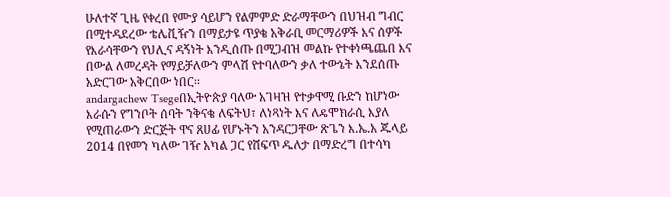ሁለተኛ ጊዜ የቀረበ የሙያ ሳይሆን የልምምድ ድራማቸውን በህዝብ ግብር በሚተዳደረው ቴሌቪዥን በማይታዩ ጥያቄ አቅራቢ መርማሪዎች እና ሰዎች የእራሳቸውን የህሊና ዳኝነት እንዲሰጡ በሚጋብዝ መልኩ የተቀነጫጨበ እና በውል ለመረዳት የማይቻለውን ምላሽ የተባለውን ቃለ ተውኔት እንደሰጡ አድርገው አቅርበው ነበር፡፡
andargachew Tsegeበኢትዮጵያ ባለው አገዛዝ የተቃዋሚ ቡድን ከሆነው እራሱን የግንቦት ሰባት ንቅናቄ ለፍትህ፣ ለነጻነት እና ለዴሞክራሲ እያለ የሚጠራውን ድርጅት ዋና ጸሀፊ የሆኑትን አንዳርጋቸው ጽጌን እ.ኤ.አ ጁላይ 2014 በየመን ካለው ገዥ አካል ጋር የሸፍጥ ዱለታ በማድረግ በተሳካ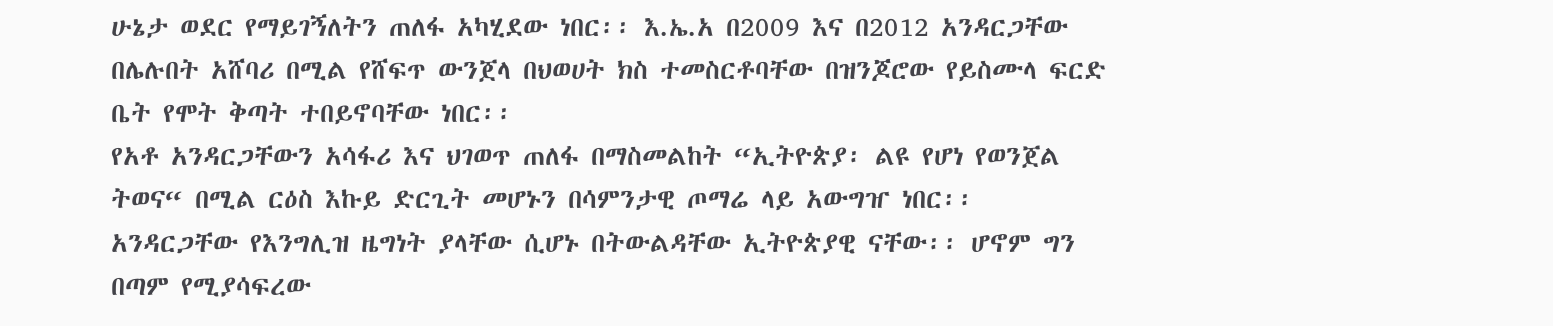ሁኔታ ወደር የማይገኝለትን ጠለፋ አካሂደው ነበር፡፡ እ.ኤ.አ በ2009 እና በ2012 አንዳርጋቸው በሌሉበት አሸባሪ በሚል የሸፍጥ ውንጀላ በህወሀት ክስ ተመስርቶባቸው በዝንጆሮው የይስሙላ ፍርድ ቤት የሞት ቅጣት ተበይኖባቸው ነበር፡፡
የአቶ አንዳርጋቸውን አሳፋሪ እና ህገወጥ ጠለፋ በማስመልከት “ኢትዮጵያ፡ ልዩ የሆነ የወንጀል ትወና“ በሚል ርዕስ እኩይ ድርጊት መሆኑን በሳምንታዊ ጦማሬ ላይ አውግዠ ነበር፡፡
አንዳርጋቸው የእንግሊዝ ዜግነት ያላቸው ሲሆኑ በትውልዳቸው ኢትዮጵያዊ ናቸው፡፡ ሆኖም ግን በጣም የሚያሳፍረው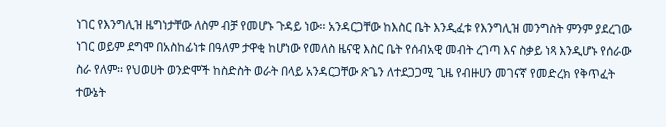ነገር የእንግሊዝ ዜግነታቸው ለስም ብቻ የመሆኑ ጉዳይ ነው፡፡ አንዳርጋቸው ከእስር ቤት እንዲፈቱ የእንግሊዝ መንግስት ምንም ያደረገው ነገር ወይም ደግሞ በአስከፊነቱ በዓለም ታዋቂ ከሆነው የመለስ ዜናዊ እስር ቤት የሰብአዊ መብት ረገጣ እና ስቃይ ነጻ እንዲሆኑ የሰራው ስራ የለም፡፡ የህወሀት ወንድሞች ከስድስት ወራት በላይ አንዳርጋቸው ጽጌን ለተደጋጋሚ ጊዜ የብዙሀን መገናኛ የመድረክ የቅጥፈት ተውኔት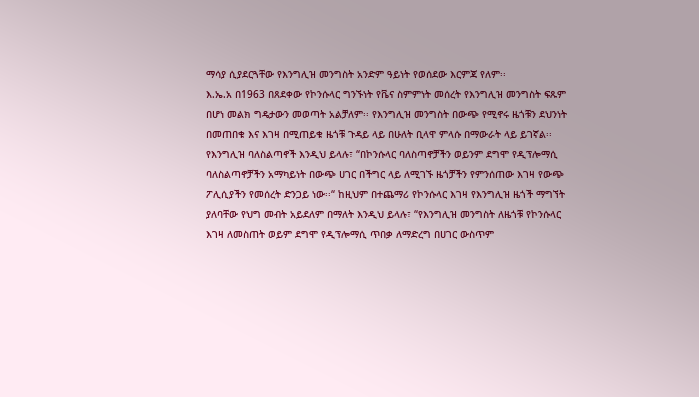ማሳያ ሲያደርጓቸው የእንግሊዝ መንግስት አንድም ዓይነት የወሰደው እርምጃ የለም፡፡
እ.ኤ.አ በ1963 በጸደቀው የኮንሱላር ግንኙነት የቬና ስምምነት መሰረት የእንግሊዝ መንግስት ፍጹም በሆነ መልክ ግዴታውን መወጣት አልቻለም፡፡ የእንግሊዝ መንግስት በውጭ የሚኖሩ ዜጎቹን ደህንነት በመጠበቁ እና እገዛ በሚጠይቁ ዜጎቹ ጉዳይ ላይ በሁለት ቢላዋ ምላሱ በማውራት ላይ ይገኛል፡፡ የእንግሊዝ ባለስልጣኖች እንዲህ ይላሉ፣ “በኮንሱላር ባለስጣኖቻችን ወይንም ደግሞ የዲፕሎማሲ ባለስልጣኖቻችን አማካይነት በውጭ ሀገር በችግር ላይ ለሚገኙ ዜጎቻችን የምንሰጠው እገዛ የውጭ ፖሊሲያችን የመሰረት ድንጋይ ነው፡፡“ ከዚህም በተጨማሪ የኮንሱላር እገዛ የእንግሊዝ ዜጎች ማግኘት ያለባቸው የህግ መብት አይደለም በማለት እንዲህ ይላሉ፣ “የእንግሊዝ መንግስት ለዜጎቹ የኮንሱላር እገዛ ለመስጠት ወይም ደግሞ የዲፕሎማሲ ጥበቃ ለማድረግ በሀገር ውስጥም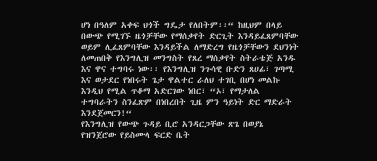ሆነ በዓለም አቀፍ ህጎች ግዴታ የለበትም፡፡“ ከዚህም በላይ በውጭ የሚገኙ ዜጎቻቸው የማሰቃየት ድርጊት እንዳይፈጸምባቸው ወይም ሊፈጸምባቸው እንዳይችል ለማድረግ የዜጎቻቸውን ደህንነት ለመጠበቅ የእንግሊዝ መንግስት የጸረ ማሰቃየት ስትራቴጅ አንዱ እና ዋና ተግባሩ ነው፡፡ የእንግሊዝ ንጉሳዊ ቡድን ጸሀፊ፣ ገጣሚ እና ወታደር የነበሩት ጌታ ዋልተር ራለህ ተገቢ በሆነ መልኩ እንዲህ የሚል ጥቆማ አድርገው ነበር፣ “ኦ፣ የማታለል ተግባራትን ስንፈጽም በነበረበት ጊዜ ምን ዓይነት ድር ማድራት እንደጀመርን!“
የእንግሊዝ የውጭ ጉዳይ ቢሮ አንዳርጋቸው ጽጌ በወያኔ የዝንጀሮው የይስሙላ ፍርድ ቤት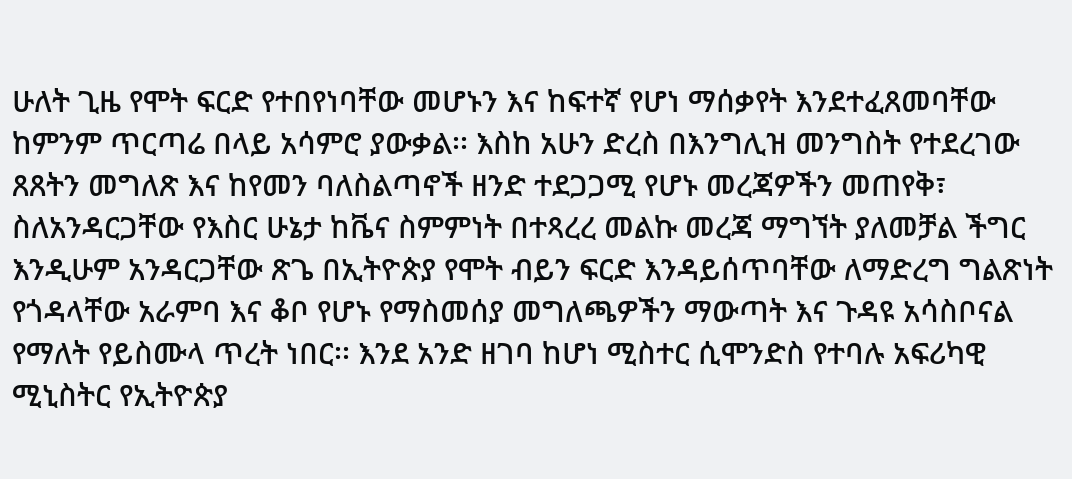ሁለት ጊዜ የሞት ፍርድ የተበየነባቸው መሆኑን እና ከፍተኛ የሆነ ማሰቃየት እንደተፈጸመባቸው ከምንም ጥርጣሬ በላይ አሳምሮ ያውቃል፡፡ እስከ አሁን ድረስ በእንግሊዝ መንግስት የተደረገው ጸጸትን መግለጽ እና ከየመን ባለስልጣኖች ዘንድ ተደጋጋሚ የሆኑ መረጃዎችን መጠየቅ፣ ስለአንዳርጋቸው የእስር ሁኔታ ከቬና ስምምነት በተጻረረ መልኩ መረጃ ማግኘት ያለመቻል ችግር እንዲሁም አንዳርጋቸው ጽጌ በኢትዮጵያ የሞት ብይን ፍርድ እንዳይሰጥባቸው ለማድረግ ግልጽነት የጎዳላቸው አራምባ እና ቆቦ የሆኑ የማስመሰያ መግለጫዎችን ማውጣት እና ጉዳዩ አሳስቦናል የማለት የይስሙላ ጥረት ነበር፡፡ እንደ አንድ ዘገባ ከሆነ ሚስተር ሲሞንድስ የተባሉ አፍሪካዊ ሚኒስትር የኢትዮጵያ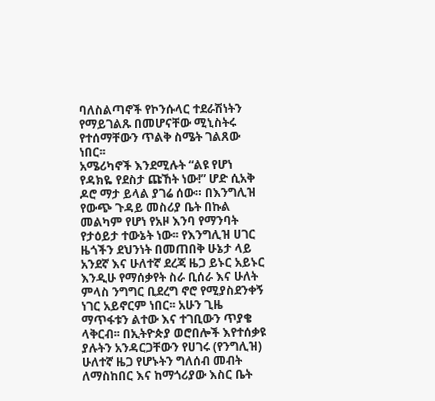ባለስልጣኖች የኮንሱላር ተደራሽነትን የማይገልጹ በመሆናቸው ሚኒስትሩ የተሰማቸውን ጥልቅ ስሜት ገልጸው ነበር፡፡
አሜሪካኖች እንደሚሉት “ልዩ የሆነ የዳክዬ የደስታ ጩኸት ነው!” ሆድ ሲአቅ ዶሮ ማታ ይላል ያገሬ ሰው። በእንግሊዝ የውጭ ጉዳይ መስሪያ ቤት በኩል መልካም የሆነ የአዞ እንባ የማንባት የታዕይታ ተውኔት ነው፡፡ የእንግሊዝ ሀገር ዜጎችን ደህንነት በመጠበቅ ሁኔታ ላይ አንደኛ እና ሁለተኛ ደረጃ ዜጋ ይኑር አይኑር እንዲሁ የማሰቃየት ስራ ቢሰራ እና ሁለት ምላስ ንግግር ቢደረግ ኖሮ የሚያስደንቀኝ ነገር አይኖርም ነበር፡፡ አሁን ጊዜ ማጥፋቱን ልተው እና ተገቢውን ጥያቄ ላቅርብ፡፡ በኢትዮጵያ ወሮበሎች እየተሰቃዩ ያሉትን አንዳርጋቸውን የሀገሩ (የንግሊዝ) ሁለተኛ ዜጋ የሆኑትን ግለሰብ መብት ለማስከበር እና ከማጎሪያው እስር ቤት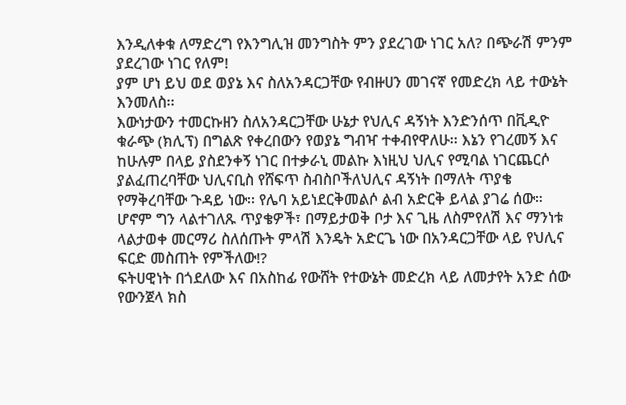እንዲለቀቁ ለማድረግ የእንግሊዝ መንግስት ምን ያደረገው ነገር አለ? በጭራሽ ምንም ያደረገው ነገር የለም!
ያም ሆነ ይህ ወደ ወያኔ እና ስለአንዳርጋቸው የብዙሀን መገናኛ የመድረክ ላይ ተውኔት እንመለስ፡፡
እውነታውን ተመርኩዘን ስለአንዳርጋቸው ሁኔታ የህሊና ዳኝነት እንድንሰጥ በቪዲዮ ቁራጭ (ክሊፕ) በግልጽ የቀረበውን የወያኔ ግብዣ ተቀብየዋለሁ፡፡ እኔን የገረመኝ እና ከሁሉም በላይ ያስደንቀኝ ነገር በተቃራኒ መልኩ እነዚህ ህሊና የሚባል ነገርጨርሶ ያልፈጠረባቸው ህሊናቢስ የሸፍጥ ስብስቦችለህሊና ዳኝነት በማለት ጥያቄ የማቅረባቸው ጉዳይ ነው፡፡ የሌባ አይነደርቅመልሶ ልብ አድርቅ ይላል ያገሬ ሰው። ሆኖም ግን ላልተገለጹ ጥያቄዎች፣ በማይታወቅ ቦታ እና ጊዜ ለስምየለሽ እና ማንነቱ ላልታወቀ መርማሪ ስለሰጡት ምላሽ እንዴት አድርጌ ነው በአንዳርጋቸው ላይ የህሊና ፍርድ መስጠት የምችለው!?
ፍትሀዊነት በጎደለው እና በአስከፊ የውሸት የተውኔት መድረክ ላይ ለመታየት አንድ ሰው የውንጀላ ክስ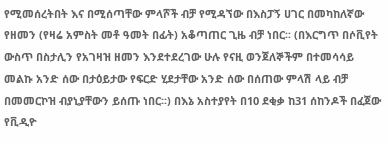የሚመሰረትበት እና በሚሰጣቸው ምላሾች ብቻ የሚዳኘው በእስፓኝ ሀገር በመካከለኛው የዘመን (የዛሬ አምስት መቶ ዓመት በፊት) አቆጣጠር ጊዜ ብቻ ነበር፡፡ (በእርግጥ በሶቪየት ውስጥ በስታሊን የአገዛዝ ዘመን እንደተደረገው ሁሉ የናዚ ወንጀለኞችም በተመሳሳይ መልኩ አንድ ሰው በታዕይታው የፍርድ ሂደታቸው አንድ ሰው በሰጠው ምላሽ ላይ ብቻ በመመርኮዝ ብያኒያቸውን ይሰጡ ነበር፡፡) በእኔ አስተያየት በ10 ደቂቃ ከ31 ሰከንዶች በፈጀው የቪዲዮ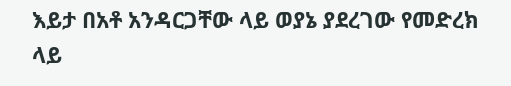እይታ በአቶ አንዳርጋቸው ላይ ወያኔ ያደረገው የመድረክ ላይ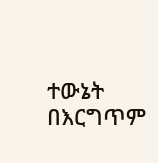ተውኔት በእርግጥም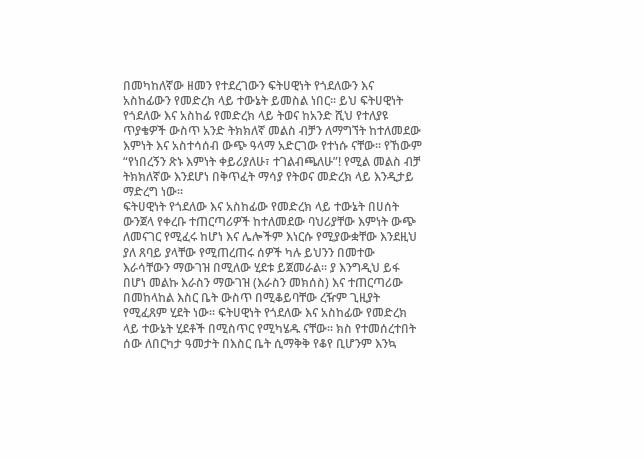በመካከለኛው ዘመን የተደረገውን ፍትሀዊነት የጎደለውን እና አስከፊውን የመድረክ ላይ ተውኔት ይመስል ነበር፡፡ ይህ ፍትሀዊነት የጎደለው እና አስከፊ የመድረክ ላይ ትወና ከአንድ ሺህ የተለያዩ ጥያቄዎች ውስጥ አንድ ትክክለኛ መልስ ብቻን ለማግኘት ከተለመደው እምነት እና አስተሳሰብ ውጭ ዓላማ አድርገው የተነሱ ናቸው፡፡ የኸውም “የነበረኝን ጽኑ እምነት ቀይሪያለሁ፣ ተገልብጫለሁ”! የሚል መልስ ብቻ ትክክለኛው እንደሆነ በቅጥፈት ማሳያ የትወና መድረክ ላይ እንዲታይ ማድረግ ነው፡፡
ፍትሀዊነት የጎደለው እና አስከፊው የመድረክ ላይ ተውኔት በሀሰት ውንጀላ የቀረቡ ተጠርጣሪዎች ከተለመደው ባህሪያቸው እምነት ውጭ ለመናገር የሚፈሩ ከሆነ እና ሌሎችም እነርሱ የሚያውቋቸው እንደዚህ ያለ ጸባይ ያላቸው የሚጠረጠሩ ሰዎች ካሉ ይህንን በመተው እራሳቸውን ማውገዝ በሚለው ሂደቱ ይጀመራል፡፡ ያ እንግዲህ ይፋ በሆነ መልኩ እራስን ማውገዝ (እራስን መክሰስ) እና ተጠርጣሪው በመከላከል እስር ቤት ውስጥ በሚቆይባቸው ረዥም ጊዚያት የሚፈጸም ሂደት ነው፡፡ ፍትሀዊነት የጎደለው እና አስከፊው የመድረክ ላይ ተውኔት ሂደቶች በሚስጥር የሚካሄዱ ናቸው፡፡ ክስ የተመሰረተበት ሰው ለበርካታ ዓመታት በእስር ቤት ሲማቅቅ የቆየ ቢሆንም እንኳ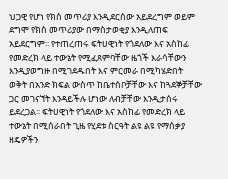ህጋዊ የሆነ የክስ መጥሪያ እንዲደርሰው አይደረግም ወይም ደግሞ የክስ መጥሪያው በማስታወቂያ እንዲለጠፍ አይደርግም፡፡ የተጠረጠሩ ፍትሀዊነት የጎደለው እና አስከፊ የመድረክ ላይ ተውኔት የሚፈጸምባቸው ዜጎች እራሳቸውን እንዲያወግዙ በሚገደዱበት እና ምርመራ በሚካሄድበት ወቅት በአንድ ክፍል ውስጥ ከቤተሰቦቻቸው እና ከጓደኞቻቸው ጋር መገናኘት እንዳይችሉ ሆነው ለብቻቸው እንዲታሰሩ ይደረጋል፡፡ ፍትሀዊነት የጎደለው እና አስከፊ የመድረክ ላይ ተውኔት በሚሰራበት ጊዜ የሂደቱ ስርዓት ልዩ ልዩ የማሰቃያ ዘዴዎችን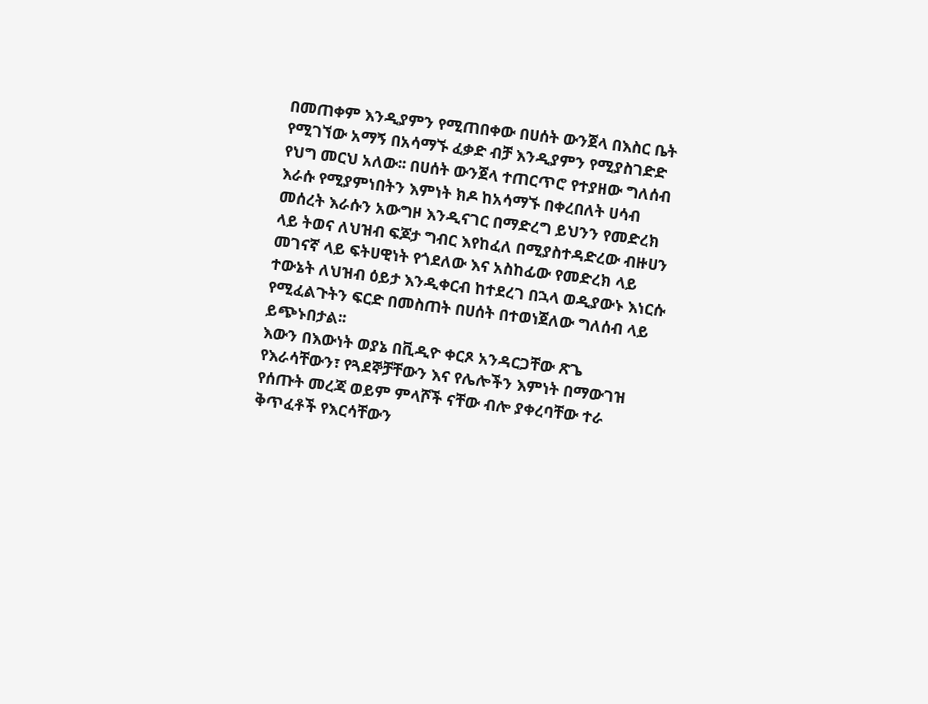በመጠቀም እንዲያምን የሚጠበቀው በሀሰት ውንጀላ በእስር ቤት የሚገኘው አማኝ በአሳማኙ ፈቃድ ብቻ እንዲያምን የሚያስገድድ የህግ መርህ አለው፡፡ በሀሰት ውንጀላ ተጠርጥሮ የተያዘው ግለሰብ እራሱ የሚያምነበትን እምነት ክዶ ከአሳማኙ በቀረበለት ሀሳብ መሰረት እራሱን አውግዞ እንዲናገር በማድረግ ይህንን የመድረክ ላይ ትወና ለህዝብ ፍጆታ ግብር እየከፈለ በሚያስተዳድረው ብዙሀን መገናኛ ላይ ፍትሀዊነት የጎደለው እና አስከፊው የመድረክ ላይ ተውኔት ለህዝብ ዕይታ እንዲቀርብ ከተደረገ በኋላ ወዲያውኑ እነርሱ የሚፈልጉትን ፍርድ በመስጠት በሀሰት በተወነጀለው ግለሰብ ላይ ይጭኑበታል፡፡
እውን በእውነት ወያኔ በቪዲዮ ቀርጾ አንዳርጋቸው ጽጌ የእራሳቸውን፣ የጓደኞቻቸውን እና የሌሎችን እምነት በማውገዝ የሰጡት መረጃ ወይም ምላሾች ናቸው ብሎ ያቀረባቸው ተራ ቅጥፈቶች የእርሳቸውን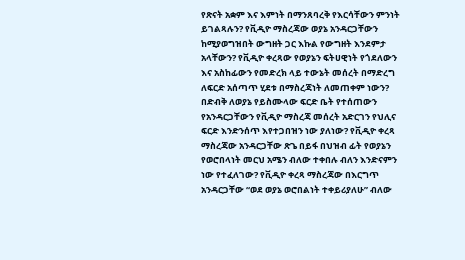የጽናት አቋም እና እምነት በማንጸባረቅ የእርሳቸውን ምንነት ይገልጻሉን? የቪዲዮ ማስረጃው ወያኔ አንዳርጋቸውን ከሚያወግዝበት ውግዘት ጋር እኩል የውግዘት እንደምታ አላቸውን? የቪዲዮ ቀረጻው የወያኔን ፍትሀዊነት የጎደለውን እና አስከፊውን የመድረክ ላይ ተውኔት መሰረት በማድረግ ለፍርድ አሰጣጥ ሂደቱ በማስረጃነት ለመጠቀም ነውን? በድብቅ ለወያኔ የይስሙላው ፍርድ ቤት የተሰጠውን የአንዳርጋቸውን የቪዲዮ ማስረጃ መሰረት አድርገን የህሊና ፍርድ እንድንሰጥ እየተጋበዝን ነው ያለነው? የቪዲዮ ቀረጻ ማስረጃው አንዳርጋቸው ጽጌ በይፋ በህዝብ ፊት የወያኔን የወሮበላነት መርህ አሜን ብለው ተቀበሉ ብለን እንድናምን ነው የተፈለገው? የቪዲዮ ቀረጻ ማስረጃው በእርግጥ አንዳርጋቸው “ወደ ወያኔ ወሮበልነት ተቀይሪያለሁ” ብለው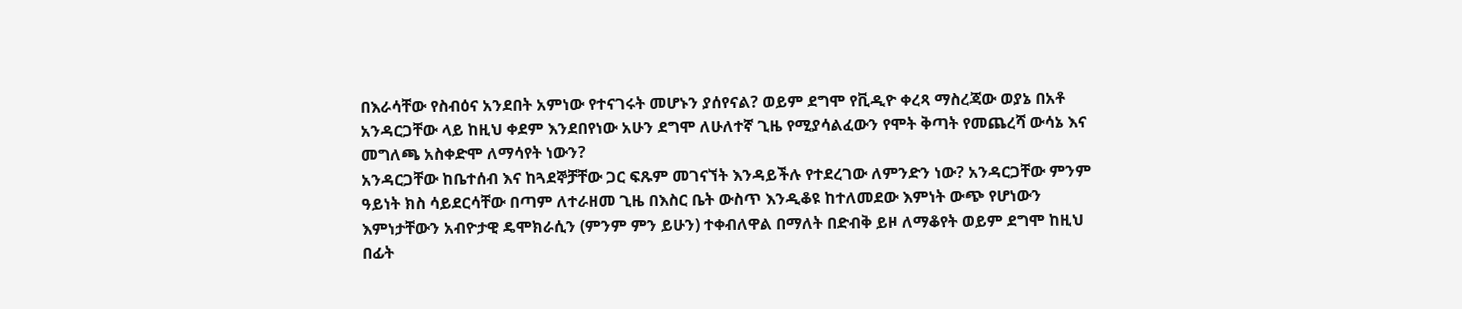በእራሳቸው የስብዕና አንደበት አምነው የተናገሩት መሆኑን ያሰየናል? ወይም ደግሞ የቪዲዮ ቀረጻ ማስረጃው ወያኔ በአቶ አንዳርጋቸው ላይ ከዚህ ቀደም እንደበየነው አሁን ደግሞ ለሁለተኛ ጊዜ የሚያሳልፈውን የሞት ቅጣት የመጨረሻ ውሳኔ እና መግለጫ አስቀድሞ ለማሳየት ነውን?
አንዳርጋቸው ከቤተሰብ እና ከጓደኞቻቸው ጋር ፍጹም መገናኘት እንዳይችሉ የተደረገው ለምንድን ነው? አንዳርጋቸው ምንም ዓይነት ክስ ሳይደርሳቸው በጣም ለተራዘመ ጊዜ በእስር ቤት ውስጥ እንዲቆዩ ከተለመደው እምነት ውጭ የሆነውን እምነታቸውን አብዮታዊ ዴሞክራሲን (ምንም ምን ይሁን) ተቀብለዋል በማለት በድብቅ ይዞ ለማቆየት ወይም ደግሞ ከዚህ በፊት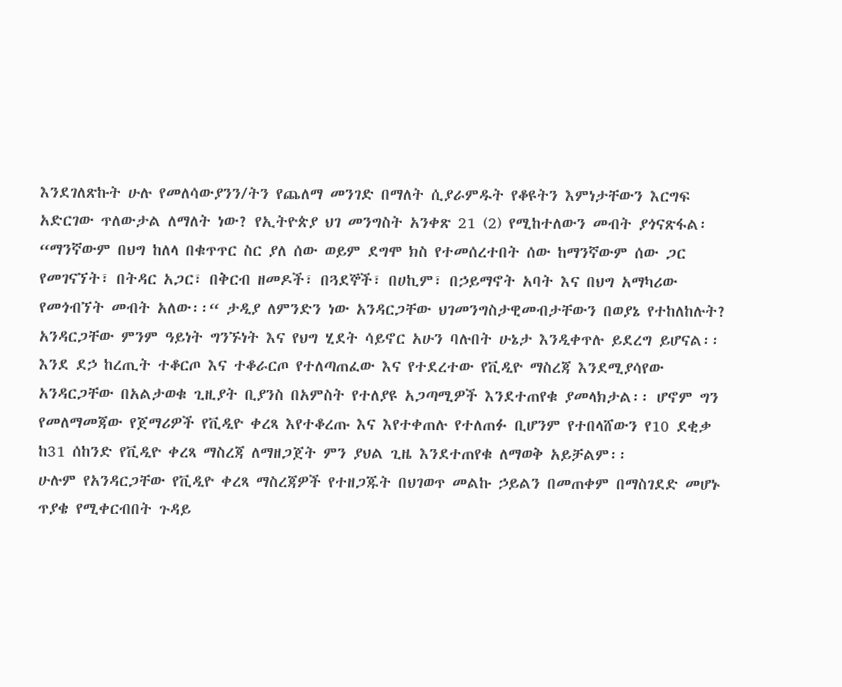እንደገለጽኩት ሁሉ የመለሳውያንን/ትን የጨለማ መንገድ በማለት ሲያራምዱት የቆዩትን እምነታቸውን እርግፍ አድርገው ጥለውታል ለማለት ነው? የኢትዮጵያ ህገ መንግስት አንቀጽ 21 (2) የሚከተለውን መብት ያጎናጽፋል፡ “ማንኛውም በህግ ከለላ በቁጥጥር ስር ያለ ሰው ወይም ደግሞ ክስ የተመሰረተበት ሰው ከማንኛውም ሰው ጋር የመገናኘት፣ በትዳር አጋር፣ በቅርብ ዘመዶች፣ በጓደኞች፣ በሀኪም፣ በኃይማኖት አባት እና በህግ አማካሪው የመጎብኘት መብት አለው፡፡“ ታዲያ ለምንድን ነው አንዳርጋቸው ህገመንግስታዊመብታቸውን በወያኔ የተከለከሉት?
አንዳርጋቸው ምንም ዓይነት ግንኙነት እና የህግ ሂደት ሳይኖር አሁን ባሉበት ሁኔታ እንዲቀጥሉ ይደረግ ይሆናል፡፡ እንደ ደኃ ከረጢት ተቆርጦ እና ተቆራርጦ የተለጣጠፈው እና የተደረተው የቪዲዮ ማስረጃ እንደሚያሳየው አንዳርጋቸው በአልታወቁ ጊዚያት ቢያንስ በአምስት የተለያዩ አጋጣሚዎች እንደተጠየቁ ያመላክታል፡፡ ሆኖም ግን የመለማመጃው የጀማሪዎች የቪዲዮ ቀረጻ እየተቆረጡ እና እየተቀጠሉ የተለጠፉ ቢሆንም የተበላሸውን የ10 ደቂቃ ከ31 ሰከንድ የቪዲዮ ቀረጻ ማስረጃ ለማዘጋጀት ምን ያህል ጊዜ እንደተጠየቁ ለማወቅ አይቻልም፡፡
ሁሉም የአንዳርጋቸው የቪዲዮ ቀረጻ ማስረጃዎች የተዘጋጁት በህገወጥ መልኩ ኃይልን በመጠቀም በማስገደድ መሆኑ ጥያቄ የሚቀርብበት ጉዳይ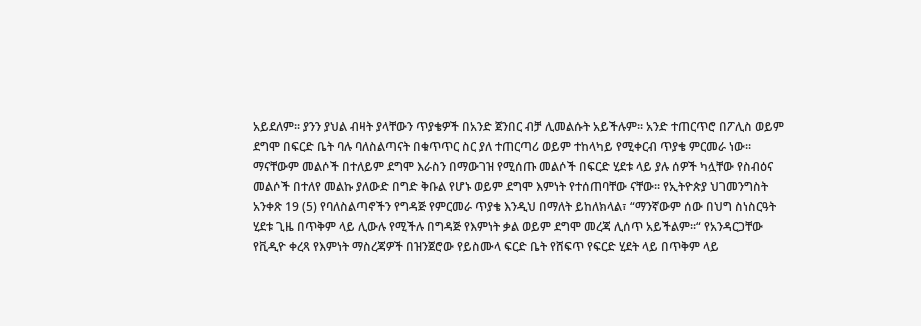አይደለም፡፡ ያንን ያህል ብዛት ያላቸውን ጥያቄዎች በአንድ ጀንበር ብቻ ሊመልሱት አይችሉም፡፡ አንድ ተጠርጥሮ በፖሊስ ወይም ደግሞ በፍርድ ቤት ባሉ ባለስልጣናት በቁጥጥር ስር ያለ ተጠርጣሪ ወይም ተከላካይ የሚቀርብ ጥያቄ ምርመራ ነው፡፡ ማናቸውም መልሶች በተለይም ደግሞ እራስን በማውገዝ የሚሰጡ መልሶች በፍርድ ሂደቱ ላይ ያሉ ሰዎች ካሏቸው የስብዕና መልሶች በተለየ መልኩ ያለውድ በግድ ቅቡል የሆኑ ወይም ደግሞ እምነት የተሰጠባቸው ናቸው፡፡ የኢትዮጵያ ህገመንግስት አንቀጽ 19 (5) የባለስልጣኖችን የግዳጅ የምርመራ ጥያቄ እንዲህ በማለት ይከለክላል፣ “ማንኛውም ሰው በህግ ስነስርዓት ሂደቱ ጊዜ በጥቅም ላይ ሊውሉ የሚችሉ በግዳጅ የእምነት ቃል ወይም ደግሞ መረጃ ሊሰጥ አይችልም፡፡“ የአንዳርጋቸው የቪዲዮ ቀረጻ የእምነት ማስረጃዎች በዝንጀሮው የይስሙላ ፍርድ ቤት የሸፍጥ የፍርድ ሂደት ላይ በጥቅም ላይ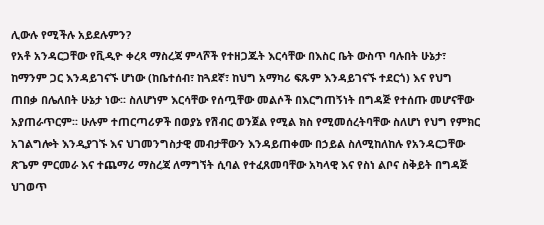ሊውሉ የሚችሉ አይደሉምን?
የአቶ አንዳርጋቸው የቪዲዮ ቀረጻ ማስረጃ ምላሾች የተዘጋጁት እርሳቸው በእስር ቤት ውስጥ ባሉበት ሁኔታ፣ ከማንም ጋር እንዳይገናኙ ሆነው (ከቤተሰብ፣ ከጓደኛ፣ ከህግ አማካሪ ፍጹም እንዳይገናኙ ተደርጎ) እና የህግ ጠበቃ በሌለበት ሁኔታ ነው፡፡ ስለሆነም እርሳቸው የሰጧቸው መልሶች በእርግጠኝነት በግዳጅ የተሰጡ መሆናቸው አያጠራጥርም፡፡ ሁሉም ተጠርጣሪዎች በወያኔ የሽብር ወንጀል የሚል ክስ የሚመሰረትባቸው ስለሆነ የህግ የምክር አገልግሎት እንዲያገኙ እና ህገመንግስታዊ መብታቸውን እንዳይጠቀሙ በኃይል ስለሚከለከሉ የአንዳርጋቸው ጽጌም ምርመራ እና ተጨማሪ ማስረጃ ለማግኘት ሲባል የተፈጸመባቸው አካላዊ እና የስነ ልቦና ስቅይት በግዳጅ ህገወጥ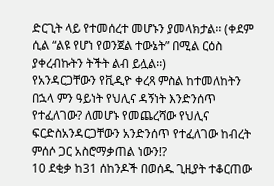ድርጊት ላይ የተመሰረተ መሆኑን ያመላክታል፡፡ (ቀደም ሲል “ልዩ የሆነ የወንጀል ተውኔት” በሚል ርዕስ ያቀረብኩትን ትችት ልብ ይሏል፡፡)
የአንዳርጋቸውን የቪዲዮ ቀረጻ ምስል ከተመለከትን በኋላ ምን ዓይነት የህሊና ዳኝነት እንድንሰጥ የተፈለገው? ለመሆኑ የመጨረሻው የህሊና ፍርድስአንዳርጋቸውን አንድንሰጥ የተፈለገው ከብረት ምሰሶ ጋር አስሮማቃጠል ነውን!?
10 ደቂቃ ከ31 ሰከንዶች በወሰዱ ጊዚያት ተቆርጠው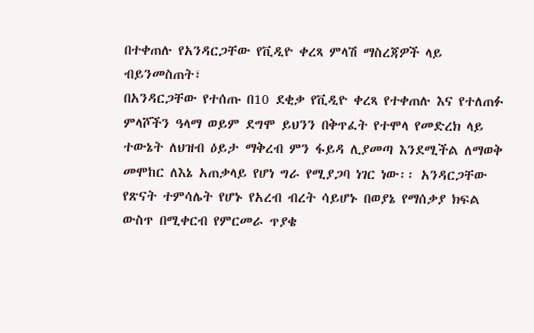በተቀጠሉ የአንዳርጋቸው የቪዲዮ ቀረጻ ምላሽ ማስረጃዎች ላይ ብይንመስጠት፣
በአንዳርጋቸው የተሰጡ በ10 ደቂቃ የቪዲዮ ቀረጻ የተቀጠሉ እና የተለጠፉ ምላሾችን ዓላማ ወይም ደግሞ ይህንን በቅጥፈት የተሞላ የመድረክ ላይ ተውኔት ለህዝብ ዕይታ ማቅረብ ምን ፋይዳ ሊያመጣ እንደሚችል ለማወቅ መሞከር ለእኔ አጠቃላይ የሆነ ግራ የሚያጋባ ነገር ነው፡፡ አንዳርጋቸው የጽናት ተምሳሌት የሆኑ የአረብ ብረት ሳይሆኑ በወያኔ የማሰቃያ ክፍል ውስጥ በሚቀርብ የምርመራ ጥያቄ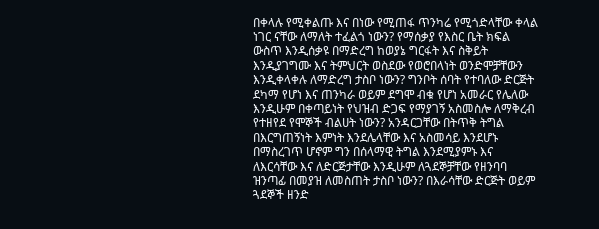በቀላሉ የሚቀልጡ እና በነው የሚጠፋ ጥንካሬ የሚጎድላቸው ቀላል ነገር ናቸው ለማለት ተፈልጎ ነውን? የማሰቃያ የእስር ቤት ክፍል ውስጥ እንዲሰቃዩ በማድረግ ከወያኔ ግርፋት እና ስቅይት እንዲያገግሙ እና ትምህርት ወስደው የወሮበላነት ወንድሞቻቸውን እንዲቀላቀሉ ለማድረግ ታስቦ ነውን? ግንቦት ሰባት የተባለው ድርጅት ደካማ የሆነ እና ጠንካራ ወይም ደግሞ ብቁ የሆነ አመራር የሌለው እንዲሁም በቀጣይነት የህዝብ ድጋፍ የማያገኝ አስመስሎ ለማቅረብ የተዘየደ የሞኞች ብልሀት ነውን? አንዳርጋቸው በትጥቅ ትግል በእርግጠኝነት እምነት እንደሌላቸው እና አስመሳይ እንደሆኑ በማስረገጥ ሆኖም ግን በሰላማዊ ትግል እንደሚያምኑ እና ለእርሳቸው እና ለድርጅታቸው እንዲሁም ለጓደኞቻቸው የዘንባባ ዝንጣፊ በመያዝ ለመስጠት ታስቦ ነውን? በእራሳቸው ድርጅት ወይም ጓደኞች ዘንድ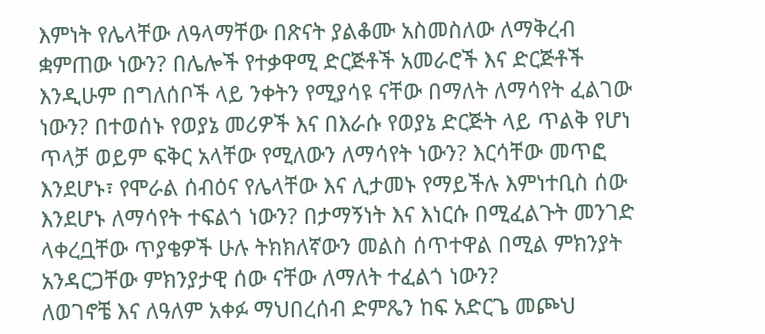እምነት የሌላቸው ለዓላማቸው በጽናት ያልቆሙ አስመስለው ለማቅረብ ቋምጠው ነውን? በሌሎች የተቃዋሚ ድርጅቶች አመራሮች እና ድርጅቶች እንዲሁም በግለሰቦች ላይ ንቀትን የሚያሳዩ ናቸው በማለት ለማሳየት ፈልገው ነውን? በተወሰኑ የወያኔ መሪዎች እና በእራሱ የወያኔ ድርጅት ላይ ጥልቅ የሆነ ጥላቻ ወይም ፍቅር አላቸው የሚለውን ለማሳየት ነውን? እርሳቸው መጥፎ እንደሆኑ፣ የሞራል ሰብዕና የሌላቸው እና ሊታመኑ የማይችሉ እምነተቢስ ሰው እንደሆኑ ለማሳየት ተፍልጎ ነውን? በታማኝነት እና እነርሱ በሚፈልጉት መንገድ ላቀረቧቸው ጥያቄዎች ሁሉ ትክክለኛውን መልስ ሰጥተዋል በሚል ምክንያት አንዳርጋቸው ምክንያታዊ ሰው ናቸው ለማለት ተፈልጎ ነውን?
ለወገኖቼ እና ለዓለም አቀፉ ማህበረሰብ ድምጼን ከፍ አድርጌ መጮህ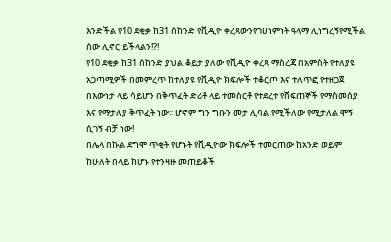እንድችል የ10 ደቂቃ ከ31 ሰከንድ የቪዲዮ ቀረጻውንየገሀነምነት ዓላማ ሊነግረኝየሚችል ሰው ሊኖር ይችላልን!?!
የ10 ደቂቃ ከ31 ሰከንድ ያህል ቆይታ ያለው የቪዲዮ ቀረጻ ማስረጃ በአምስት የተለያዩ አጋጣሚዎች በመምረጥ ከተለያዩ የቪዲዮ ክፍሎች ተቆርጦ እና ተለጥፎ የተዘጋጀ በእውነታ ላይ ሳይሆን በቅጥፈት ድሪቶ ላይ ተመስርቶ የተደረተ የሸፍጠኞች የማስመሰያ እና የማታለያ ቅጥፈት ነው፡፡ ሆኖም ግን ግቡን መታ ሊባል የሚችለው የሚታለል ሞኝ ሲገኝ ብቻ ነው!
በሌላ በኩል ደግሞ ጥቂት የሆኑት የቪዲዮው ክፍሎች ተመርጠው ከአንድ ወይም ከሁለት በላይ ከሆኑ የተንዛዙ መጠይቆች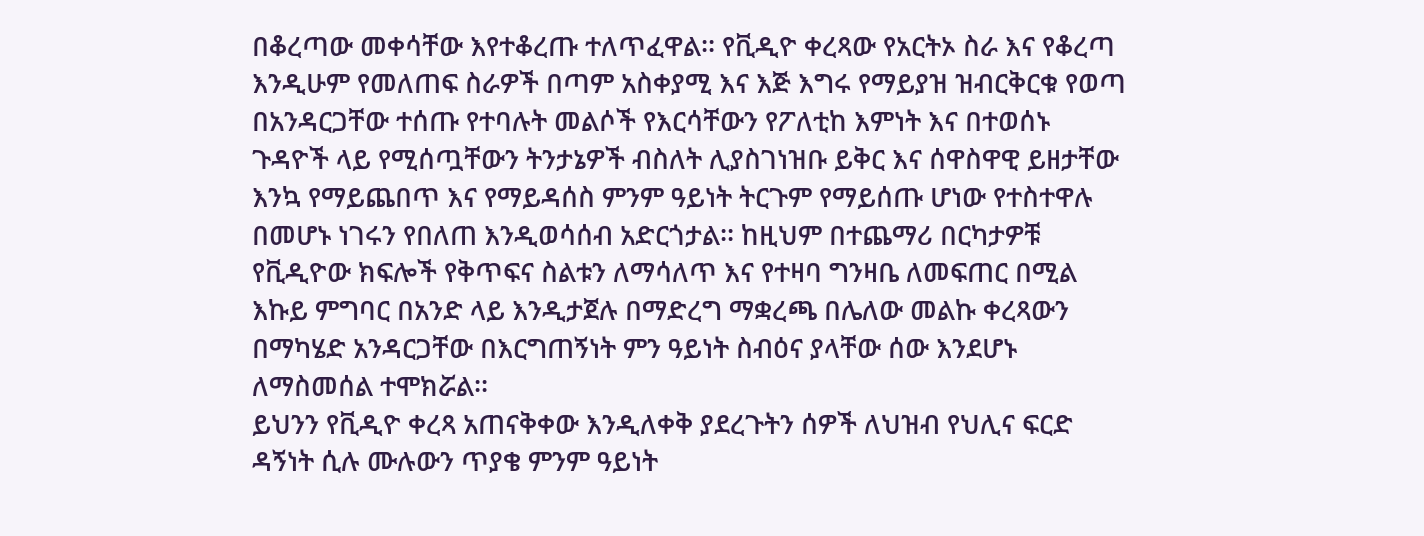በቆረጣው መቀሳቸው እየተቆረጡ ተለጥፈዋል፡፡ የቪዲዮ ቀረጻው የአርትኦ ስራ እና የቆረጣ እንዲሁም የመለጠፍ ስራዎች በጣም አስቀያሚ እና እጅ እግሩ የማይያዝ ዝብርቅርቁ የወጣ በአንዳርጋቸው ተሰጡ የተባሉት መልሶች የእርሳቸውን የፖለቲከ እምነት እና በተወሰኑ ጉዳዮች ላይ የሚሰጧቸውን ትንታኔዎች ብስለት ሊያስገነዝቡ ይቅር እና ሰዋስዋዊ ይዘታቸው እንኳ የማይጨበጥ እና የማይዳሰስ ምንም ዓይነት ትርጉም የማይሰጡ ሆነው የተስተዋሉ በመሆኑ ነገሩን የበለጠ እንዲወሳሰብ አድርጎታል፡፡ ከዚህም በተጨማሪ በርካታዎቹ የቪዲዮው ክፍሎች የቅጥፍና ስልቱን ለማሳለጥ እና የተዛባ ግንዛቤ ለመፍጠር በሚል እኩይ ምግባር በአንድ ላይ እንዲታጀሉ በማድረግ ማቋረጫ በሌለው መልኩ ቀረጻውን በማካሄድ አንዳርጋቸው በእርግጠኝነት ምን ዓይነት ስብዕና ያላቸው ሰው እንደሆኑ ለማስመሰል ተሞክሯል፡፡
ይህንን የቪዲዮ ቀረጻ አጠናቅቀው እንዲለቀቅ ያደረጉትን ሰዎች ለህዝብ የህሊና ፍርድ ዳኝነት ሲሉ ሙሉውን ጥያቄ ምንም ዓይነት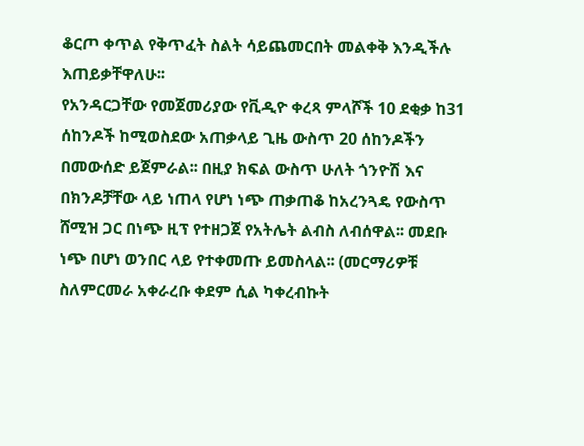ቆርጦ ቀጥል የቅጥፈት ስልት ሳይጨመርበት መልቀቅ እንዲችሉ እጠይቃቸዋለሁ፡፡
የአንዳርጋቸው የመጀመሪያው የቪዲዮ ቀረጻ ምላሾች 10 ደቂቃ ከ31 ሰከንዶች ከሚወስደው አጠቃላይ ጊዜ ውስጥ 20 ሰከንዶችን በመውሰድ ይጀምራል፡፡ በዚያ ክፍል ውስጥ ሁለት ጎንዮሽ እና በክንዶቻቸው ላይ ነጠላ የሆነ ነጭ ጠቃጠቆ ከአረንጓዴ የውስጥ ሸሚዝ ጋር በነጭ ዚፕ የተዘጋጀ የአትሌት ልብስ ለብሰዋል፡፡ መደቡ ነጭ በሆነ ወንበር ላይ የተቀመጡ ይመስላል፡፡ (መርማሪዎቹ ስለምርመራ አቀራረቡ ቀደም ሲል ካቀረብኩት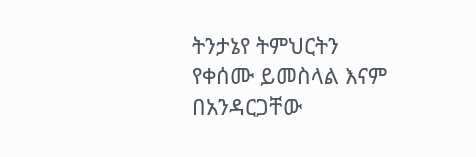ትንታኔየ ትምህርትን የቀሰሙ ይመስላል እናም በአንዳርጋቸው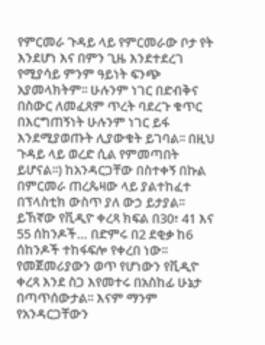የምርመራ ጉዳይ ላይ የምርመራው ቦታ የት እንደሆነ እና በምን ጊዜ እንደተደረገ የሚያሳይ ምንም ዓይነት ፍንጭ አያመላክትም፡፡ ሁሉንም ነገር በድብቅና በስውር ለመፈጸም ጥረት ባደረጉ ቁጥር በእርግጠኝነት ሁሉንም ነገር ይፋ እንደሚያወጡት ሊያውቁት ይገባል፡፡ በዚህ ጉዳይ ላይ ወረድ ሲል የምመጣበት ይሆናል፡፡) ከአንዳርጋቸው በስተቀኝ በኩል በምርመራ ጠረጴዛው ላይ ያልተከፈተ በፕላስቲክ ውስጥ ያለ ውኃ ይታያል፡፡ ይኸኛው የቪዲዮ ቀረጻ ክፍል በ30፣ 41 እና 55 ሰከንዶች… በድምሩ በ2 ደቂቃ ከ6 ሰከንዶች ተከፋፍሎ የቀረበ ነው፡፡ የመጀመሪያውን ወጥ የሆነውን የቪዲዮ ቀረጻ እንደ ስጋ እየመተሩ በአስከፊ ሁኔታ በጣጥሰውታል፡፡ እናም ማንም የአንዳርጋቸውን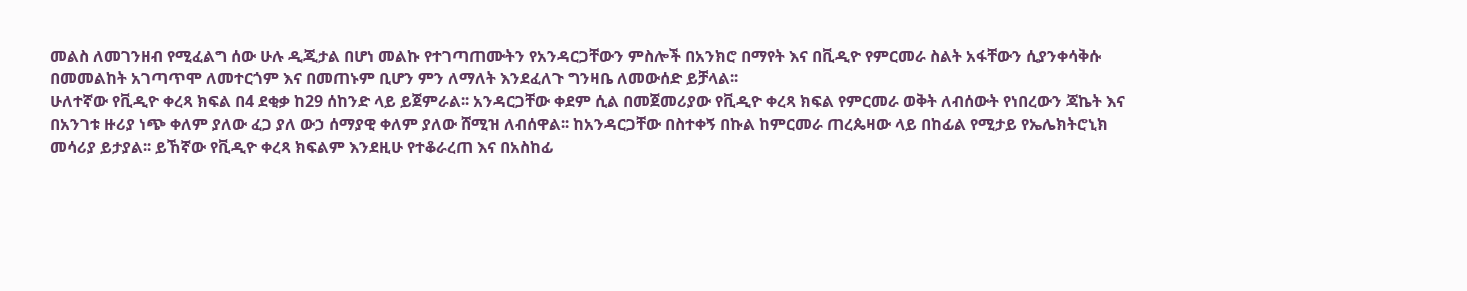መልስ ለመገንዘብ የሚፈልግ ሰው ሁሉ ዲጂታል በሆነ መልኩ የተገጣጠሙትን የአንዳርጋቸውን ምስሎች በአንክሮ በማየት እና በቪዲዮ የምርመራ ስልት አፋቸውን ሲያንቀሳቅሱ በመመልከት አገጣጥሞ ለመተርጎም እና በመጠኑም ቢሆን ምን ለማለት እንደፈለጉ ግንዛቤ ለመውሰድ ይቻላል፡፡
ሁለተኛው የቪዲዮ ቀረጻ ክፍል በ4 ደቂቃ ከ29 ሰከንድ ላይ ይጀምራል፡፡ አንዳርጋቸው ቀደም ሲል በመጀመሪያው የቪዲዮ ቀረጻ ክፍል የምርመራ ወቅት ለብሰውት የነበረውን ጃኬት እና በአንገቱ ዙሪያ ነጭ ቀለም ያለው ፈጋ ያለ ውኃ ሰማያዊ ቀለም ያለው ሸሚዝ ለብሰዋል፡፡ ከአንዳርጋቸው በስተቀኝ በኩል ከምርመራ ጠረጴዛው ላይ በከፊል የሚታይ የኤሌክትሮኒክ መሳሪያ ይታያል፡፡ ይኸኛው የቪዲዮ ቀረጻ ክፍልም እንደዚሁ የተቆራረጠ እና በአስከፊ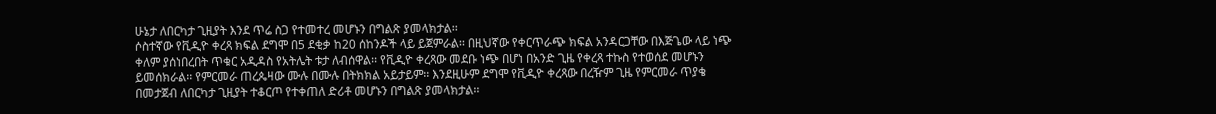ሁኔታ ለበርካታ ጊዚያት እንደ ጥሬ ስጋ የተመተረ መሆኑን በግልጽ ያመላክታል፡፡
ሶስተኛው የቪዲዮ ቀረጻ ክፍል ደግሞ በ5 ደቂቃ ከ20 ሰከንዶች ላይ ይጀምራል፡፡ በዚህኛው የቀርጥራጭ ክፍል አንዳርጋቸው በእጅጌው ላይ ነጭ ቀለም ያሰነበረበት ጥቁር አዲዳስ የአትሌት ቱታ ለብሰዋል፡፡ የቪዲዮ ቀረጻው መደቡ ነጭ በሆነ በአንድ ጊዜ የቀረጻ ተኩስ የተወሰደ መሆኑን ይመሰክራል፡፡ የምርመራ ጠረጴዛው ሙሉ በሙሉ በትክክል አይታይም፡፡ እንደዚሁም ደግሞ የቪዲዮ ቀረጻው በረዥም ጊዜ የምርመራ ጥያቄ በመታጀብ ለበርካታ ጊዚያት ተቆርጦ የተቀጠለ ድሪቶ መሆኑን በግልጽ ያመላክታል፡፡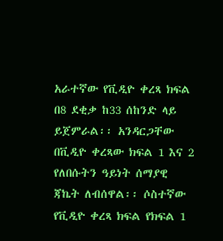አራተኛው የቪዲዮ ቀረጻ ክፍል በ8 ደቂቃ ከ33 ሰከንድ ላይ ይጀምራል፡፡ አንዳርጋቸው በቪዲዮ ቀረጻው ክፍል 1 እና 2 የለበሱትን ዓይነት ሰማያዊ ጃኬት ለብሰዋል፡፡ ሶስተኛው የቪዲዮ ቀረጻ ክፍል የክፍል 1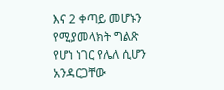እና 2 ቀጣይ መሆኑን የሚያመላክት ግልጽ የሆነ ነገር የሌለ ሲሆን አንዳርጋቸው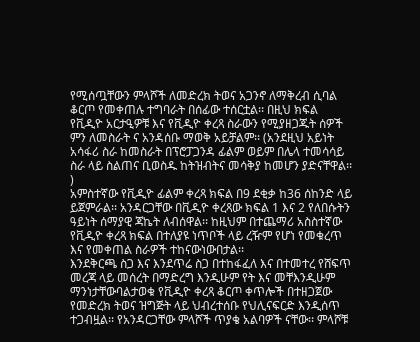የሚሰጧቸውን ምላሾች ለመድረክ ትወና አጋንኖ ለማቅረብ ሲባል ቆርጦ የመቀጠሉ ተግባራት በሰፊው ተሰርቷል፡፡ በዚህ ክፍል የቪዲዮ አርታዒዎቹ እና የቪዲዮ ቀረጻ ስራውን የሚያዘጋጁት ሰዎች ምን ለመስራት ና አንዳሰቡ ማወቅ አይቻልም፡፡ (አንደዚህ አይነት አሳፋሪ ስራ ከመስራት በፕሮፓጋንዳ ፊልም ወይም በሌላ ተመሳሳይ ስራ ላይ ስልጠና ቢወስዱ ከትዝብትና መሳቅያ ከመሆን ያድናቸዋል፡፡)
አምስተኛው የቪዲዮ ፊልም ቀረጻ ክፍል በ9 ደቂቃ ከ36 ሰከንድ ላይ ይጀምራል፡፡ አንዳርጋቸው በቪዲዮ ቀረጻው ክፍል 1 እና 2 የለበሱትን ዓይነት ሰማያዊ ጃኬት ለብሰዋል፡፡ ከዚህም በተጨማሪ አስስተኛው የቪዲዮ ቀረጻ ክፍል በተለያዩ ነጥቦች ላይ ረዥም የሆነ የመቁረጥ እና የመቀጠል ስራዎች ተከናውነውበታል፡፡
እንደቅርጫ ስጋ እና እንደጥሬ ስጋ በተከፋፈለ እና በተመተረ የሸፍጥ መረጃ ላይ መሰረት በማድረግ እንዲሁም የት እና መቸእንዲሁም ማንነታቸውባልታወቁ የቪዲዮ ቀረጻ ቆርጦ ቀጥሎች በተዘጋጀው የመድረክ ትወና ዝግጅት ላይ ህብረተሰቡ የህሊናፍርድ እንዲሰጥ ተጋብዟል፡፡ የአንዳርጋቸው ምላሾች ጥያቄ አልባዎች ናቸው፡፡ ምላሾቹ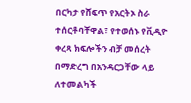በርካታ የሸፍጥ የአርትኦ ስራ ተሰርቶባቸዋል፣ የተወሰኑ የቪዲዮ ቀረጻ ክፍሎችን ብቻ መሰረት በማድረግ በአንዳርጋቸው ላይ ለተመልካች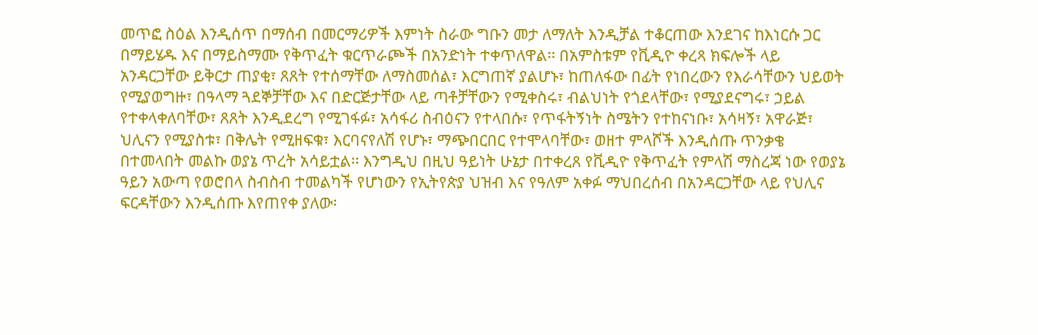መጥፎ ስዕል እንዲሰጥ በማሰብ በመርማሪዎች እምነት ስራው ግቡን መታ ለማለት እንዲቻል ተቆርጠው እንደገና ከእነርሱ ጋር በማይሄዱ እና በማይስማሙ የቅጥፈት ቁርጥራጮች በአንድነት ተቀጥለዋል፡፡ በአምስቱም የቪዲዮ ቀረጻ ክፍሎች ላይ አንዳርጋቸው ይቅርታ ጠያቂ፣ ጸጸት የተሰማቸው ለማስመሰል፣ እርግጠኛ ያልሆኑ፣ ከጠለፋው በፊት የነበረውን የእራሳቸውን ህይወት የሚያወግዙ፣ በዓላማ ጓደኞቻቸው እና በድርጅታቸው ላይ ጣቶቻቸውን የሚቀስሩ፣ ብልህነት የጎደላቸው፣ የሚያደናግሩ፣ ኃይል የተቀላቀለባቸው፣ ጸጸት እንዲደረግ የሚገፋፉ፣ አሳፋሪ ስብዕናን የተላበሱ፣ የጥፋትኝነት ስሜትን የተከናነቡ፣ አሳዛኝ፣ አዋራጅ፣ ህሊናን የሚያስቱ፣ በቅሌት የሚዘፍቁ፣ እርባናየለሽ የሆኑ፣ ማጭበርበር የተሞላባቸው፣ ወዘተ ምላሾች እንዲሰጡ ጥንቃቄ በተመላበት መልኩ ወያኔ ጥረት አሳይቷል፡፡ እንግዲህ በዚህ ዓይነት ሁኔታ በተቀረጸ የቪዲዮ የቅጥፈት የምላሽ ማስረጃ ነው የወያኔ ዓይን አውጣ የወሮበላ ስብስብ ተመልካች የሆነውን የኢትየጵያ ህዝብ እና የዓለም አቀፉ ማህበረሰብ በአንዳርጋቸው ላይ የህሊና ፍርዳቸውን እንዲሰጡ እየጠየቀ ያለው፡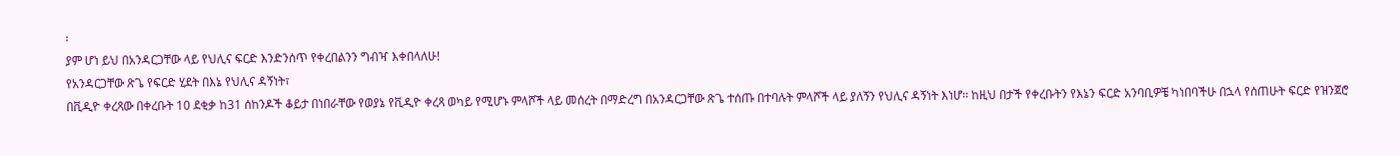፡
ያም ሆነ ይህ በአንዳርጋቸው ላይ የህሊና ፍርድ እንድንሰጥ የቀረበልንን ግብዣ እቀበላለሁ!
የአንዳርጋቸው ጽጌ የፍርድ ሂደት በእኔ የህሊና ዳኝነት፣
በቪዲዮ ቀረጻው በቀረቡት 10 ደቂቃ ከ31 ሰከንዶች ቆይታ በነበራቸው የወያኔ የቪዲዮ ቀረጻ ወካይ የሚሆኑ ምላሾች ላይ መሰረት በማድረግ በአንዳርጋቸው ጽጌ ተሰጡ በተባሉት ምላሾች ላይ ያለኝን የህሊና ዳኝነት እነሆ፡፡ ከዚህ በታች የቀረቡትን የእኔን ፍርድ አንባቢዎቼ ካነበባችሁ በኋላ የሰጠሁት ፍርድ የዝንጀሮ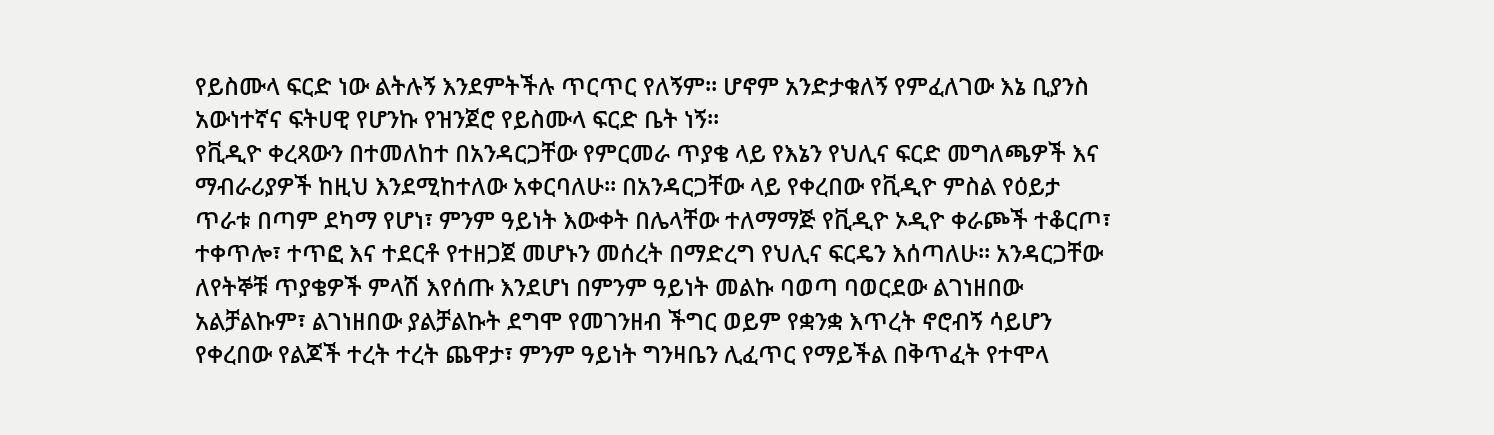የይስሙላ ፍርድ ነው ልትሉኝ እንደምትችሉ ጥርጥር የለኝም፡፡ ሆኖም አንድታቁለኝ የምፈለገው እኔ ቢያንስ አውነተኛና ፍትሀዊ የሆንኩ የዝንጀሮ የይስሙላ ፍርድ ቤት ነኝ፡፡
የቪዲዮ ቀረጻውን በተመለከተ በአንዳርጋቸው የምርመራ ጥያቄ ላይ የእኔን የህሊና ፍርድ መግለጫዎች እና ማብራሪያዎች ከዚህ እንደሚከተለው አቀርባለሁ፡፡ በአንዳርጋቸው ላይ የቀረበው የቪዲዮ ምስል የዕይታ ጥራቱ በጣም ደካማ የሆነ፣ ምንም ዓይነት እውቀት በሌላቸው ተለማማጅ የቪዲዮ ኦዲዮ ቀራጮች ተቆርጦ፣ ተቀጥሎ፣ ተጥፎ እና ተደርቶ የተዘጋጀ መሆኑን መሰረት በማድረግ የህሊና ፍርዴን እሰጣለሁ፡፡ አንዳርጋቸው ለየትኞቹ ጥያቄዎች ምላሽ እየሰጡ እንደሆነ በምንም ዓይነት መልኩ ባወጣ ባወርደው ልገነዘበው አልቻልኩም፣ ልገነዘበው ያልቻልኩት ደግሞ የመገንዘብ ችግር ወይም የቋንቋ እጥረት ኖሮብኝ ሳይሆን የቀረበው የልጆች ተረት ተረት ጨዋታ፣ ምንም ዓይነት ግንዛቤን ሊፈጥር የማይችል በቅጥፈት የተሞላ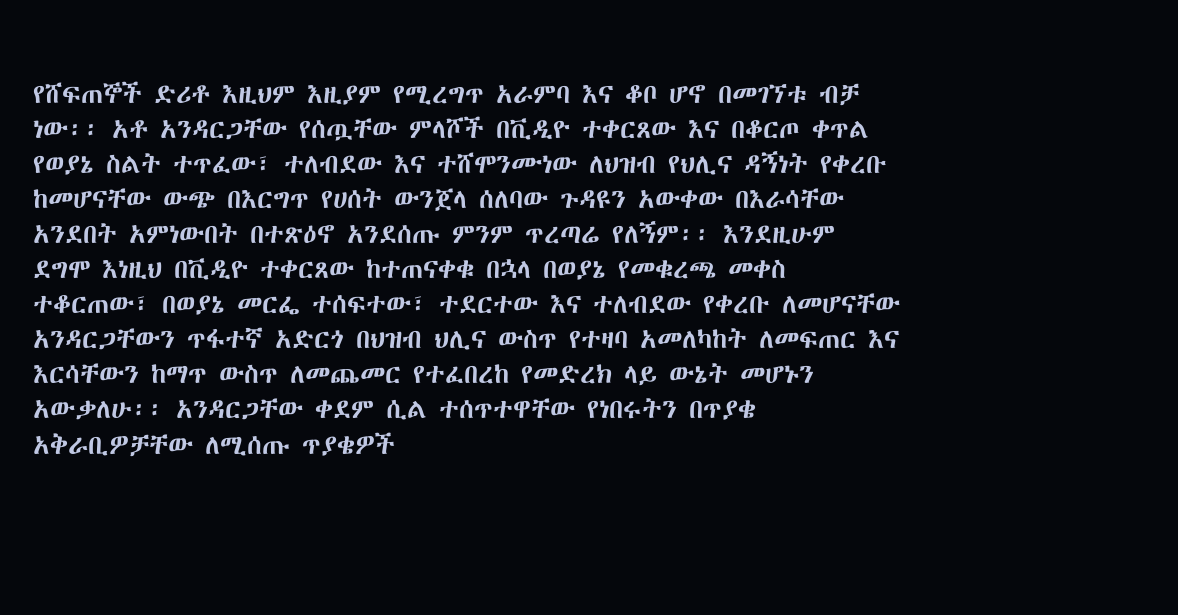የሸፍጠኞች ድሪቶ እዚህም እዚያም የሚረግጥ አራምባ እና ቆቦ ሆኖ በመገኘቱ ብቻ ነው፡፡ አቶ አንዳርጋቸው የሰጧቸው ምላሾች በቪዲዮ ተቀርጸው እና በቆርጦ ቀጥል የወያኔ ስልት ተጥፈው፣ ተለብደው እና ተሸሞንሙነው ለህዝብ የህሊና ዳኝነት የቀረቡ ከመሆናቸው ውጭ በእርግጥ የሀሰት ውንጀላ ሰለባው ጉዳዩን አውቀው በእራሳቸው አንደበት አምነውበት በተጽዕኖ አንደሰጡ ምንም ጥረጣሬ የለኝም፡፡ እንደዚሁም ደግሞ እነዚህ በቪዲዮ ተቀርጸው ከተጠናቀቁ በኋላ በወያኔ የመቁረጫ መቀስ ተቆርጠው፣ በወያኔ መርፌ ተሰፍተው፣ ተደርተው እና ተለብደው የቀረቡ ለመሆናቸው አንዳርጋቸውን ጥፋተኛ አድርጎ በህዝብ ህሊና ውስጥ የተዛባ አመለካከት ለመፍጠር እና እርሳቸውን ከማጥ ውስጥ ለመጨመር የተፈበረከ የመድረክ ላይ ውኔት መሆኑን አውቃለሁ፡፡ አንዳርጋቸው ቀደም ሲል ተሰጥተዋቸው የነበሩትን በጥያቄ አቅራቢዎቻቸው ለሚሰጡ ጥያቄዎች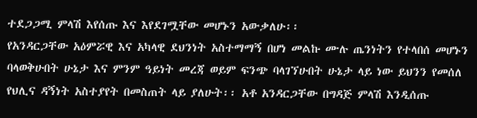ተደጋጋሚ ምላሽ እየሰጡ እና እየደገሟቸው መሆኑን አውቃለሁ፡፡
የአንዳርጋቸው አዕምሯዊ እና አካላዊ ደህንነት አስተማማኝ በሆነ መልኩ ሙሉ ጤንነትን የተላበሰ መሆኑን ባላወቅሁበት ሁኔታ እና ምንም ዓይነት መረጃ ወይም ፍንጭ ባላገኘሁበት ሁኔታ ላይ ነው ይህንን የመሰለ የህሊና ዳኝነት አስተያየት በመስጠት ላይ ያለሁት፡፡ አቶ አንዳርጋቸው በግዳጅ ምላሽ እንዲሰጡ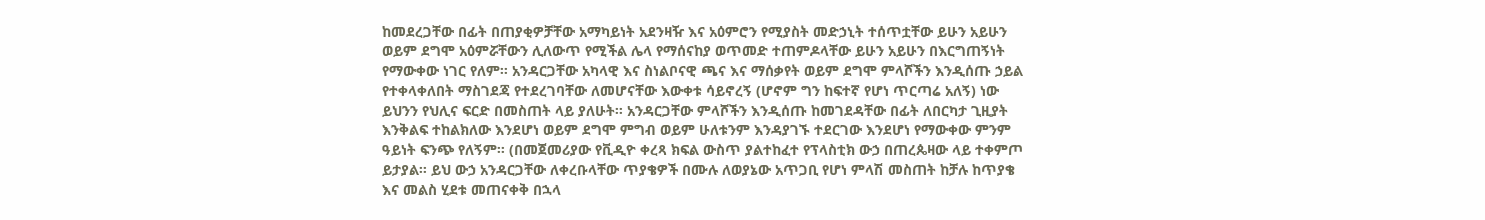ከመደረጋቸው በፊት በጠያቂዎቻቸው አማካይነት አደንዛዥ እና አዕምሮን የሚያስት መድኃኒት ተሰጥቷቸው ይሁን አይሁን ወይም ደግሞ አዕምሯቸውን ሊለውጥ የሚችል ሌላ የማሰናከያ ወጥመድ ተጠምዶላቸው ይሁን አይሁን በእርግጠኝነት የማውቀው ነገር የለም፡፡ አንዳርጋቸው አካላዊ እና ስነልቦናዊ ጫና እና ማሰቃየት ወይም ደግሞ ምላሾችን እንዲሰጡ ኃይል የተቀላቀለበት ማስገደጃ የተደረገባቸው ለመሆናቸው እውቀቱ ሳይኖረኝ (ሆኖም ግን ከፍተኛ የሆነ ጥርጣሬ አለኝ) ነው ይህንን የህሊና ፍርድ በመስጠት ላይ ያለሁት፡፡ አንዳርጋቸው ምላሾችን እንዲሰጡ ከመገደዳቸው በፊት ለበርካታ ጊዚያት እንቅልፍ ተከልክለው እንደሆነ ወይም ደግሞ ምግብ ወይም ሁለቱንም እንዳያገኙ ተደርገው እንደሆነ የማውቀው ምንም ዓይነት ፍንጭ የለኝም፡፡ (በመጀመሪያው የቪዲዮ ቀረጻ ክፍል ውስጥ ያልተከፈተ የፕላስቲክ ውኃ በጠረጴዛው ላይ ተቀምጦ ይታያል፡፡ ይህ ውኃ አንዳርጋቸው ለቀረቡላቸው ጥያቄዎች በሙሉ ለወያኔው አጥጋቢ የሆነ ምላሽ መስጠት ከቻሉ ከጥያቄ እና መልስ ሂደቱ መጠናቀቅ በኋላ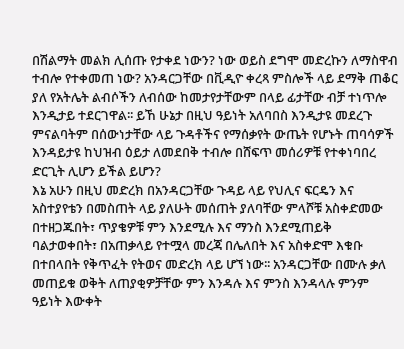በሽልማት መልክ ሊሰጡ የታቀደ ነውን? ነው ወይስ ደግሞ መድረኩን ለማስዋብ ተብሎ የተቀመጠ ነው? አንዳርጋቸው በቪዲዮ ቀረጻ ምስሎች ላይ ደማቅ ጠቆር ያለ የአትሌት ልብሶችን ለብሰው ከመታየታቸውም በላይ ፊታቸው ብቻ ተነጥሎ እንዲታይ ተደርገዋል፡፡ ይኸ ሁኔታ በዚህ ዓይነት አለባበስ እንዲታዩ መደረጉ ምናልባትም በሰውነታቸው ላይ ጉዳቶችና የማሰቃየት ውጤት የሆኑት ጠባሳዎች እንዳይታዩ ከህዝብ ዕይታ ለመደበቅ ተብሎ በሸፍጥ መሰሪዎቹ የተቀነባበረ ድርጊት ሊሆን ይችል ይሆን?
እኔ አሁን በዚህ መድረክ በአንዳርጋቸው ጉዳይ ላይ የህሊና ፍርዴን እና አስተያየቴን በመስጠት ላይ ያለሁት መሰጠት ያለባቸው ምላሾቹ አስቀድመው በተዘጋጁበት፣ ጥያቄዎቹ ምን እንደሚሉ እና ማንስ እንደሚጠይቅ ባልታወቀበት፣ በአጠቃላይ የተሟላ መረጃ በሌለበት እና አስቀድሞ እቁቡ በተበላበት የቅጥፈት የትወና መድረክ ላይ ሆኘ ነው፡፡ አንዳርጋቸው በሙሉ ቃለ መጠይቁ ወቅት ለጠያቂዎቻቸው ምን እንዳሉ እና ምንስ እንዳላሉ ምንም ዓይነት እውቀት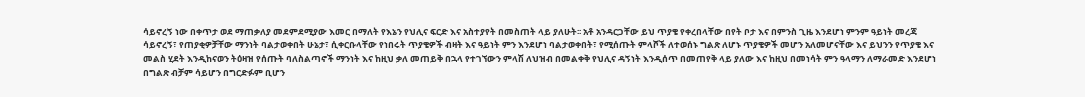ሳይኖረኝ ነው በቀጥታ ወደ ማጠቃለያ መደምደሚያው እመር በማለት የእኔን የህሊና ፍርድ እና አስተያየት በመስጠት ላይ ያለሁት፡፡ አቶ አንዳርጋቸው ይህ ጥያቄ የቀረበላቸው በየት ቦታ እና በምንስ ጊዜ እንደሆነ ምንም ዓይነት መረጃ ሳይኖረኝ፣ የጠያቂዎቻቸው ማንነት ባልታወቀበት ሁኔታ፣ ሲቀርቡላቸው የነበሩት ጥያቄዎች ብዛት እና ዓይነት ምን እንደሆነ ባልታወቀበት፣ የሚሰጡት ምላሾች ለተወሰኑ ግልጽ ለሆኑ ጥያቄዎች መሆን አለመሆናቸው እና ይህንን የጥያቄ እና መልስ ሂደት እንዲከናወን ትዕዛዝ የሰጡት ባለስልጣኖች ማንነት እና ከዚህ ቃለ መጠይቅ በኋላ የተገኘውን ምላሽ ለህዝብ በመልቀቅ የህሊና ዳኝነት እንዲሰጥ በመጠየቅ ላይ ያለው እና ከዚህ በመነሳት ምን ዓላማን ለማራመድ እንደሆነ በግልጽ ብቻም ሳይሆን በግርድፉም ቢሆን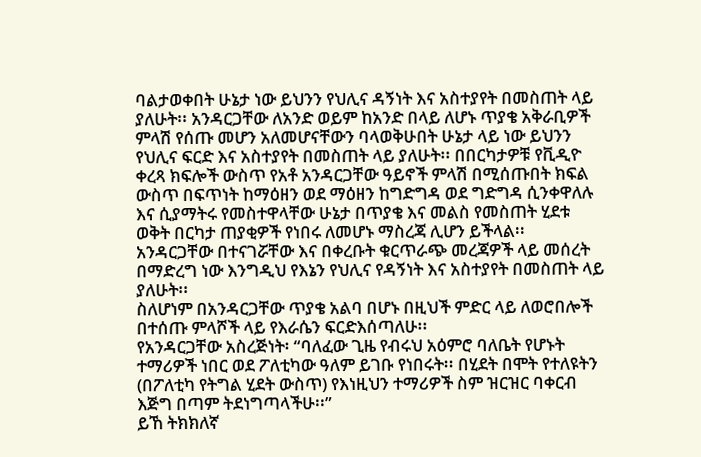ባልታወቀበት ሁኔታ ነው ይህንን የህሊና ዳኝነት እና አስተያየት በመስጠት ላይ ያለሁት፡፡ አንዳርጋቸው ለአንድ ወይም ከአንድ በላይ ለሆኑ ጥያቄ አቅራቢዎች ምላሽ የሰጡ መሆን አለመሆናቸውን ባላወቅሁበት ሁኔታ ላይ ነው ይህንን የህሊና ፍርድ እና አስተያየት በመስጠት ላይ ያለሁት፡፡ በበርካታዎቹ የቪዲዮ ቀረጻ ክፍሎች ውስጥ የአቶ አንዳርጋቸው ዓይኖች ምላሽ በሚሰጡበት ክፍል ውስጥ በፍጥነት ከማዕዘን ወደ ማዕዘን ከግድግዳ ወደ ግድግዳ ሲንቀዋለሉ እና ሲያማትሩ የመስተዋላቸው ሁኔታ በጥያቄ እና መልስ የመስጠት ሂደቱ ወቅት በርካታ ጠያቂዎች የነበሩ ለመሆኑ ማስረጃ ሊሆን ይችላል፡፡ አንዳርጋቸው በተናገሯቸው እና በቀረቡት ቁርጥራጭ መረጃዎች ላይ መሰረት በማድረግ ነው እንግዲህ የእኔን የህሊና የዳኝነት እና አስተያየት በመስጠት ላይ ያለሁት፡፡
ስለሆነም በአንዳርጋቸው ጥያቄ አልባ በሆኑ በዚህች ምድር ላይ ለወሮበሎች በተሰጡ ምላሾች ላይ የእራሴን ፍርድእሰጣለሁ፡፡
የአንዳርጋቸው አስረጅነት፡ “ባለፈው ጊዜ የብሩህ አዕምሮ ባለቤት የሆኑት ተማሪዎች ነበር ወደ ፖለቲካው ዓለም ይገቡ የነበሩት፡፡ በሂደት በሞት የተለዩትን (በፖለቲካ የትግል ሂደት ውስጥ) የእነዚህን ተማሪዎች ስም ዝርዝር ባቀርብ እጅግ በጣም ትደነግጣላችሁ፡፡”
ይኸ ትክክለኛ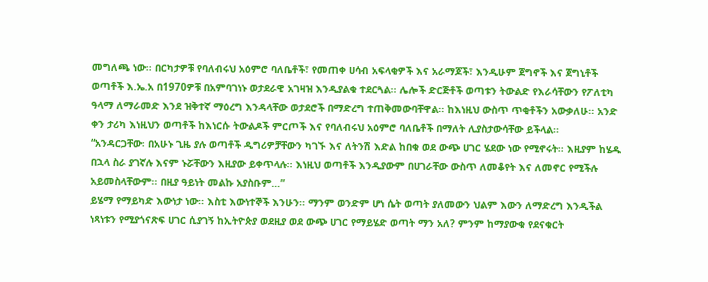መግለጫ ነው፡፡ በርካታዎቹ የባለብሩህ አዕምሮ ባለቤቶች፣ የመጠቀ ሀሳብ አፍላቂዎች እና አራማጆች፣ እንዲሁም ጀግኖች እና ጀግኒቶች ወጣቶች እ.ኤ.አ በ1970ዎቹ በአምባገነኑ ወታደራዊ አገዛዝ እንዲያልቁ ተደርጓል፡፡ ሌሎች ድርጅቶች ወጣቱን ትውልድ የእራሳቸውን የፖለቲካ ዓላማ ለማራመድ እንደ ዝቅተኛ ማዕረግ እንዳላቸው ወታደሮች በማድረግ ተጠቅመውባቸዋል፡፡ ከእነዚህ ውስጥ ጥቂቶችን አውቃለሁ፡፡ አንድ ቀን ታሪካ እነዚህን ወጣቶች ከእነርሱ ትውልዶች ምርጦች እና የባለብሩህ አዕምሮ ባለቤቶች በማለት ሊያስታውሳቸው ይችላል፡፡
“አንዳርጋቸው፡ በአሁኑ ጊዜ ያሉ ወጣቶች ዲግሪዎቻቸውን ካገኙ እና ለትንሽ እድል ከበቁ ወደ ውጭ ሀገር ሄደው ነው የሚኖሩት፡፡ እዚያም ከሄዱ በኋላ ስራ ያገኛሉ እናም ኑሯቸውን እዚያው ይቀጥላሉ፡፡ እነዚህ ወጣቶች እንዲያውም በሀገራቸው ውስጥ ለመቆየት እና ለመኖር የሚችሉ አይመስላቸውም፡፡ በዚያ ዓይነት መልኩ አያስቡም…”
ይሄማ የማይካድ እውነታ ነው፡፡ እስቲ እውነተኞች እንሁን፡፡ ማንም ወንድም ሆነ ሴት ወጣት ያለመውን ህልም እውን ለማድረግ እንዲችል ነጻነቱን የሚያጎናጽፍ ሀገር ሲያገኝ ከኢትዮጵያ ወደዚያ ወደ ውጭ ሀገር የማይሄድ ወጣት ማን አለ? ምንም ከማያውቁ የደናቁርት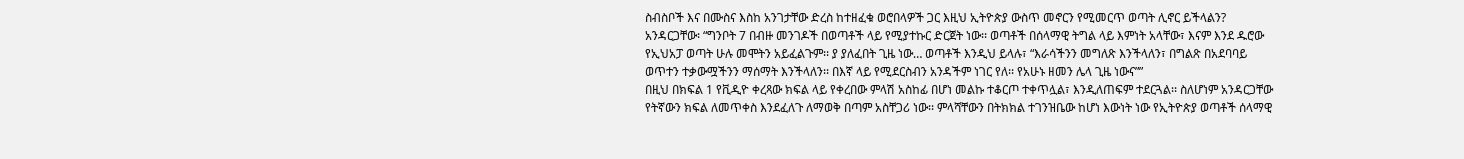ስብስቦች እና በሙስና እስከ አንገታቸው ድረስ ከተዘፈቁ ወሮበላዎች ጋር እዚህ ኢትዮጵያ ውስጥ መኖርን የሚመርጥ ወጣት ሊኖር ይችላልን?
አንዳርጋቸው፡ “ግንቦት 7 በብዙ መንገዶች በወጣቶች ላይ የሚያተኩር ድርጀት ነው፡፡ ወጣቶች በሰላማዊ ትግል ላይ እምነት አላቸው፣ እናም እንደ ዱሮው የኢህአፓ ወጣት ሁሉ መሞትን አይፈልጉም፡፡ ያ ያለፈበት ጊዜ ነው… ወጣቶች እንዲህ ይላሉ፣ “እራሳችንን መግለጽ እንችላለን፣ በግልጽ በአደባባይ ወጥተን ተቃውሟችንን ማሰማት እንችላለን፡፡ በእኛ ላይ የሚደርስብን አንዳችም ነገር የለ፡፡ የአሁኑ ዘመን ሌላ ጊዜ ነውና””
በዚህ በክፍል 1 የቪዲዮ ቀረጻው ክፍል ላይ የቀረበው ምላሽ አስከፊ በሆነ መልኩ ተቆርጦ ተቀጥሏል፣ እንዲለጠፍም ተደርጓል፡፡ ስለሆነም አንዳርጋቸው የትኛውን ክፍል ለመጥቀስ እንደፈለጉ ለማወቅ በጣም አስቸጋሪ ነው፡፡ ምላሻቸውን በትክክል ተገንዝቤው ከሆነ እውነት ነው የኢትዮጵያ ወጣቶች ሰላማዊ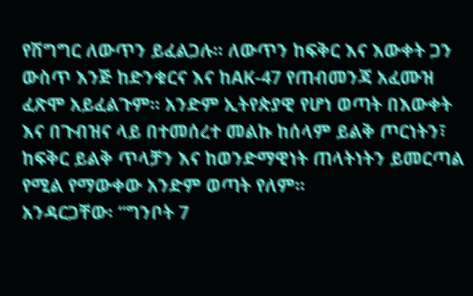የሽግግር ለውጥን ይፈልጋሉ፡፡ ለውጥን ከፍቅር እና እውቀት ጋን ውስጥ እንጅ ከድንቁርና እና ከAK-47 የጠብመንጃ አፈሙዝ ፈጽሞ አይፈልጉም፡፡ አንድም ኢትየጵያዊ የሆነ ወጣት በእውቀት እና በጉብዝና ላይ በተመሰረተ መልኩ ከሰላም ይልቅ ጦርነትን፣ ከፍቅር ይልቅ ጥላቻን እና ከወንድማዊነት ጠላትነትን ይመርጣል የሚል የማውቀው አንድም ወጣት የለም፡፡
አንዳርጋቸው፡ “ግንቦት 7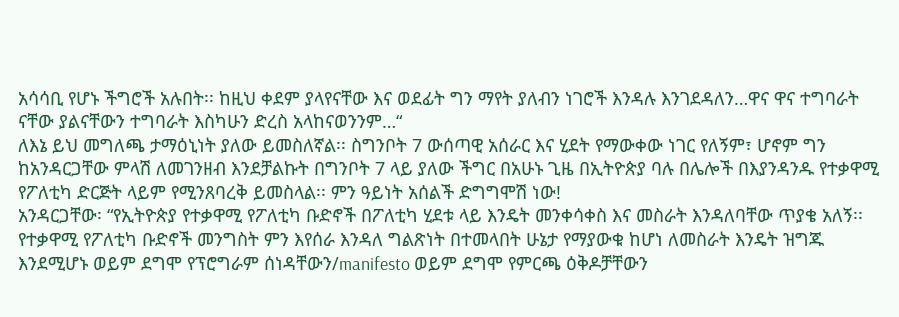አሳሳቢ የሆኑ ችግሮች አሉበት፡፡ ከዚህ ቀደም ያላየናቸው እና ወደፊት ግን ማየት ያለብን ነገሮች እንዳሉ እንገደዳለን…ዋና ዋና ተግባራት ናቸው ያልናቸውን ተግባራት እስካሁን ድረስ አላከናወንንም…“
ለእኔ ይህ መግለጫ ታማዕኒነት ያለው ይመስለኛል፡፡ ስግንቦት 7 ውሰጣዊ አሰራር እና ሂደት የማውቀው ነገር የለኝም፣ ሆኖም ግን ከአንዳርጋቸው ምላሽ ለመገንዘብ እንደቻልኩት በግንቦት 7 ላይ ያለው ችግር በአሁኑ ጊዜ በኢትዮጵያ ባሉ በሌሎች በእያንዳንዱ የተቃዋሚ የፖለቲካ ድርጅት ላይም የሚንጸባረቅ ይመስላል፡፡ ምን ዓይነት አሰልች ድግግሞሽ ነው!
አንዳርጋቸው፡ “የኢትዮጵያ የተቃዋሚ የፖለቲካ ቡድኖች በፖለቲካ ሂደቱ ላይ እንዴት መንቀሳቀስ እና መስራት እንዳለባቸው ጥያቄ አለኝ፡፡ የተቃዋሚ የፖለቲካ ቡድኖች መንግስት ምን እየሰራ እንዳለ ግልጽነት በተመላበት ሁኔታ የማያውቁ ከሆነ ለመስራት እንዴት ዝግጁ እንደሚሆኑ ወይም ደግሞ የፕሮግራም ሰነዳቸውን/manifesto ወይም ደግሞ የምርጫ ዕቅዶቻቸውን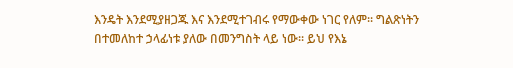እንዴት እንደሚያዘጋጁ እና እንደሚተገብሩ የማውቀው ነገር የለም፡፡ ግልጽነትን በተመለከተ ኃላፊነቱ ያለው በመንግስት ላይ ነው፡፡ ይህ የእኔ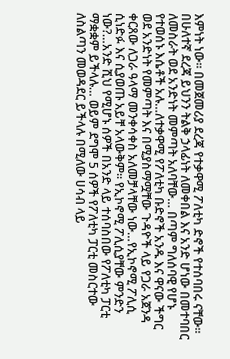እምነት ነው፡፡ በመጀመሪያ ደረጃ የተቃዋሚ ፖለቲካ ድኖች የተሰባበሩ ናቸው፡፡ በሁለተኛ ደረጃ ይህንን ትልቅ ኃላፊነት ለመቀበል እና አንድ ሆነው በመተባበር ለመስራት ወደ አንድነት መምጣት አለባቸው… በጣም ግለሰባዊ የሆኑ የተወሰኑ እሴቶች አሉ…ለተቃዋሚ የፖለቲካ ቡድኖች አንዱ እና ዋናው ችግር ወደ አንድነት የመምጣት እና በሚያስማሟቸው ጉዳዮች ላይ የጋራ አጀንዳ ቀርጸው ለጋራ ዓላማ መንቀሳቀስ አለመቻላቸው ነው…የኢኮኖሚ ፖሊሲ ሲነድፉ እና ሲያወጡ አይቸ አላውቅም፡፡ የኢኮኖሚ ፖሊሲያቸው ምንድን ነው?…አንድ ሺህ የሚሆኑ ሰዎች በአንድ ላይ ተሰባስበው የፖለቲካ ፓርቲ ማቋቋም ይችላሉ… ወይም ደግሞ 5 ሰዎች የፖለቲካ ፓርቲ መስርተው ለስልጣን መወዳደር ይችላሉ በሚለው ሀሳብ ላይ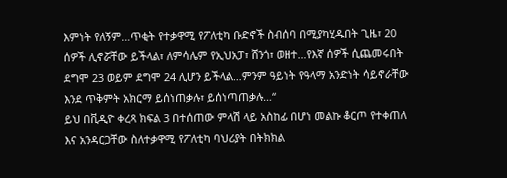እምነት የለኝም…ጥቂት የተቃዋሚ የፖለቲካ ቡድኖች ስብሰባ በሚያካሂዱበት ጊዜ፣ 20 ሰዎች ሊኖሯቸው ይችላል፣ ለምሳሌም የኢህአፓ፣ ሸንጎ፣ ወዘተ…የእኛ ሰዎች ሲጨመሩበት ደግሞ 23 ወይም ደግሞ 24 ሊሆን ይችላል…ምንም ዓይነት የዓላማ አንድነት ሳይኖራቸው እንደ ጥቅምት አክርማ ይሰነጠቃሉ፣ ይሰነጣጠቃሉ…“
ይህ በቪዲዮ ቀረጻ ክፍል 3 በተሰጠው ምላሽ ላይ አስከፊ በሆነ መልኩ ቆርጦ የተቀጠለ እና አንዳርጋቸው ስለተቃዋሚ የፖለቲካ ባህሪያት በትክክል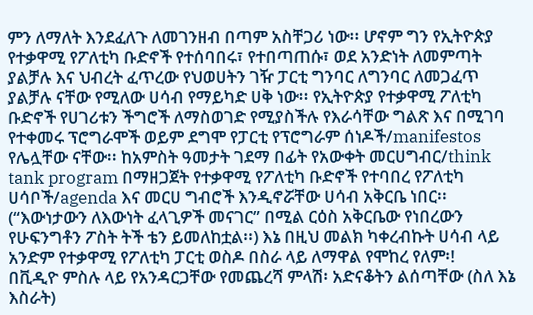ምን ለማለት እንደፈለጉ ለመገንዘብ በጣም አስቸጋሪ ነው፡፡ ሆኖም ግን የኢትዮጵያ የተቃዋሚ የፖለቲካ ቡድኖች የተሰባበሩ፣ የተበጣጠሱ፣ ወደ አንድነት ለመምጣት ያልቻሉ እና ህብረት ፈጥረው የህወሀትን ገዥ ፓርቲ ግንባር ለግንባር ለመጋፈጥ ያልቻሉ ናቸው የሚለው ሀሳብ የማይካድ ሀቅ ነው፡፡ የኢትዮጵያ የተቃዋሚ ፖለቲካ ቡድኖች የሀገሪቱን ችግሮች ለማስወገድ የሚያስችሉ የእራሳቸው ግልጽ እና በሚገባ የተቀመሩ ፕሮግራሞች ወይም ደግሞ የፓርቲ የፕሮግራም ሰነዶች/manifestos የሌሏቸው ናቸው፡፡ ከአምስት ዓመታት ገደማ በፊት የአውቀት መርሀግብር/think tank program በማዘጋጀት የተቃዋሚ የፖለቲካ ቡድኖች የተባበረ የፖለቲካ ሀሳቦች/agenda እና መርሀ ግብሮች እንዲኖሯቸው ሀሳብ አቅርቤ ነበር፡፡ (“እውነታውን ለእውነት ፈላጊዎች መናገር” በሚል ርዕስ አቅርቤው የነበረውን የሁፍንግቶን ፖስት ትች ቴን ይመለከቷል፡፡) እኔ በዚህ መልክ ካቀረብኩት ሀሳብ ላይ አንድም የተቃዋሚ የፖለቲካ ፓርቲ ወስዶ በስራ ላይ ለማዋል የሞከረ የለም፡!
በቪዲዮ ምስሉ ላይ የአንዳርጋቸው የመጨረሻ ምላሽ፡ አድናቆትን ልሰጣቸው (ስለ እኔ እስራት)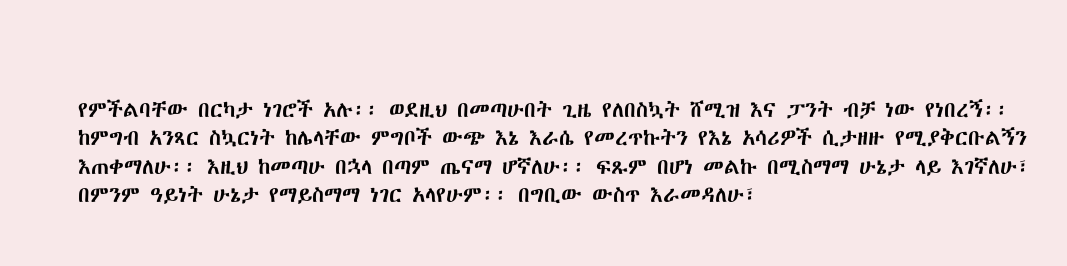የምችልባቸው በርካታ ነገሮች አሉ፡፡ ወደዚህ በመጣሁበት ጊዜ የለበስኳት ሸሚዝ እና ፓንት ብቻ ነው የነበረኝ፡፡ ከምግብ አንጻር ስኳርነት ከሌላቸው ምግቦች ውጭ እኔ እራሴ የመረጥኩትን የእኔ አሳሪዎች ሲታዘዙ የሚያቅርቡልኝን እጠቀማለሁ፡፡ እዚህ ከመጣሁ በኋላ በጣም ጤናማ ሆኛለሁ፡፡ ፍጹም በሆነ መልኩ በሚስማማ ሁኔታ ላይ እገኛለሁ፣ በምንም ዓይነት ሁኔታ የማይስማማ ነገር አላየሁም፡፡ በግቢው ውስጥ እራመዳለሁ፣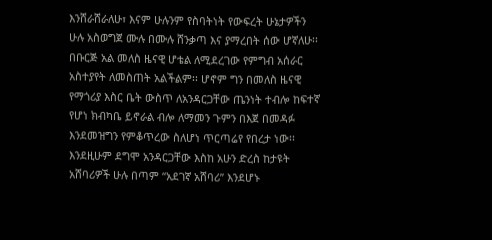እንሸራሸራለሁ፣ እናም ሁሉንም የስባትነት የውፍረት ሁኔታዎችን ሁሉ አስወግጀ ሙሉ በሙሉ ሸንቃጣ እና ያማረበት ሰው ሆኛለሁ፡፡
በቡርጅ አል መለስ ዜናዊ ሆቴል ለሚደረገው የምግብ አሰራር አስተያየት ለመስጠት አልችልም፡፡ ሆኖም ግን በመለስ ዜናዊ የማጎሪያ እስር ቤት ውስጥ ለአንዳርጋቸው ጤንነት ተብሎ ከፍተኛ የሆነ ክብካቤ ይኖራል ብሎ ለማመን ጉምን በእጀ በመዳፉ እንደመዝግን የምቆጥረው ስለሆነ ጥርጣሬየ የበረታ ነው፡፡ እንደዚሁም ደግሞ አንዳርጋቸው እስከ አሁን ድረስ ከታዩት አሸባሪዎች ሁሉ በጣም “አደገኛ አሸባሪ” እንደሆኑ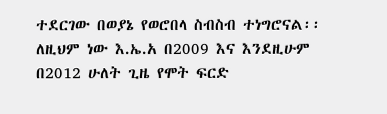ተደርገው በወያኔ የወሮበላ ስብስብ ተነግሮናል፡፡ ለዚህም ነው እ.ኤ.አ በ2009 እና እንደዚሁም በ2012 ሁለት ጊዜ የሞት ፍርድ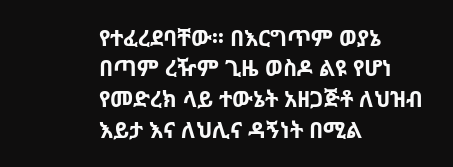የተፈረደባቸው፡፡ በእርግጥም ወያኔ በጣም ረዥም ጊዜ ወስዶ ልዩ የሆነ የመድረክ ላይ ተውኔት አዘጋጅቶ ለህዝብ እይታ እና ለህሊና ዳኝነት በሚል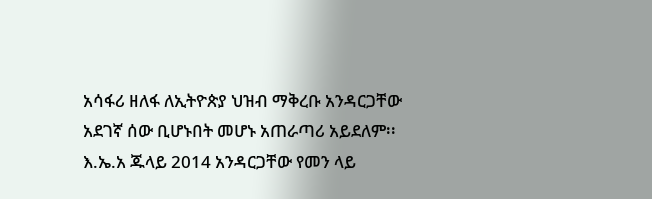አሳፋሪ ዘለፋ ለኢትዮጵያ ህዝብ ማቅረቡ አንዳርጋቸው አደገኛ ሰው ቢሆኑበት መሆኑ አጠራጣሪ አይደለም፡፡ እ.ኤ.አ ጁላይ 2014 አንዳርጋቸው የመን ላይ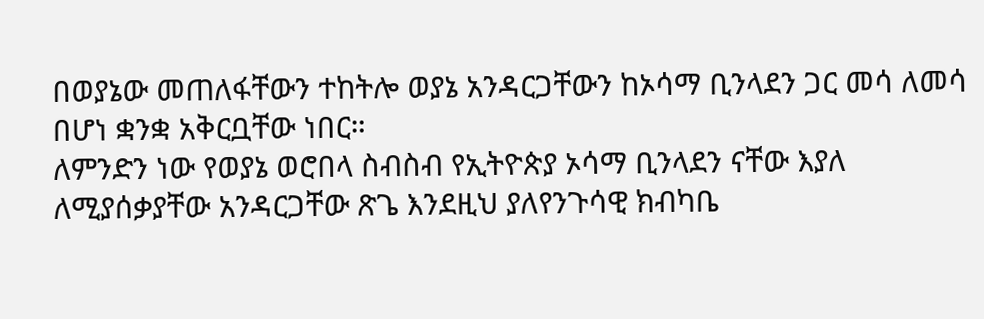በወያኔው መጠለፋቸውን ተከትሎ ወያኔ አንዳርጋቸውን ከኦሳማ ቢንላደን ጋር መሳ ለመሳ በሆነ ቋንቋ አቅርቧቸው ነበር።
ለምንድን ነው የወያኔ ወሮበላ ስብስብ የኢትዮጵያ ኦሳማ ቢንላደን ናቸው እያለ ለሚያሰቃያቸው አንዳርጋቸው ጽጌ እንደዚህ ያለየንጉሳዊ ክብካቤ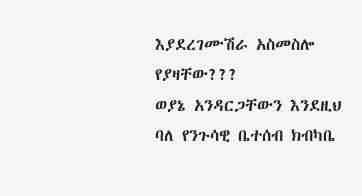እያደረገሙሽራ አስመስሎ የያዛቸው???
ወያኔ አንዳርጋቸውን እንደዚህ ባለ የንጉሳዊ ቤተሰብ ክብካቤ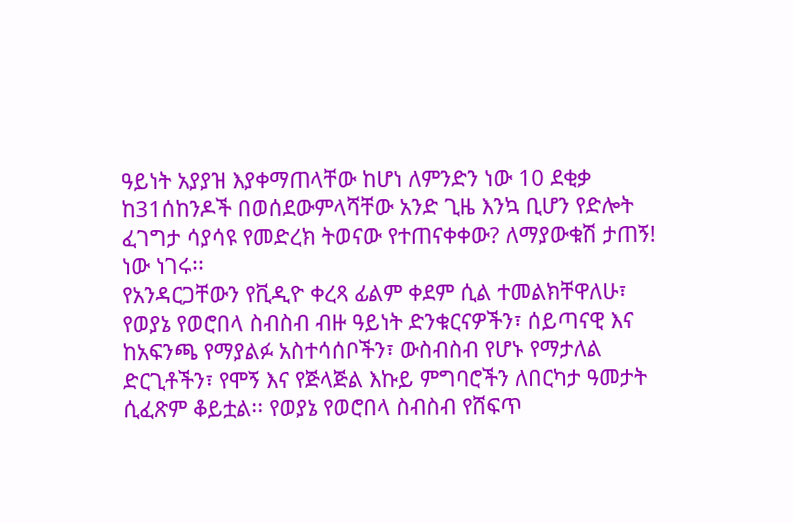ዓይነት አያያዝ እያቀማጠላቸው ከሆነ ለምንድን ነው 10 ደቂቃ ከ31ሰከንዶች በወሰደውምላሻቸው አንድ ጊዜ እንኳ ቢሆን የድሎት ፈገግታ ሳያሳዩ የመድረክ ትወናው የተጠናቀቀው? ለማያውቁሽ ታጠኝ! ነው ነገሩ፡፡
የአንዳርጋቸውን የቪዲዮ ቀረጻ ፊልም ቀደም ሲል ተመልክቸዋለሁ፣
የወያኔ የወሮበላ ስብስብ ብዙ ዓይነት ድንቁርናዎችን፣ ሰይጣናዊ እና ከአፍንጫ የማያልፉ አስተሳሰቦችን፣ ውስብስብ የሆኑ የማታለል ድርጊቶችን፣ የሞኝ እና የጅላጅል እኩይ ምግባሮችን ለበርካታ ዓመታት ሲፈጽም ቆይቷል፡፡ የወያኔ የወሮበላ ስብስብ የሸፍጥ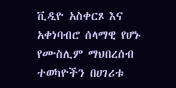ቪዲዮ አስቀርጾ እና አቀነባብሮ ሰላማዊ የሆኑ የሙስሊም ማህበረሰብ ተወካዮችን በሀገሪቱ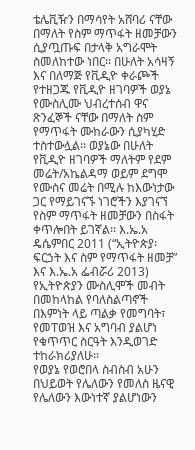ቴሌቪዥን በማሳየት አሸባሪ ናቸው በማለት የስም ማጥፋት ዘመቻውን ሲያጧጡፍ በታላቅ አግራሞት ስመለከተው ነበር፡፡ በሁለት አሳዛኝ እና በለማጅ የቪዲዮ ቀራጮች የተዘጋጁ የቪዲዮ ዘገባዎች ወያኔ የሙስሊሙ ህብረተሰብ ዋና ጽንፈኞች ናቸው በማለት ስም የማጥፋት ሙከራውን ሲያካሂድ ተስተውሏል፡፡ ወያኔው በሁለት የቪዲዮ ዘገባዎች ማለትም የደም መሬት/አኬልዳማ ወይም ደግሞ የሙስና መሬት በሚሉ ከእውነታው ጋር የማይገናኙ ነገሮችን እያገናኘ የስም ማጥፋት ዘመቻውን በስፋት ቀጥሎበት ይገኛል፡፡ እ.ኤ.አ ዴሴምበር 2011 (“ኢትዮጵያ፡ ፍርኃት እና ስም የማጥፋት ዘመቻ” እና እ.ኤ.አ ፌብሯሪ 2013) የኢትዮጵያን ሙስሊሞች መብት በመከላከል የባለስልጣኖች በእምነት ላይ ጣልቃ የመግባት፣ የመፐወዝ እና አግባብ ያልሆነ የቁጥጥር ስርዓት እንዲወገድ ተከራክሪያለሁ፡፡
የወያኔ የወሮበላ ስብስብ አሁን በህይወት የሌለውን የመለስ ዜናዊ የሌለውን እውነተኛ ያልሆነውን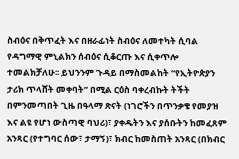ስብዕና በቅጥፈት እና በዘራፊነት ስብዕና ለመተካት ሲባል የዳግማዊ ምኒልክን ሰብዕና ሲቆርጡ እና ሲቀጥሎ ተመልክቻለሁ፡፡ ይህንንም ጉዳይ በማስመልከት “የኢትዮጵያን ታሪክ ጥላሸት መቀባት” በሚል ርዕስ ባቀረብኩት ትችት በምንመጣበት ጊዜ በዓላማ ጽናት (ነገሮችን በጥንቃቄ የመያዝ እና ልዩ የሆነ ውስጣዊ ባህሪ)፣ ያቀዱትን እና ያሰቡትን ከመፈጸም አንጻር (የተግባር ሰው፣ ታማኝ)፣ ክብር ከመስጠት አንጻር (በክብር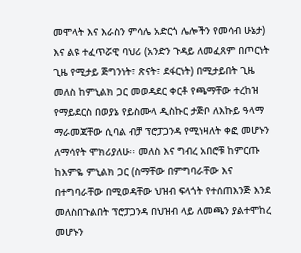መሞላት እና እራስን ምሳሌ አድርጎ ሌሎችን የመሳብ ሁኔታ) እና ልዩ ተፈጥሯዊ ባህሪ (አንድን ጉዳይ ለመፈጸም በጦርነት ጊዜ የሚታይ ጅግንነት፣ ጽናት፣ ደፋርነት) በሚታይበት ጊዜ መለስ ከምኒልክ ጋር መወዳደር ቀርቶ የጫማቸው ተረከዝ የማይደርስ በወያኔ የይስሙላ ዲስኩር ታጅቦ ለእኩይ ዓላማ ማራመጃቸው ሲባል ብቻ ፕሮፓጋንዳ የሚነዛለት ቀፎ መሆኑን ለማሳየት ሞክሪያለሁ፡፡ መለስ እና ግብረ አበሮቹ ከምርጡ ከእምዬ ምኒልክ ጋር (ስማቸው በምግባራቸው እና በተግባራቸው በሚወዳቸው ህዝብ ፍላጎት የተሰጠእንጅ እንደ መለስበጉልበት ፕሮፓጋንዳ በህዝብ ላይ ለመጫን ያልተሞከረ መሆኑን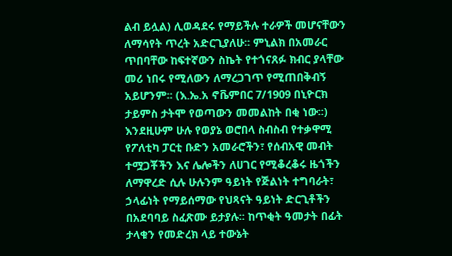ልብ ይሏል) ሊወዳደሩ የማይችሉ ተራዎች መሆናቸውን ለማሳየት ጥረት አድርጊያለሁ፡፡ ምኒልክ በአመራር ጥበባቸው ከፍተኛውን ስኬት የተጎናጸፉ ክብር ያላቸው መሪ ነበሩ የሚለውን ለማረጋገጥ የሚጠበቅብኝ አይሆንም፡፡ (እ.ኤ.አ ኖቬምበር 7/1909 በኒዮርክ ታይምስ ታትሞ የወጣውን መመልከት በቂ ነው፡፡)
እንደዚሁም ሁሉ የወያኔ ወሮበላ ስብስብ የተቃዋሚ የፖለቲካ ፓርቲ ቡድን አመራሮችን፣ የሰብአዊ መብት ተሟጋቾችን እና ሌሎችን ለሀገር የሚቆረቆሩ ዜጎችን ለማዋረድ ሲሉ ሁሉንም ዓይነት የጅልነት ተግባራት፣ ኃላፊነት የማይሰማው የህጻናት ዓይነት ድርጊቶችን በአደባባይ ስፈጽሙ ይታያሉ፡፡ ከጥቂት ዓመታት በፊት ታላቁን የመድረክ ላይ ተውኔት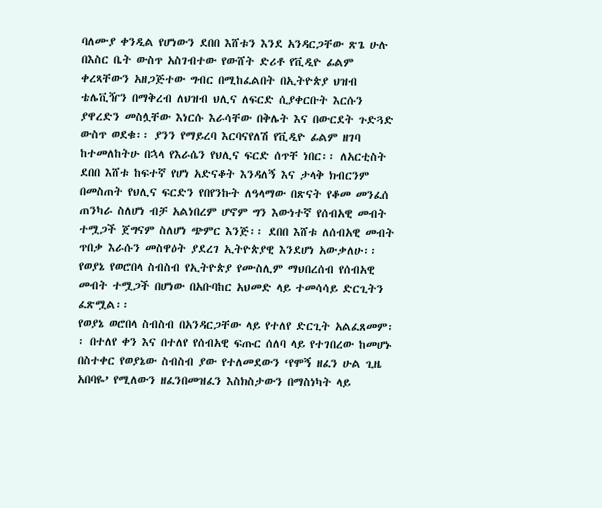ባለሙያ ቀንዲል የሆነውን ደበበ እሸቱን እንደ አንዳርጋቸው ጽጌ ሁሉ በእስር ቤት ውስጥ አስገብተው የውሸት ድሪቶ የቪዲዮ ፊልም ቀረጻቸውን አዘጋጅተው ግብር በሚከፈልበት በኢትዮጵያ ህዝብ ቴሌቪዥን በማቅረብ ለህዝብ ህሊና ለፍርድ ሲያቀርቡት እርሱን ያዋረድን መስሏቸው እነርሱ እራሳቸው በቅሌት እና በውርደት ጉድጓድ ውስጥ ወደቁ፡፡ ያንን የማይረባ እርባናየለሽ የቪዲዮ ፊልም ዘገባ ከተመለከትሁ በኋላ የእራሴን የህሊና ፍርድ ሰጥቸ ነበር፡፡ ለአርቲስት ደበበ እሸቱ ከፍተኛ የሆነ አድናቆት እንዳለኝ እና ታላቅ ክብርንም በመስጠት የህሊና ፍርድን የበየንኩት ለዓላማው በጽናት የቆመ መንፈሰ ጠንካራ ስለሆነ ብቻ አልነበረም ሆኖም ግን እውነተኛ የሰብአዊ መብት ተሟጋች ጀግናም ስለሆነ ጭምር እንጅ፡፡ ደበበ እሸቱ ለሰብአዊ መብት ጥበቃ እራሱን መስዋዕት ያደረገ ኢትዮጵያዊ እንደሆነ አውቃለሁ፡፡
የወያኔ የወሮበላ ስብስብ የኢትዮጵያ የሙስሊም ማህበረሰብ የሰብአዊ መብት ተሟጋች በሆነው በአቡባከር አህመድ ላይ ተመሳሳይ ድርጊትን ፈጽሟል፡፡
የወያኔ ወሮበላ ስብስብ በአንዳርጋቸው ላይ የተለየ ድርጊት አልፈጸመም፡፡ በተለየ ቀን እና በተለየ የሰብአዊ ፍጡር ሰለባ ላይ የተገበረው ከመሆኑ በስተቀር የወያኔው ስብስብ ያው የተለመደውን ‘የሞኝ ዘፈን ሁል ጊዜ አበባዬ’ የሚለውን ዘፈንበመዝፈን እስክስታውን በማስነካት ላይ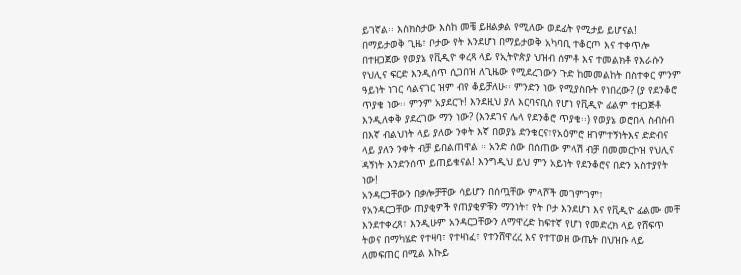ይገኛል፡፡ እስክስታው እስከ መቼ ይዘልቃል የሚለው ወደፊት የሚታይ ይሆናል!
በማይታወቅ ጊዜ፣ ቦታው የት እንደሆነ በማይታወቅ አካባቢ ተቆርጦ እና ተቀጥሎ በተዘጋጀው የወያኔ የቪዲዮ ቀረጻ ላይ የኢትዮጵያ ህዝብ ሰምቶ እና ተመልክቶ የእራሱን የህሊና ፍርድ እንዲሰጥ ሲጋበዝ ለጊዜው የሚደረገውን ጉድ ከመመልከት በስተቀር ምንም ዓይነት ነገር ሳልናገር ዝም ብየ ቆይቻለሁ፡፡ ምንድን ነው የሚያስቡት የነበረው? (ያ የደንቆሮ ጥያቄ ነው፡፡ ምንም አያደርጉ! እንደዚህ ያለ እርባናቢስ የሆነ የቪዲዮ ፊልም ተዘጋጅቶ እንዲለቀቅ ያደረገው ማን ነው? (እንደገና ሌላ የደንቆሮ ጥያቄ፡፡) የወያኔ ወሮበላ ስብስብ በእኛ ብልህነት ላይ ያለው ንቀት እኛ በወያኔ ድንቁርና፣የአዕምሮ ዘገምተኝነትእና ድድብና ላይ ያለን ንቀት ብቻ ይበልጠዋል ። አንድ ሰው በሰጠው ምላሽ ብቻ በመመርኮዝ የህሊና ዳኝነት እንድንሰጥ ይጠይቁናል! እንግዲህ ይህ ምን አይነት የደንቆሮና በድን አስተያየት ነው!
አንዳርጋቸውን በቃሎቻቸው ሳይሆን በሰጧቸው ምላሾች መገምገም፣
የአንዳርጋቸው ጠያቂዎች የጠያቂዎቹን ማንነት፣ የት ቦታ እንደሆነ እና የቪዲዮ ፊልሙ መቸ እንደተቀረጸ፣ እንዲሁም አንዳርጋቸውን ለማዋረድ ከፍተኛ የሆነ የመድረክ ላይ የሸፍጥ ትወና በማካሄድ የተዛባ፣ የተዛነፈ፣ የተንሸዋረረ እና የተፐወዘ ውጤት በህዝቡ ላይ ለመፍጠር በሚል እኩይ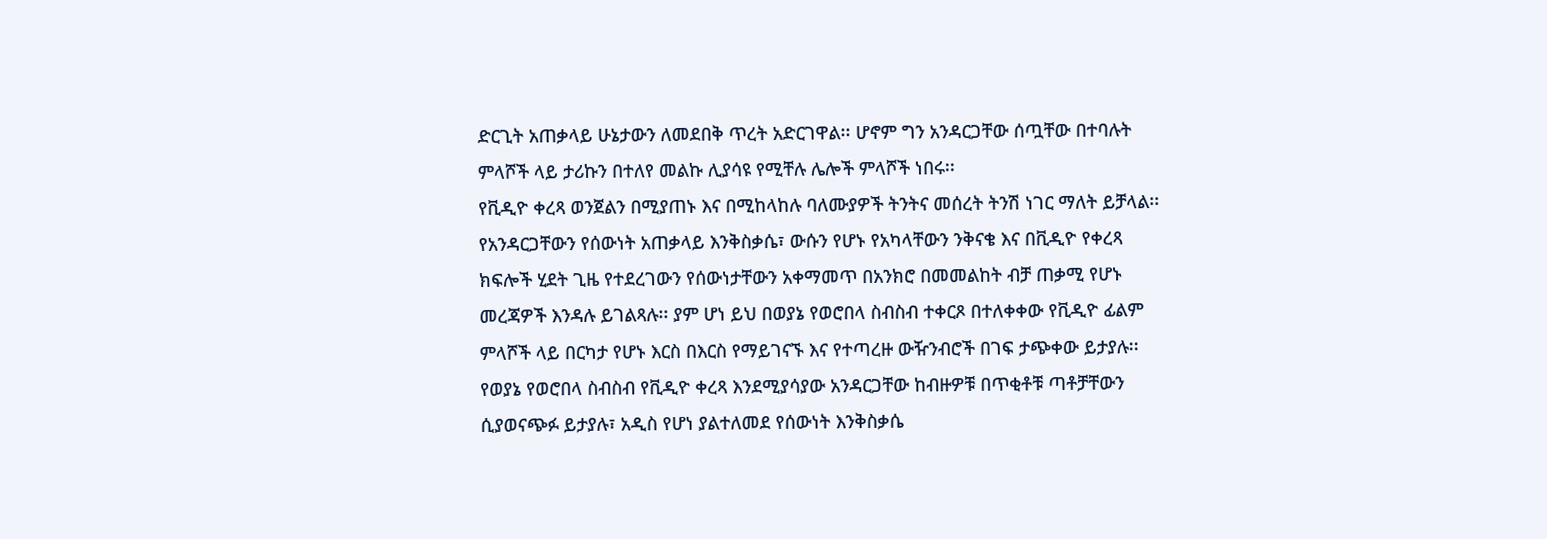ድርጊት አጠቃላይ ሁኔታውን ለመደበቅ ጥረት አድርገዋል፡፡ ሆኖም ግን አንዳርጋቸው ሰጧቸው በተባሉት ምላሾች ላይ ታሪኩን በተለየ መልኩ ሊያሳዩ የሚቸሉ ሌሎች ምላሾች ነበሩ፡፡
የቪዲዮ ቀረጻ ወንጀልን በሚያጠኑ እና በሚከላከሉ ባለሙያዎች ትንትና መሰረት ትንሽ ነገር ማለት ይቻላል፡፡ የአንዳርጋቸውን የሰውነት አጠቃላይ እንቅስቃሴ፣ ውሱን የሆኑ የአካላቸውን ንቅናቄ እና በቪዲዮ የቀረጻ ክፍሎች ሂደት ጊዜ የተደረገውን የሰውነታቸውን አቀማመጥ በአንክሮ በመመልከት ብቻ ጠቃሚ የሆኑ መረጃዎች እንዳሉ ይገልጻሉ፡፡ ያም ሆነ ይህ በወያኔ የወሮበላ ስብስብ ተቀርጾ በተለቀቀው የቪዲዮ ፊልም ምላሾች ላይ በርካታ የሆኑ እርስ በእርስ የማይገናኙ እና የተጣረዙ ውዥንብሮች በገፍ ታጭቀው ይታያሉ፡፡ የወያኔ የወሮበላ ስብስብ የቪዲዮ ቀረጻ እንደሚያሳያው አንዳርጋቸው ከብዙዎቹ በጥቂቶቹ ጣቶቻቸውን ሲያወናጭፉ ይታያሉ፣ አዲስ የሆነ ያልተለመደ የሰውነት እንቅስቃሴ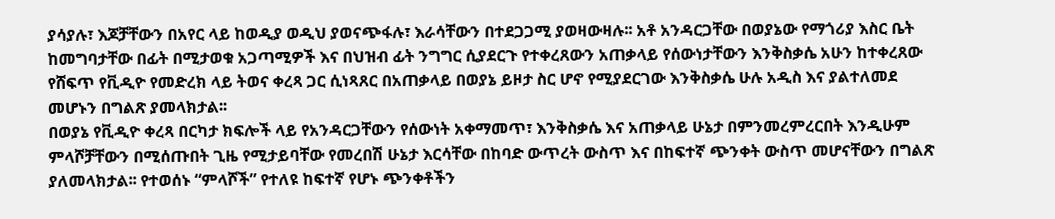ያሳያሉ፣ እጆቻቸውን በአየር ላይ ከወዲያ ወዲህ ያወናጭፋሉ፣ እራሳቸውን በተደጋጋሚ ያወዛውዛሉ፡፡ አቶ አንዳርጋቸው በወያኔው የማጎሪያ እስር ቤት ከመግባታቸው በፊት በሚታወቁ አጋጣሚዎች እና በህዝብ ፊት ንግግር ሲያደርጉ የተቀረጸውን አጠቃላይ የሰውነታቸውን እንቅስቃሴ አሁን ከተቀረጸው የሸፍጥ የቪዲዮ የመድረክ ላይ ትወና ቀረጻ ጋር ሲነጻጸር በአጠቃላይ በወያኔ ይዞታ ስር ሆኖ የሚያደርገው እንቅስቃሴ ሁሉ አዲስ እና ያልተለመደ መሆኑን በግልጽ ያመላክታል፡፡
በወያኔ የቪዲዮ ቀረጻ በርካታ ክፍሎች ላይ የአንዳርጋቸውን የሰውነት አቀማመጥ፣ እንቅስቃሴ እና አጠቃላይ ሁኔታ በምንመረምረርበት እንዲሁም ምላሾቻቸውን በሚሰጡበት ጊዜ የሚታይባቸው የመረበሽ ሁኔታ እርሳቸው በከባድ ውጥረት ውስጥ እና በከፍተኛ ጭንቀት ውስጥ መሆናቸውን በግልጽ ያለመላክታል፡፡ የተወሰኑ “ምላሾች” የተለዩ ከፍተኛ የሆኑ ጭንቀቶችን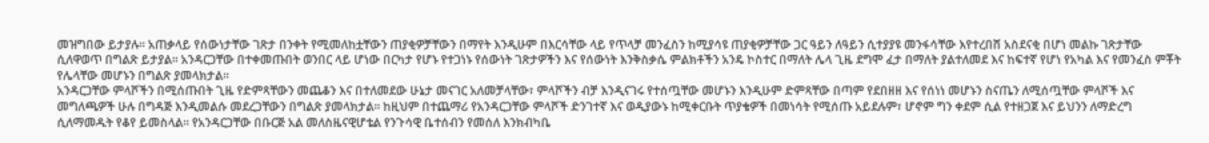መዝግበው ይታያሉ፡፡ አጠቃላይ የሰውነታቸው ገጽታ በንቀት የሚመለከቷቸውን ጠያቂዎቻቸውን በማየት እንዲሁም በእርሳቸው ላይ የጥላቻ መንፈስን ከሚያሳዩ ጠያቂዎቻቸው ጋር ዓይን ለዓይን ሲተያያዩ መንፋሳቸው እየተረበሸ አስደናቂ በሆነ መልኩ ገጽታቸው ሲለዋወጥ በግልጽ ይታያል፡፡ አንዳርጋቸው በተቀመጡበት ወንበር ላይ ሆነው በርካታ የሆኑ የተጋነኑ የሰውነት ገጽታዎችን እና የሰውነት እንቅስቃሴ ምልክቶችን አንዴ ኮስተር በማለት ሌላ ጊዜ ደግሞ ፈታ በማለት ያልተለመደ እና ከፍተኛ የሆነ የአካል እና የመንፈስ ምቾት የሌላቸው መሆኑን በግልጽ ያመላክታል፡፡
አንዳርጋቸው ምላሾችን በሚሰጡበት ጊዜ የድምጻቸውን መጨቆን እና በተለመደው ሁኔታ መናገር አለመቻላቸው፣ ምላሾችን ብቻ እንዲናገሩ የተሰጧቸው መሆኑን እንዲሁም ድምጻቸው በጣም የደበዘዘ እና የሰነነ መሆኑን ስናጤን ለሚሰጧቸው ምላሾች እና መግለጫዎች ሁሉ በግዳጅ እንዲመልሱ መደረጋቸውን በግልጽ ያመላክታል፡፡ ከዚህም በተጨማሪ የአንዳርጋቸው ምላሾች ድንገተኛ እና ወዲያውኑ ከሚቀርቡት ጥያቄዎች በመነሳት የሚሰጡ አይደሉም፣ ሆኖም ግን ቀደም ሲል የተዘጋጀ እና ይህንን ለማድረግ ሲለማመዱት የቆየ ይመስላል፡፡ የአንዳርጋቸው በቡርጅ አል መለስዜናዊሆቴል የንጉሳዊ ቤተሰብን የመሰለ እንክብካቤ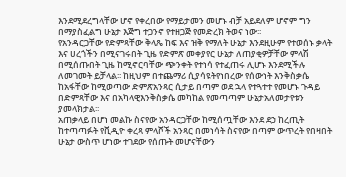እንደሚደረግላቸው ሆኖ የቀረበው የማይታመን መሆኑ ብቻ አይደለም ሆኖም ግን በማያስፈልግ ሁኔታ እጅግ ተጋንኖ የተዘጋጅ የመድረክ ትወና ነው፡፡
የአንዳርጋቸው የድምጻቸው ቅላጼ ከፍ እና ዝቅ የማለት ሁኔታ እንደዚሁም የተወሰኑ ቃላት እና ሀረጎችን በሚናገሩበት ጊዜ የድምጽ መቀያየር ሁኔታ ለጠያቂዎቻቸው ምላሽ በሚሰጡበት ጊዜ ከሚኖርባቸው ጭንቀት የተነሳ የተፈጠሩ ሊሆኑ እንደሚችሉ ለመገመት ይቻላል፡፡ ከዚህም በተጨማሪ ሲያሳዩትየነበረው የሰውነት እንቅስቃሴ ከአፋቸው ከሚወጣው ድምጽአንጻር ሲታይ በጣም ወደ ኋላ የተጓተተ የመሆኑ ጉዳይ በድምጻቸው እና በአካላዊእንቅስቃሴ መካከል የመጣጣም ሁኔታአለመታየቱን ያመላክታል፡፡
አጠቃላይ በሆነ መልኩ ስናየው አንዳርጋቸው ከሚሰጧቸው እንደ ደኃ ከረጢት ከተጣጣፉት የቪዲዮ ቀረጻ ምላሾች አንጻር በመነሳት ስናየው በጣም ውጥረት የበዛበት ሁኔታ ውስጥ ሆነው ተገደው የሰጡት መሆናቸውን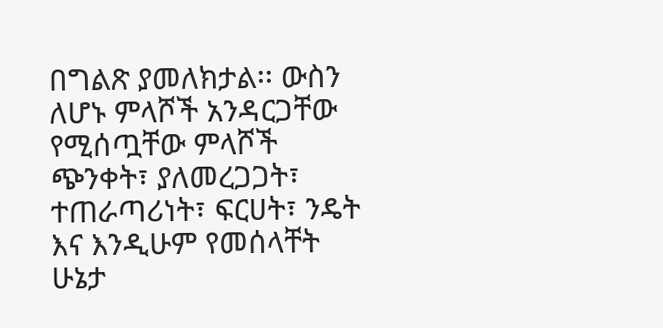በግልጽ ያመለክታል፡፡ ውስን ለሆኑ ምላሾች አንዳርጋቸው የሚሰጧቸው ምላሾች ጭንቀት፣ ያለመረጋጋት፣ ተጠራጣሪነት፣ ፍርሀት፣ ንዴት እና እንዲሁም የመሰላቸት ሁኔታ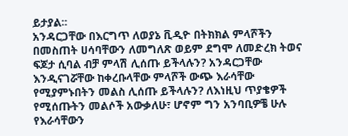ይታያል፡፡
አንዳርጋቸው በእርግጥ ለወያኔ ቪዲዮ በትክክል ምላሾችን በመስጠት ሀሳባቸውን ለመግለጽ ወይም ደግሞ ለመድረክ ትወና ፍጆታ ሲባል ብቻ ምላሽ ሊሰጡ ይችላሉን? አንዳርጋቸው እንዲናገሯቸው ከቀረቡላቸው ምላሾች ውጭ እራሳቸው የሚያምኑበትን መልስ ሊሰጡ ይችላሉን? ለእነዚህ ጥያቄዎች የሚሰጡትን መልሶች አውቃለሁ፣ ሆኖም ግን አንባቢዎቼ ሁሉ የእራሳቸውን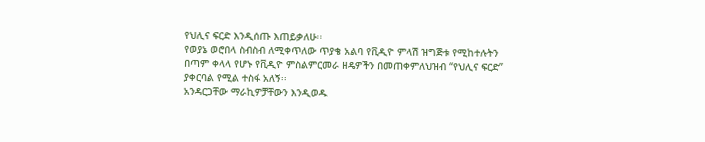የህሊና ፍርድ እንዲሰጡ እጠይቃለሁ፡፡
የወያኔ ወሮበላ ስብስብ ለሚቀጥለው ጥያቄ አልባ የቪዲዮ ምላሽ ዝግጅቱ የሚከተሉትን በጣም ቀላላ የሆኑ የቪዲዮ ምስልምርመራ ዘዴዎችን በመጠቀምለህዝብ “የህሊና ፍርድ” ያቀርባል የሚል ተስፋ አለኝ፡፡
አንዳርጋቸው ማራኪዎቻቸውን እንዲወዱ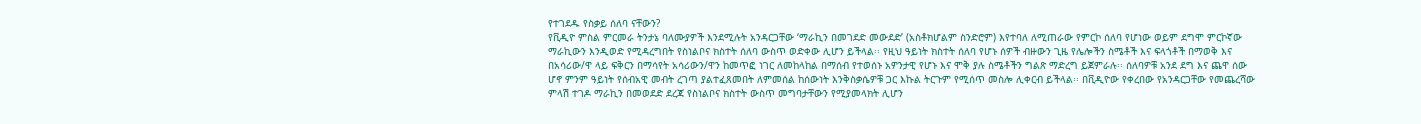የተገደዱ የስቃይ ሰለባ ናቸውን?
የቪዲዮ ምስል ምርመራ ትንታኔ ባለሙያዎች እንደሚሉት አንዳርጋቸው ‘ማራኪን በመገደድ መውደድ’ (አስቶክሆልም ስንድሮም) እየተባለ ለሚጠራው የምርኮ ሰለባ የሆነው ወይም ደግሞ ምርኮኛው ማራኪውን እንዲወድ የሚዳረግበት የስነልቦና ክስተት ሰለባ ውስጥ ወድቀው ሊሆን ይችላል፡፡ የዚህ ዓይነት ክስተት ሰለባ የሆኑ ሰዎች ብዙውን ጊዜ የሌሎችን ስሜቶች እና ፍላጎቶች በማወቅ እና በአሳሪው/ዋ ላይ ፍቅርን በማሳየት አሳሪውን/ዋን ከመጥፎ ነገር ለመከላከል በማሰብ የተወሰኑ አዎንታዊ የሆኑ እና ሞቅ ያሉ ስሜቶችን ግልጽ ማድረግ ይጀምራሉ፡፡ ሰለባዎቹ አንደ ደግ እና ጨዋ ሰው ሆኖ ምንም ዓይነት የሰብአዊ መብት ረገጣ ያልተፈጸመበት ለምመሰል ከሰውነት እንቅስቃሴዎቹ ጋር እኩል ትርጉም የሚሰጥ መስሎ ሊቀርብ ይችላል፡፡ በቪዲዮው የቀረበው የአንዳርጋቸው የመጨረሻው ምላሽ ተገዶ ማራኪን በመወደድ ደረጃ የስነልቦና ክስተት ውስጥ መግባታቸውን የሚያመላክት ሊሆን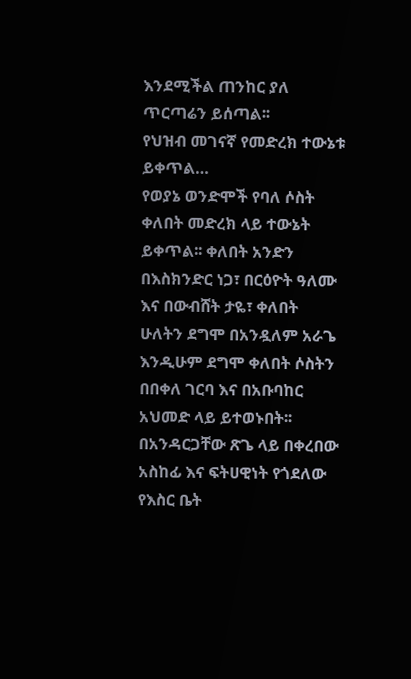እንደሚችል ጠንከር ያለ ጥርጣሬን ይሰጣል፡፡
የህዝብ መገናኛ የመድረክ ተውኔቱ ይቀጥል…
የወያኔ ወንድሞች የባለ ሶስት ቀለበት መድረክ ላይ ተውኔት ይቀጥል፡፡ ቀለበት አንድን በእስክንድር ነጋ፣ በርዕዮት ዓለሙ እና በውብሸት ታዬ፣ ቀለበት ሁለትን ደግሞ በአንዷለም አራጌ እንዲሁም ደግሞ ቀለበት ሶስትን በበቀለ ገርባ እና በአቡባከር አህመድ ላይ ይተወኑበት፡፡
በአንዳርጋቸው ጽጌ ላይ በቀረበው አስከፊ እና ፍትሀዊነት የጎደለው የእስር ቤት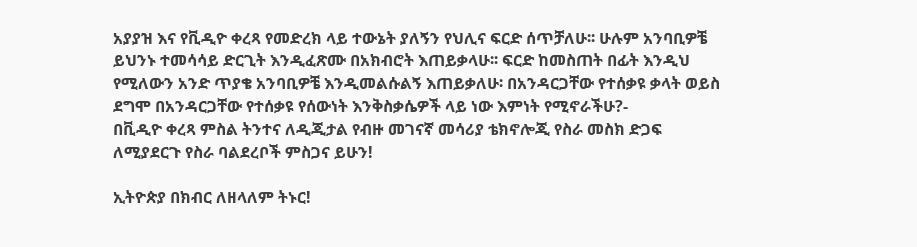አያያዝ እና የቪዲዮ ቀረጻ የመድረክ ላይ ተውኔት ያለኝን የህሊና ፍርድ ሰጥቻለሁ፡፡ ሁሉም አንባቢዎቼ ይህንኑ ተመሳሳይ ድርጊት እንዲፈጽሙ በአክብሮት እጠይቃላሁ፡፡ ፍርድ ከመስጠት በፊት እንዲህ የሚለውን አንድ ጥያቄ አንባቢዎቼ እንዲመልሱልኝ እጠይቃለሁ፡ በአንዳርጋቸው የተሰቃዩ ቃላት ወይስ ደግሞ በአንዳርጋቸው የተሰቃዩ የሰውነት እንቅስቃሴዎች ላይ ነው እምነት የሚኖራችሁ?-
በቪዲዮ ቀረጻ ምስል ትንተና ለዲጂታል የብዙ መገናኛ መሳሪያ ቴክኖሎጂ የስራ መስክ ድጋፍ ለሚያደርጉ የስራ ባልደረቦች ምስጋና ይሁን!

ኢትዮጵያ በክብር ለዘላለም ትኑር!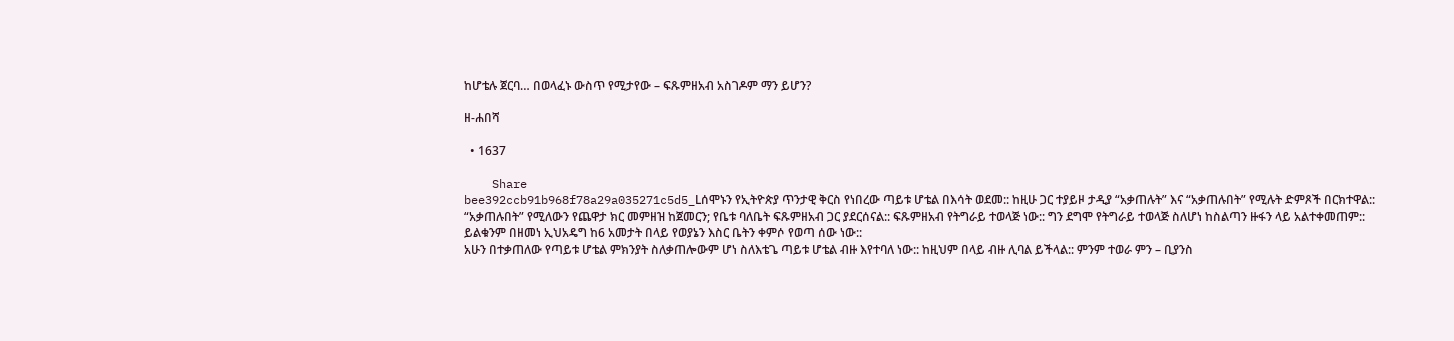ከሆቴሉ ጀርባ… በወላፈኑ ውስጥ የሚታየው – ፍጹምዘአብ አስገዶም ማን ይሆን?

ዘ-ሐበሻ

  • 1637

    Share
bee392ccb91b968f78a29a035271c5d5_Lሰሞኑን የኢትዮጵያ ጥንታዊ ቅርስ የነበረው ጣይቱ ሆቴል በእሳት ወደመ:: ከዚሁ ጋር ተያይዞ ታዲያ “አቃጠሉት” እና “አቃጠሉበት” የሚሉት ድምጾች በርክተዋል:: “አቃጠሉበት” የሚለውን የጨዋታ ክር መምዘዝ ከጀመርን; የቤቱ ባለቤት ፍጹምዘአብ ጋር ያደርሰናል:: ፍጹምዘአብ የትግራይ ተወላጅ ነው:: ግን ደግሞ የትግራይ ተወላጅ ስለሆነ ከስልጣን ዙፋን ላይ አልተቀመጠም:: ይልቁንም በዘመነ ኢህአዴግ ከ6 አመታት በላይ የወያኔን እስር ቤትን ቀምሶ የወጣ ሰው ነው::
አሁን በተቃጠለው የጣይቱ ሆቴል ምክንያት ስለቃጠሎውም ሆነ ስለእቴጌ ጣይቱ ሆቴል ብዙ እየተባለ ነው:: ከዚህም በላይ ብዙ ሊባል ይችላል:: ምንም ተወራ ምን – ቢያንስ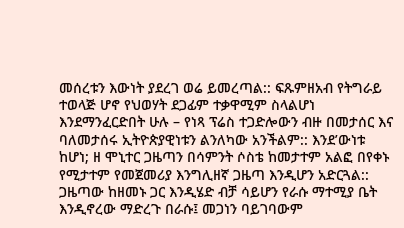መሰረቱን እውነት ያደረገ ወሬ ይመረጣል:: ፍጹምዘአብ የትግራይ ተወላጅ ሆኖ የህወሃት ደጋፊም ተቃዋሚም ስላልሆነ እንደማንፈርድበት ሁሉ – የነጻ ፕሬስ ተጋድሎውን ብዙ በመታሰር እና ባለመታሰሩ ኢትዮጵያዊነቱን ልንለካው አንችልም:: እንደ’ውነቱ ከሆነ; ዘ ሞኒተር ጋዜጣን በሳምንት ሶስቴ ከመታተም አልፎ በየቀኑ የሚታተም የመጀመሪያ እንግሊዘኛ ጋዜጣ እንዲሆን አድርጓል:: ጋዜጣው ከዘመኑ ጋር እንዲሄድ ብቻ ሳይሆን የራሱ ማተሚያ ቤት እንዲኖረው ማድረጉ በራሱ፤ መጋነን ባይገባውም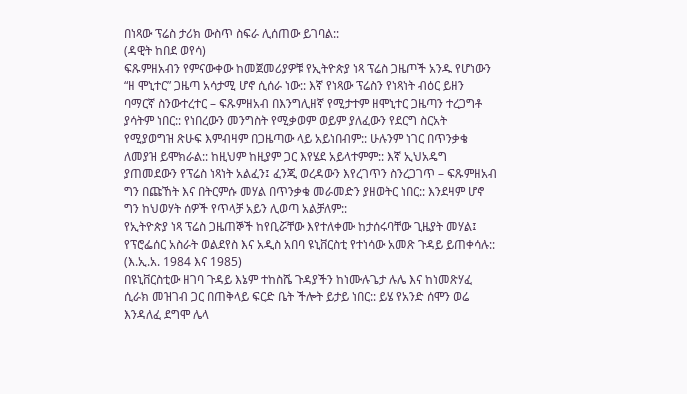በነጻው ፕሬስ ታሪክ ውስጥ ስፍራ ሊሰጠው ይገባል::
(ዳዊት ከበደ ወየሳ)
ፍጹምዘአብን የምናውቀው ከመጀመሪያዎቹ የኢትዮጵያ ነጻ ፕሬስ ጋዜጦች አንዱ የሆነውን “ዘ ሞኒተር” ጋዜጣ አሳታሚ ሆኖ ሲሰራ ነው:: እኛ የነጻው ፕሬስን የነጻነት ብዕር ይዘን ባማርኛ ስንውተረተር – ፍጹምዘአብ በእንግሊዘኛ የሚታተም ዘሞኒተር ጋዜጣን ተረጋግቶ ያሳትም ነበር:: የነበረውን መንግስት የሚቃወም ወይም ያለፈውን የደርግ ስርአት የሚያወግዝ ጽሁፍ እምብዛም በጋዜጣው ላይ አይነበብም:: ሁሉንም ነገር በጥንቃቄ ለመያዝ ይሞክራል:: ከዚህም ከዚያም ጋር እየሄደ አይላተምም:: እኛ ኢህአዴግ ያጠመደውን የፕሬስ ነጻነት አልፈን፤ ፈንጂ ወረዳውን እየረገጥን ስንረጋገጥ – ፍጹምዘአብ ግን በጩኸት እና በትርምሱ መሃል በጥንቃቄ መራመድን ያዘወትር ነበር:: እንደዛም ሆኖ ግን ከህወሃት ሰዎች የጥላቻ አይን ሊወጣ አልቻለም::
የኢትዮጵያ ነጻ ፕሬስ ጋዜጠኞች ከየቢሯቸው እየተለቀሙ ከታሰሩባቸው ጊዜያት መሃል፤ የፕሮፌሰር አስራት ወልደየስ እና አዲስ አበባ ዩኒቨርስቲ የተነሳው አመጽ ጉዳይ ይጠቀሳሉ:: (እ.ኢ.አ. 1984 እና 1985)
በዩኒቨርስቲው ዘገባ ጉዳይ እኔም ተከስሼ ጉዳያችን ከነሙሉጌታ ሉሌ እና ከነመጽሃፈ ሲራክ መዝገብ ጋር በጠቅላይ ፍርድ ቤት ችሎት ይታይ ነበር:: ይሄ የአንድ ሰሞን ወሬ እንዳለፈ ደግሞ ሌላ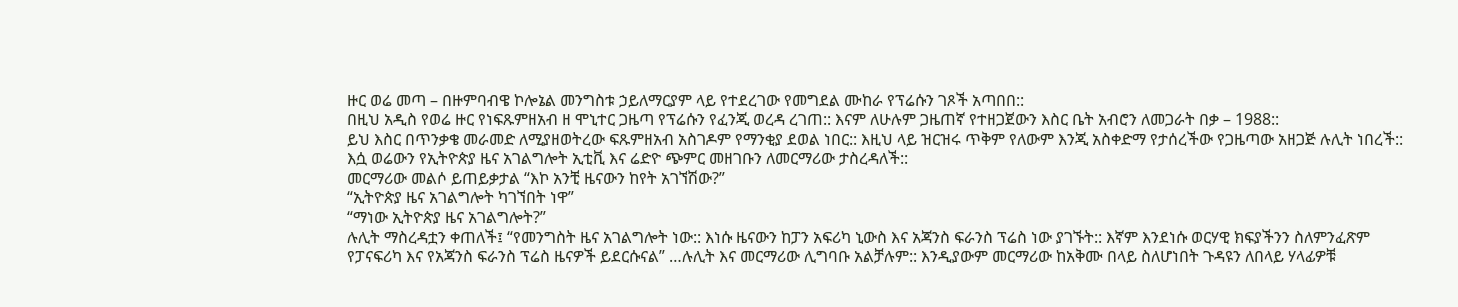ዙር ወሬ መጣ – በዙምባብዌ ኮሎኔል መንግስቱ ኃይለማርያም ላይ የተደረገው የመግደል ሙከራ የፕሬሱን ገጾች አጣበበ::
በዚህ አዲስ የወሬ ዙር የነፍጹምዘአብ ዘ ሞኒተር ጋዜጣ የፕሬሱን የፈንጂ ወረዳ ረገጠ:: እናም ለሁሉም ጋዜጠኛ የተዘጋጀውን እስር ቤት አብሮን ለመጋራት በቃ – 1988::
ይህ እስር በጥንቃቄ መራመድ ለሚያዘወትረው ፍጹምዘአብ አስገዶም የማንቂያ ደወል ነበር:: እዚህ ላይ ዝርዝሩ ጥቅም የለውም እንጂ አስቀድማ የታሰረችው የጋዜጣው አዘጋጅ ሉሊት ነበረች:: እሷ ወሬውን የኢትዮጵያ ዜና አገልግሎት ኢቲቪ እና ሬድዮ ጭምር መዘገቡን ለመርማሪው ታስረዳለች::
መርማሪው መልሶ ይጠይቃታል “እኮ አንቺ ዜናውን ከየት አገኘሽው?”
“ኢትዮጵያ ዜና አገልግሎት ካገኘበት ነዋ”
“ማነው ኢትዮጵያ ዜና አገልግሎት?”
ሉሊት ማስረዳቷን ቀጠለች፤ “የመንግስት ዜና አገልግሎት ነው:: እነሱ ዜናውን ከፓን አፍሪካ ኒውስ እና አጃንስ ፍራንስ ፕሬስ ነው ያገኙት:: እኛም እንደነሱ ወርሃዊ ክፍያችንን ስለምንፈጽም የፓናፍሪካ እና የአጃንስ ፍራንስ ፕሬስ ዜናዎች ይደርሱናል” …ሉሊት እና መርማሪው ሊግባቡ አልቻሉም:: እንዲያውም መርማሪው ከአቅሙ በላይ ስለሆነበት ጉዳዩን ለበላይ ሃላፊዎቹ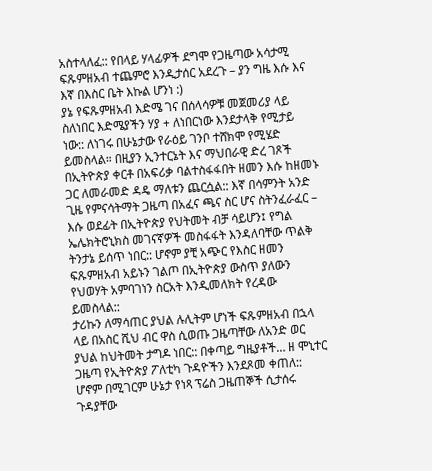አስተላለፈ:: የበላይ ሃላፊዎች ደግሞ የጋዜጣው አሳታሚ ፍጹምዘአብ ተጨምሮ እንዲታሰር አደረጉ – ያን ግዜ እሱ እና እኛ በእስር ቤት እኩል ሆንነ :)
ያኔ የፍጹምዘአብ እድሜ ገና በሰላሳዎቹ መጀመሪያ ላይ ስለነበር እድሜያችን ሃያ + ለነበርነው እንደታላቅ የሚታይ ነው:: ለነገሩ በሁኔታው የራዕይ ገንቦ ተሸክሞ የሚሄድ ይመስላል። በዚያን ኢንተርኔት እና ማህበራዊ ድረ ገጾች በኢትዮጵያ ቀርቶ በአፍሪቃ ባልተስፋፋበት ዘመን እሱ ከዘመኑ ጋር ለመራመድ ዳዴ ማለቱን ጨርሷል:: እኛ በሳምንት አንድ ጊዜ የምናሳትማት ጋዜጣ በአፈና ጫና ስር ሆና ስትንፈራፈር – እሱ ወደፊት በኢትዮጵያ የህትመት ብቻ ሳይሆን፤ የግል ኤሌክትሮኒክስ መገናኛዎች መስፋፋት እንዳለባቸው ጥልቅ ትንታኔ ይሰጥ ነበር:: ሆኖም ያቺ አጭር የእስር ዘመን ፍጹምዘአብ አይኑን ገልጦ በኢትዮጵያ ውስጥ ያለውን የህወሃት አምባገነን ስርአት እንዲመለክት የረዳው ይመስላል::
ታሪኩን ለማሳጠር ያህል ሉሊትም ሆነች ፍጹምዘአብ በኋላ ላይ በአስር ሺህ ብር ዋስ ሲወጡ ጋዜጣቸው ለአንድ ወር ያህል ከህትመት ታግዶ ነበር:: በቀጣይ ግዜያቶች… ዘ ሞኒተር ጋዜጣ የኢትዮጵያ ፖለቲካ ጉዳዮችን እንደጾመ ቀጠለ:: ሆኖም በሚገርም ሁኔታ የነጻ ፕሬስ ጋዜጠኞች ሲታሰሩ ጉዳያቸው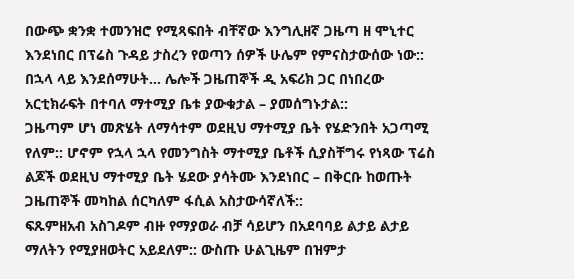በውጭ ቋንቋ ተመንዝሮ የሚጻፍበት ብቸኛው እንግሊዘኛ ጋዜጣ ዘ ሞኒተር እንደነበር በፕሬስ ጉዳይ ታስረን የወጣን ሰዎች ሁሌም የምናስታውሰው ነው:: በኋላ ላይ እንደሰማሁት… ሌሎች ጋዜጠኞች ዲ አፍሪክ ጋር በነበረው አርቲክራፍት በተባለ ማተሚያ ቤቱ ያውቁታል – ያመሰግኑታል::
ጋዜጣም ሆነ መጽሄት ለማሳተም ወደዚህ ማተሚያ ቤት የሄድንበት አጋጣሚ የለም:: ሆኖም የኋላ ኋላ የመንግስት ማተሚያ ቤቶች ሲያስቸግሩ የነጻው ፕሬስ ልጆች ወደዚህ ማተሚያ ቤት ሄደው ያሳትሙ እንደነበር – በቅርቡ ከወጡት ጋዜጠኞች መካከል ሰርካለም ፋሲል አስታውሳኛለች::
ፍጹምዘአብ አስገዶም ብዙ የማያወራ ብቻ ሳይሆን በአደባባይ ልታይ ልታይ ማለትን የሚያዘወትር አይደለም:: ውስጡ ሁልጊዜም በዝምታ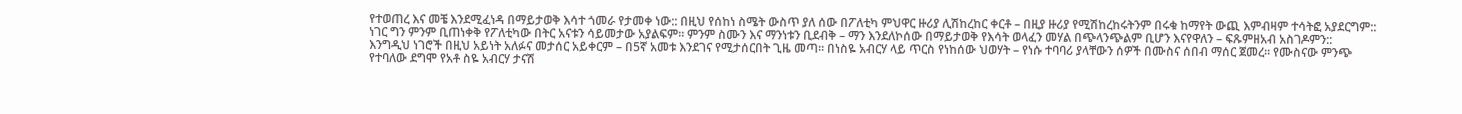የተወጠረ እና መቼ እንደሚፈነዳ በማይታወቅ እሳተ ጎመራ የታመቀ ነው:: በዚህ የሰከነ ስሜት ውስጥ ያለ ሰው በፖለቲካ ምህዋር ዙሪያ ሊሽከረከር ቀርቶ – በዚያ ዙሪያ የሚሽከረከሩትንም በሩቁ ከማየት ውጪ እምብዛም ተሳትፎ አያደርግም:: ነገር ግን ምንም ቢጠነቀቅ የፖለቲካው በትር አናቱን ሳይመታው አያልፍም። ምንም ስሙን እና ማንነቱን ቢደብቅ – ማን እንደለኮሰው በማይታወቅ የእሳት ወላፈን መሃል በጭላንጭልም ቢሆን እናየዋለን – ፍጹምዘአብ አስገዶምን::
እንግዲህ ነገሮች በዚህ አይነት አለፉና መታሰር አይቀርም – በ5ኛ አመቱ እንደገና የሚታሰርበት ጊዜ መጣ። በነስዬ አብርሃ ላይ ጥርስ የነከሰው ህወሃት – የነሱ ተባባሪ ያላቸውን ሰዎች በሙስና ሰበብ ማሰር ጀመረ። የሙስናው ምንጭ የተባለው ደግሞ የአቶ ስዬ አብርሃ ታናሽ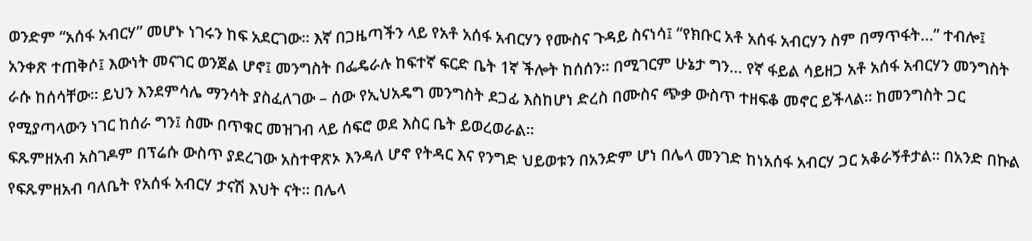ወንድም “አሰፋ አብርሃ” መሆኑ ነገሩን ከፍ አደርገው። እኛ በጋዜጣችን ላይ የአቶ አሰፋ አብርሃን የሙስና ጉዳይ ስናነሳ፤ “የክቡር አቶ አሰፋ አብርሃን ስም በማጥፋት…” ተብሎ፤ አንቀጽ ተጠቅሶ፤ እውነት መናገር ወንጀል ሆኖ፤ መንግስት በፌዴራሉ ከፍተኛ ፍርድ ቤት 1ኛ ችሎት ከሰሰን። በሚገርም ሁኔታ ግን… የኛ ፋይል ሳይዘጋ አቶ አሰፋ አብርሃን መንግስት ራሱ ከሰሳቸው። ይህን እንደምሳሌ ማንሳት ያስፈለገው – ሰው የኢህአዴግ መንግስት ደጋፊ እስከሆነ ድረስ በሙስና ጭቃ ውስጥ ተዘፍቆ መኖር ይችላል። ከመንግስት ጋር የሚያጣላውን ነገር ከሰራ ግን፤ ስሙ በጥቁር መዝገብ ላይ ሰፍሮ ወደ እስር ቤት ይወረወራል።
ፍጹምዘአብ አስገዶም በፕሬሱ ውስጥ ያደረገው አስተዋጽኦ እንዳለ ሆኖ የትዳር እና የንግድ ህይወቱን በአንድም ሆነ በሌላ መንገድ ከነአሰፋ አብርሃ ጋር አቆራኝቶታል። በአንድ በኩል የፍጹምዘአብ ባለቤት የአሰፋ አብርሃ ታናሽ እህት ናት። በሌላ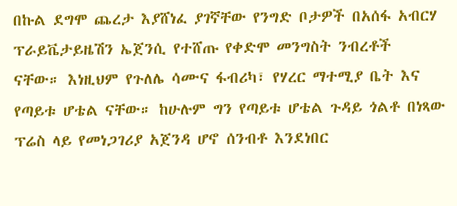በኩል ደግሞ ጨረታ እያሸነፈ ያገኛቸው የንግድ ቦታዎች በአሰፋ አብርሃ ፕራይቬታይዜሽን ኤጀንሲ የተሸጡ የቀድሞ መንግስት ንብረቶች ናቸው። እነዚህም የጉለሌ ሳሙና ፋብሪካ፣ የሃረር ማተሚያ ቤት እና የጣይቱ ሆቴል ናቸው። ከሁሉም ግን የጣይቱ ሆቴል ጉዳይ ጎልቶ በነጻው ፕሬስ ላይ የመነጋገሪያ አጀንዳ ሆኖ ሰንብቶ እንደነበር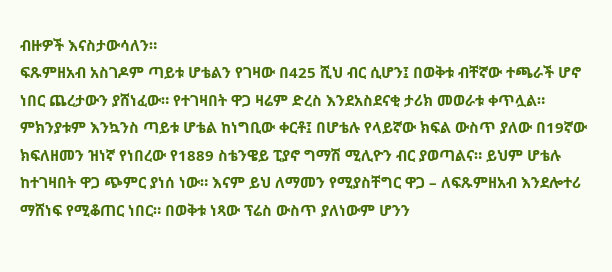ብዙዎች እናስታውሳለን።
ፍጹምዘአብ አስገዶም ጣይቱ ሆቴልን የገዛው በ425 ሺህ ብር ሲሆን፤ በወቅቱ ብቸኛው ተጫራች ሆኖ ነበር ጨረታውን ያሸነፈው። የተገዛበት ዋጋ ዛሬም ድረስ እንደአስደናቂ ታሪክ መወራቱ ቀጥሏል። ምክንያቱም እንኳንስ ጣይቱ ሆቴል ከነግቢው ቀርቶ፤ በሆቴሉ የላይኛው ክፍል ውስጥ ያለው በ19ኛው ክፍለዘመን ዝነኛ የነበረው የ1889 ስቴንዌይ ፒያኖ ግማሽ ሚሊዮን ብር ያወጣልና። ይህም ሆቴሉ ከተገዛበት ዋጋ ጭምር ያነሰ ነው። እናም ይህ ለማመን የሚያስቸግር ዋጋ – ለፍጹምዘአብ እንደሎተሪ ማሸነፍ የሚቆጠር ነበር። በወቅቱ ነጻው ፕሬስ ውስጥ ያለነውም ሆንን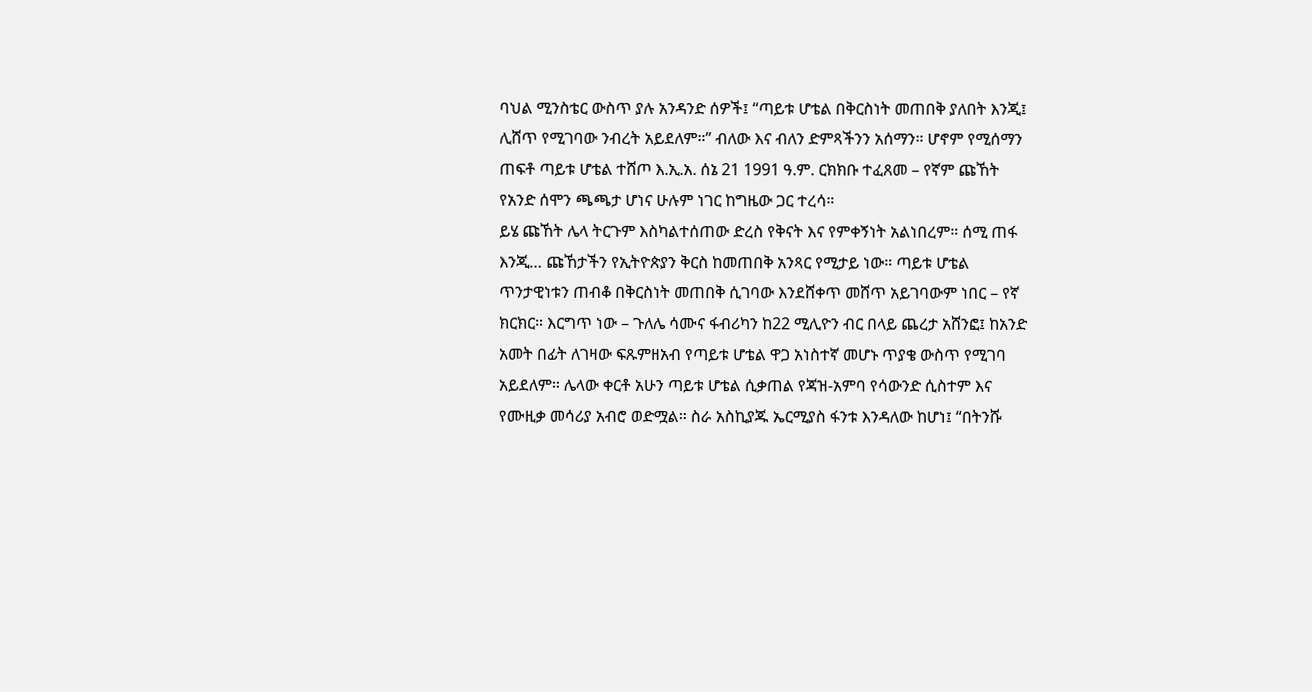ባህል ሚንስቴር ውስጥ ያሉ አንዳንድ ሰዎች፤ “ጣይቱ ሆቴል በቅርስነት መጠበቅ ያለበት እንጂ፤ ሊሸጥ የሚገባው ንብረት አይደለም።” ብለው እና ብለን ድምጻችንን አሰማን። ሆኖም የሚሰማን ጠፍቶ ጣይቱ ሆቴል ተሸጦ እ.ኢ.አ. ሰኔ 21 1991 ዓ.ም. ርክክቡ ተፈጸመ – የኛም ጩኸት የአንድ ሰሞን ጫጫታ ሆነና ሁሉም ነገር ከግዜው ጋር ተረሳ።
ይሄ ጩኸት ሌላ ትርጉም እስካልተሰጠው ድረስ የቅናት እና የምቀኝነት አልነበረም። ሰሚ ጠፋ እንጂ… ጩኸታችን የኢትዮጵያን ቅርስ ከመጠበቅ አንጻር የሚታይ ነው። ጣይቱ ሆቴል ጥንታዊነቱን ጠብቆ በቅርስነት መጠበቅ ሲገባው እንደሸቀጥ መሸጥ አይገባውም ነበር – የኛ ክርክር። እርግጥ ነው – ጉለሌ ሳሙና ፋብሪካን ከ22 ሚሊዮን ብር በላይ ጨረታ አሸንፎ፤ ከአንድ አመት በፊት ለገዛው ፍጹምዘአብ የጣይቱ ሆቴል ዋጋ አነስተኛ መሆኑ ጥያቄ ውስጥ የሚገባ አይደለም። ሌላው ቀርቶ አሁን ጣይቱ ሆቴል ሲቃጠል የጃዝ-አምባ የሳውንድ ሲስተም እና የሙዚቃ መሳሪያ አብሮ ወድሟል። ስራ አስኪያጁ ኤርሚያስ ፋንቱ እንዳለው ከሆነ፤ “በትንሹ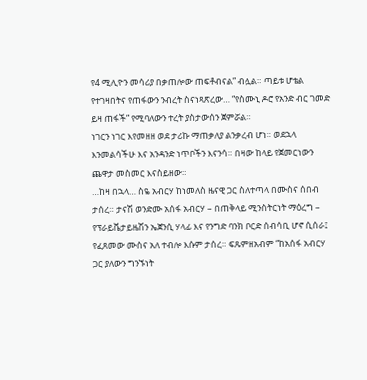የ4 ሚሊዮን መሳሪያ በቃጠሎው ጠፍቶብናል” ብሏል። ጣይቱ ሆቴል የተገዛበትና የጠፋውን ንብረት ስናነጻጽረው… “የስሙኒ ዶሮ የአንድ ብር ገመድ ይዛ ጠፋች” የሚባለውን ተረት ያስታውሰን ጀምሯል።
ነገርን ነገር እየመዘዘ ወደ ታሪኩ ማጠቃለያ ልንቃረብ ሆነ። ወደኋላ እንመልሳችሁ እና አንዳንድ ነጥቦችን እናንሳ። በዛው ከላይ የጀመርነውን ጨዋታ መስመር እናስይዘው።
…ከዛ በኋላ… ስዬ አብርሃ ከነመለስ ዜናዊ ጋር ስለተጣላ በሙስና ሰበብ ታሰረ። ታናሽ ወንድሙ አሰፋ አብርሃ – በጠቅላይ ሚንስትርነት ማዕረግ – የፕራይቬታይዜሽን ኤጀንሲ ሃላፊ እና የንግድ ባንክ ቦርድ ሰብሳቢ ሆኖ ሲሰራ፤ የፈጸመው ሙስና አለ ተብሎ እሱም ታሰረ። ፍጹምዘአብም “ከአሰፋ አብርሃ ጋር ያለውን ግንኙነት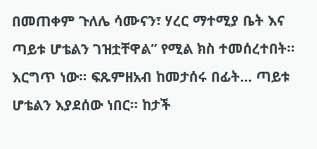በመጠቀም ጉለሌ ሳሙናን፣ ሃረር ማተሚያ ቤት እና ጣይቱ ሆቴልን ገዝቷቸዋል” የሚል ክስ ተመሰረተበት።
እርግጥ ነው። ፍጹምዘአብ ከመታሰሩ በፊት… ጣይቱ ሆቴልን እያደሰው ነበር። ከታች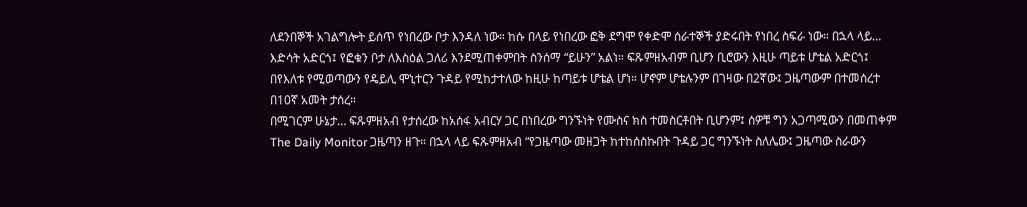ለደንበኞች አገልግሎት ይሰጥ የነበረው ቦታ እንዳለ ነው። ከሱ በላይ የነበረው ፎቅ ደግሞ የቀድሞ ሰራተኞች ያድሩበት የነበረ ስፍራ ነው። በኋላ ላይ… እድሳት አድርጎ፤ የፎቁን ቦታ ለእስዕል ጋለሪ እንደሚጠቀምበት ስንሰማ “ይሁን” አልነ። ፍጹምዘአብም ቢሆን ቢሮውን እዚሁ ጣይቱ ሆቴል አድርጎ፤ በየእለቱ የሚወጣውን የዴይሊ ሞኒተርን ጉዳይ የሚከታተለው ከዚሁ ከጣይቱ ሆቴል ሆነ። ሆኖም ሆቴሉንም በገዛው በ2ኛው፤ ጋዜጣውም በተመሰረተ በ10ኛ አመት ታሰረ።
በሚገርም ሁኔታ… ፍጹምዘአብ የታሰረው ከአሰፋ አብርሃ ጋር በነበረው ግንኙነት የሙስና ክስ ተመስርቶበት ቢሆንም፤ ሰዎቹ ግን አጋጣሚውን በመጠቀም The Daily Monitor ጋዜጣን ዘጉ። በኋላ ላይ ፍጹምዘአብ “የጋዜጣው መዘጋት ከተከሰስኩበት ጉዳይ ጋር ግንኙነት ስለሌው፤ ጋዜጣው ስራውን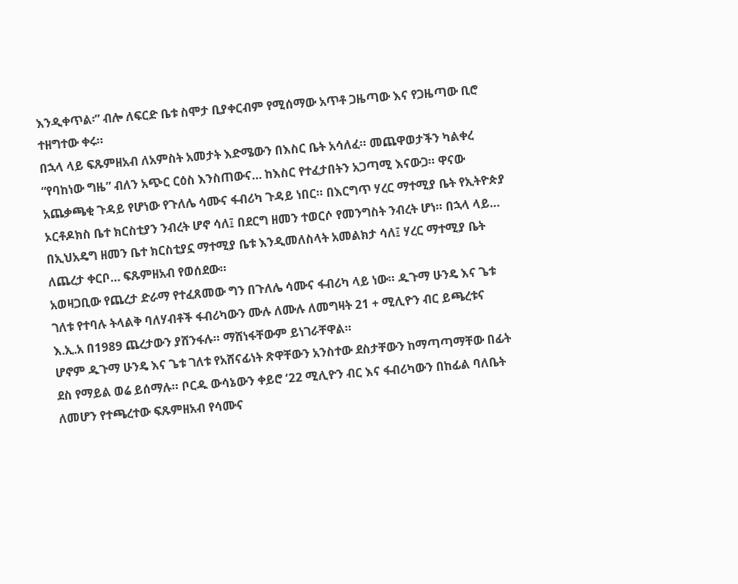እንዲቀጥል፡” ብሎ ለፍርድ ቤቱ ስሞታ ቢያቀርብም የሚሰማው አጥቶ ጋዜጣው እና የጋዜጣው ቢሮ ተዘግተው ቀሩ።
በኋላ ላይ ፍጹምዘአብ ለአምስት አመታት እድሜውን በእስር ቤት አሳለፈ። መጨዋወታችን ካልቀረ “የባከነው ግዜ” ብለን አጭር ርዕስ እንስጠውና… ከእስር የተፈታበትን አጋጣሚ እናውጋ። ዋናው አጨቃጫቂ ጉዳይ የሆነው የጉለሌ ሳሙና ፋብሪካ ጉዳይ ነበር። በእርግጥ ሃረር ማተሚያ ቤት የኢትዮጵያ ኦርቶዶክስ ቤተ ክርስቲያን ንብረት ሆኖ ሳለ፤ በደርግ ዘመን ተወርሶ የመንግስት ንብረት ሆነ። በኋላ ላይ… በኢህአዴግ ዘመን ቤተ ክርስቲያኗ ማተሚያ ቤቱ እንዲመለስላት አመልክታ ሳለ፤ ሃረር ማተሚያ ቤት ለጨረታ ቀርቦ… ፍጹምዘአብ የወሰደው።
አወዛጋቢው የጨረታ ድራማ የተፈጸመው ግን በጉለሌ ሳሙና ፋብሪካ ላይ ነው። ዱጉማ ሁንዴ እና ጌቱ ገለቱ የተባሉ ትላልቅ ባለሃብቶች ፋብሪካውን ሙሉ ለሙሉ ለመግዛት 21 + ሚሊዮን ብር ይጫረቱና እ.ኢ.አ በ1989 ጨረታውን ያሸንፋሉ። ማሸነፋቸውም ይነገራቸዋል።
ሆኖም ዱጉማ ሁንዴ እና ጌቱ ገለቱ የአሸናፊነት ጽዋቸውን አንስተው ደስታቸውን ከማጣጣማቸው በፊት ደስ የማይል ወሬ ይሰማሉ። ቦርዱ ውሳኔውን ቀይሮ ‘22 ሚሊዮን ብር እና ፋብሪካውን በከፊል ባለቤት ለመሆን የተጫረተው ፍጹምዘአብ የሳሙና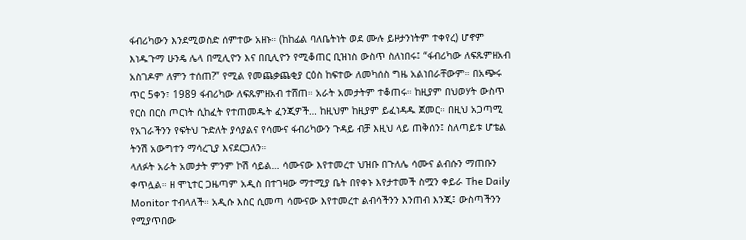ፋብሪካውን እንደሚወስድ ሰምተው አዘኑ። (ከከፊል ባለቤትነት ወደ ሙሉ ይዞታንነትም ተቀየረ) ሆኖም እነዱጉማ ሁንዴ ሌላ በሚሊዮን እና በቢሊዮን የሚቆጠር ቢዝነስ ውስጥ ስለነበሩ፤ “ፋብሪካው ለፍጹምዘአብ አስገዶም ለምን ተሰጠ?” የሚል የመጨቃጨቂያ ርዕስ ከፍተው ለመካሰስ ግዜ አልነበራቸውም። በአጭሩ ጥር 5ቀን፣ 1989 ፋብሪካው ለፍጹምዘአብ ተሸጠ። አራት አመታትም ተቆጠሩ። ከዚያም በህወሃት ውስጥ የርስ በርስ ጦርነት ሲከፈት የተጠመዱት ፈንጂዎች… ከዚህም ከዚያም ይፈነዳዱ ጀመር። በዚህ አጋጣሚ የአገራችንን የፍትህ ጉድለት ያሳያልና የሳሙና ፋብሪካውን ጉዳይ ብቻ እዚህ ላይ ጠቅሰን፤ ስለጣይቱ ሆቴል ትንሽ አውግተን ማሳረጊያ እናደርጋለን።
ላለፉት አራት አመታት ምንም ኮሽ ሳይል… ሳሙናው እየተመረተ ህዝቡ በጉለሌ ሳሙና ልብሱን ማጠቡን ቀጥሏል። ዘ ሞኒተር ጋዜጣም አዲስ በተገዛው ማተሚያ ቤት በየቀኑ እየታተመች ስሟን ቀይራ The Daily Monitor ተብላለች። አዲሱ እስር ሲመጣ ሳሙናው እየተመረተ ልብሳችንን እንጠብ እንጂ፤ ውስጣችንን የሚያጥበው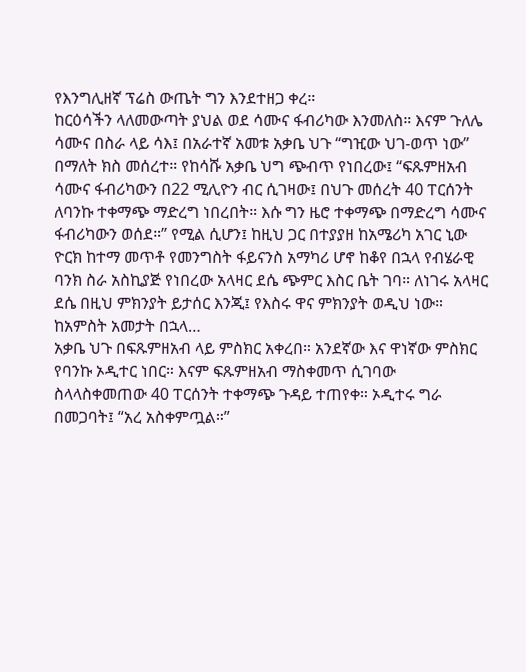የእንግሊዘኛ ፕሬስ ውጤት ግን እንደተዘጋ ቀረ።
ከርዕሳችን ላለመውጣት ያህል ወደ ሳሙና ፋብሪካው እንመለስ። እናም ጉለሌ ሳሙና በስራ ላይ ሳእ፤ በአራተኛ አመቱ አቃቤ ህጉ “ግዢው ህገ-ወጥ ነው” በማለት ክስ መሰረተ። የከሳሹ አቃቤ ህግ ጭብጥ የነበረው፤ “ፍጹምዘአብ ሳሙና ፋብሪካውን በ22 ሚሊዮን ብር ሲገዛው፤ በህጉ መሰረት 40 ፐርሰንት ለባንኩ ተቀማጭ ማድረግ ነበረበት። እሱ ግን ዜሮ ተቀማጭ በማድረግ ሳሙና ፋብሪካውን ወሰደ።” የሚል ሲሆን፤ ከዚህ ጋር በተያያዘ ከአሜሪካ አገር ኒው ዮርክ ከተማ መጥቶ የመንግስት ፋይናንስ አማካሪ ሆኖ ከቆየ በኋላ የብሄራዊ ባንክ ስራ አስኪያጅ የነበረው አላዛር ደሴ ጭምር እስር ቤት ገባ። ለነገሩ አላዛር ደሴ በዚህ ምክንያት ይታሰር እንጂ፤ የእስሩ ዋና ምክንያት ወዲህ ነው።
ከአምስት አመታት በኋላ…
አቃቤ ህጉ በፍጹምዘአብ ላይ ምስክር አቀረበ። አንደኛው እና ዋነኛው ምስክር የባንኩ ኦዲተር ነበር። እናም ፍጹምዘአብ ማስቀመጥ ሲገባው ስላላስቀመጠው 40 ፐርሰንት ተቀማጭ ጉዳይ ተጠየቀ። ኦዲተሩ ግራ በመጋባት፤ “አረ አስቀምጧል።”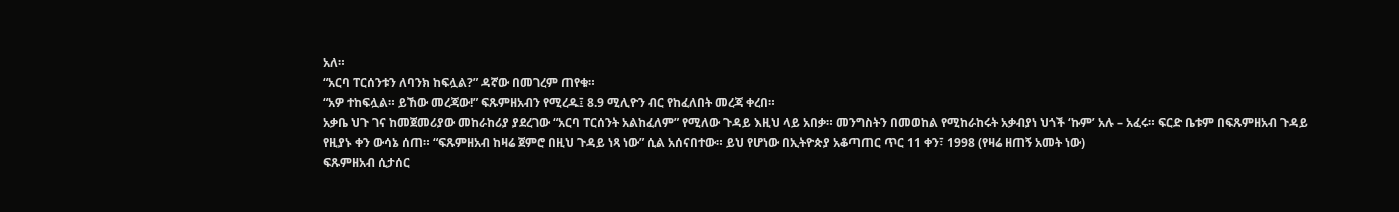አለ።
“አርባ ፐርሰንቱን ለባንክ ከፍሏል?” ዳኛው በመገረም ጠየቁ።
“አዎ ተከፍሏል። ይኸው መረጃው!” ፍጹምዘአብን የሚረዱ፤ 8.9 ሚሊዮን ብር የከፈለበት መረጃ ቀረበ።
አቃቤ ህጉ ገና ከመጀመሪያው መከራከሪያ ያደረገው “አርባ ፐርሰንት አልከፈለም” የሚለው ጉዳይ እዚህ ላይ አበቃ። መንግስትን በመወከል የሚከራከሩት አቃብያነ ህጎች ‘ኩም’ አሉ – አፈሩ። ፍርድ ቤቱም በፍጹምዘአብ ጉዳይ የዚያኑ ቀን ውሳኔ ሰጠ። “ፍጹምዘአብ ከዛሬ ጀምሮ በዚህ ጉዳይ ነጻ ነው” ሲል አሰናበተው። ይህ የሆነው በኢትዮጵያ አቆጣጠር ጥር 11 ቀን፣ 1998 (የዛሬ ዘጠኝ አመት ነው)
ፍጹምዘአብ ሲታሰር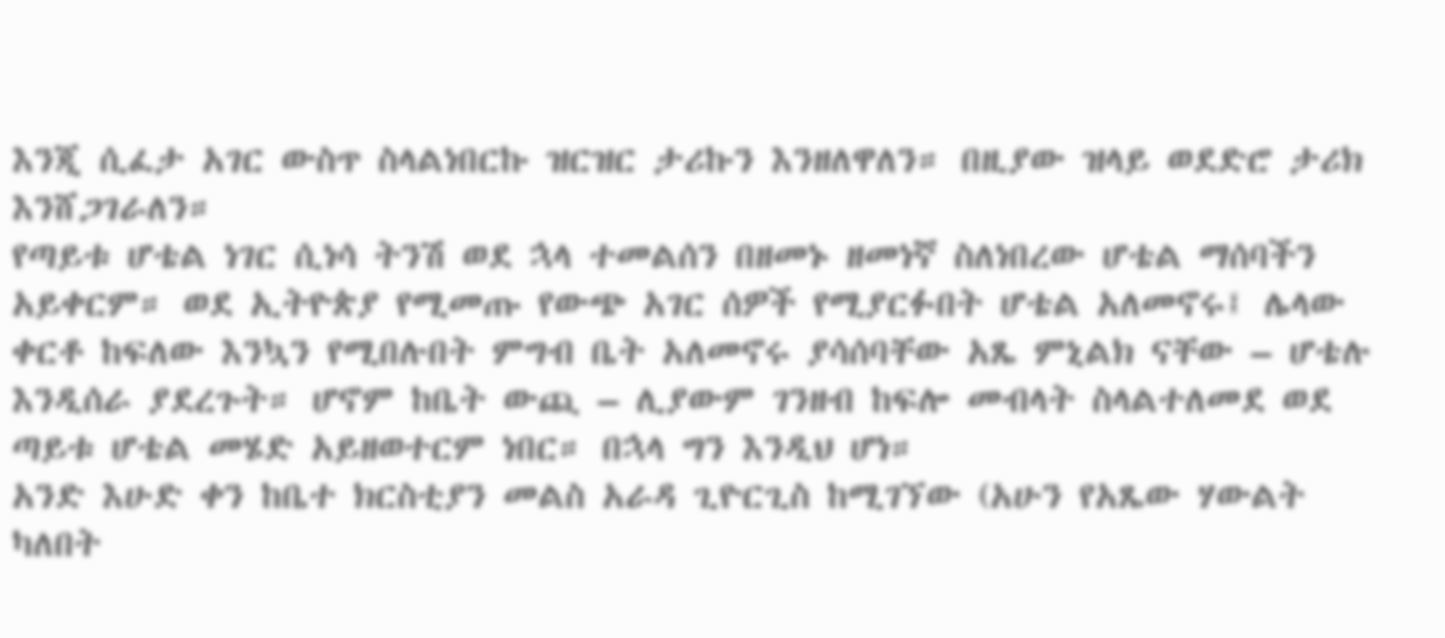እንጂ ሲፈታ አገር ውስጥ ስላልነበርኩ ዝርዝር ታሪኩን እንዘለዋለን። በዚያው ዝላይ ወደድሮ ታሪክ እንሸጋገራለን።
የጣይቱ ሆቴል ነገር ሲነሳ ትንሽ ወደ ኋላ ተመልሰን በዘመኑ ዘመነኛ ስለነበረው ሆቴል ማሰባችን አይቀርም። ወደ ኢትዮጵያ የሚመጡ የውጭ አገር ሰዎች የሚያርፉበት ሆቴል አለመኖሩ፤ ሌላው ቀርቶ ከፍለው እንኳን የሚበሉበት ምግብ ቤት አለመኖሩ ያሳሰባቸው አጼ ምኒልክ ናቸው – ሆቴሉ እንዲሰራ ያደረጉት። ሆኖም ከቤት ውጪ – ሊያውም ገንዘብ ከፍሎ መብላት ስላልተለመደ ወደ ጣይቱ ሆቴል መሄድ አይዘወተርም ነበር። በኋላ ግን እንዲህ ሆነ።
አንድ እሁድ ቀን ከቤተ ክርስቲያን መልስ አራዳ ጊዮርጊስ ከሚገኘው (አሁን የአጼው ሃውልት ካለበት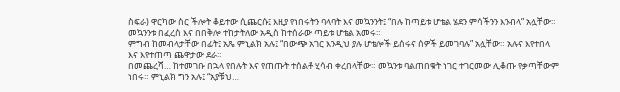ስፍራ) ዋርካው ስር ችሎት ቆይተው ሲጨርሱ፤ እዚያ የነበሩትን ባላባት እና መኳንንት፤ “በሉ ከጣይቱ ሆቴል ሄደን ምሳችንን እንብላ” አሏቸው።
መኳንንቱ በፈረስ እና በበቅሎ ተከታትለው አዲስ ከተሰራው ጣይቱ ሆቴል አመሩ።
ምግብ ከመብላታቸው በፊት፤ አጼ ምኒልክ አሉ፤ “በውጭ አገር እንዲህ ያሉ ሆቴሎች ይሰሩና ሰዎች ይመገባሉ” አሏቸው። አሉና እየተበላ እና እየተጠጣ ጨዋታው ደራ።
በመጨረሻ… ከተመገቡ በኋላ የበሉት እና የጠጡት ተሰልቶ ሂሳብ ቀረበላቸው። መኳንቱ ባልጠበቁት ነገር ተገርመው ሊቆጡ የቃጣቸውም ነበሩ። ምኒልክ ግን አሉ፤ “አያቹህ…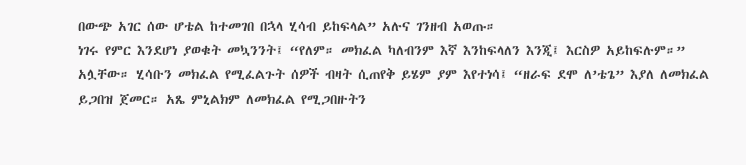በውጭ አገር ሰው ሆቴል ከተመገበ በኋላ ሂሳብ ይከፍላል” አሉና ገንዘብ አወጡ።
ነገሩ የምር እንደሆነ ያወቁት መኳንንት፤ “የለም። መክፈል ካለብንም እኛ እንከፍላለን እንጂ፤ እርስዎ አይከፍሉም።” አሏቸው። ሂሳቡን መክፈል የሚፈልጉት ሰዎች ብዛት ሲጠየቅ ይሄም ያም እየተነሳ፤ “ዘራፍ ደሞ ለ’ቴጌ” እያለ ለመክፈል ይጋበዝ ጀመር። አጼ ምኒልክም ለመክፈል የሚጋበዙትን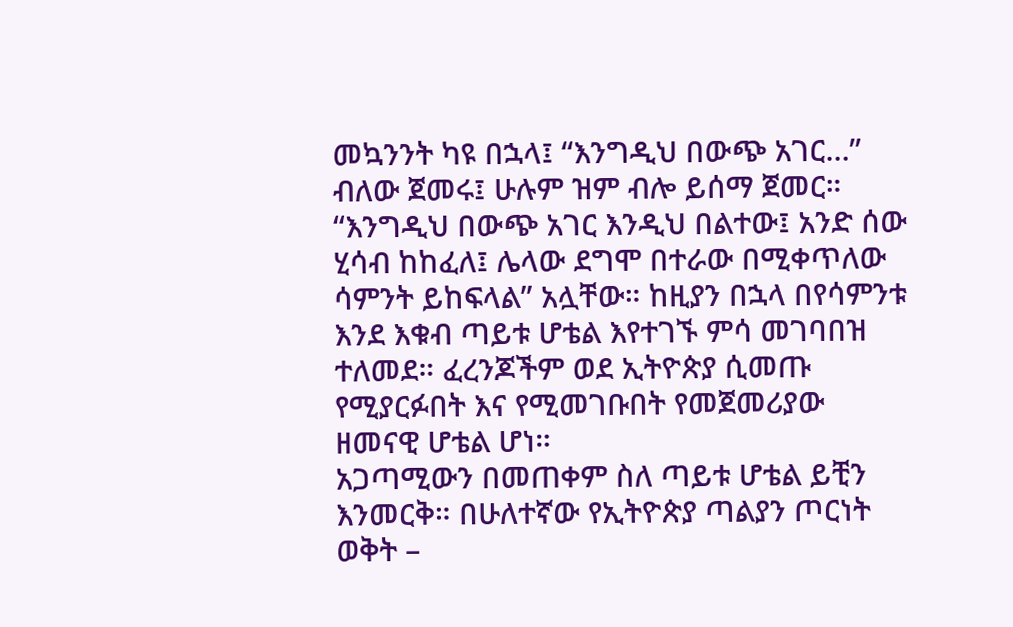መኳንንት ካዩ በኋላ፤ “እንግዲህ በውጭ አገር…” ብለው ጀመሩ፤ ሁሉም ዝም ብሎ ይሰማ ጀመር።
“እንግዲህ በውጭ አገር እንዲህ በልተው፤ አንድ ሰው ሂሳብ ከከፈለ፤ ሌላው ደግሞ በተራው በሚቀጥለው ሳምንት ይከፍላል” አሏቸው። ከዚያን በኋላ በየሳምንቱ እንደ እቁብ ጣይቱ ሆቴል እየተገኙ ምሳ መገባበዝ ተለመደ። ፈረንጆችም ወደ ኢትዮጵያ ሲመጡ የሚያርፉበት እና የሚመገቡበት የመጀመሪያው ዘመናዊ ሆቴል ሆነ።
አጋጣሚውን በመጠቀም ስለ ጣይቱ ሆቴል ይቺን እንመርቅ። በሁለተኛው የኢትዮጵያ ጣልያን ጦርነት ወቅት –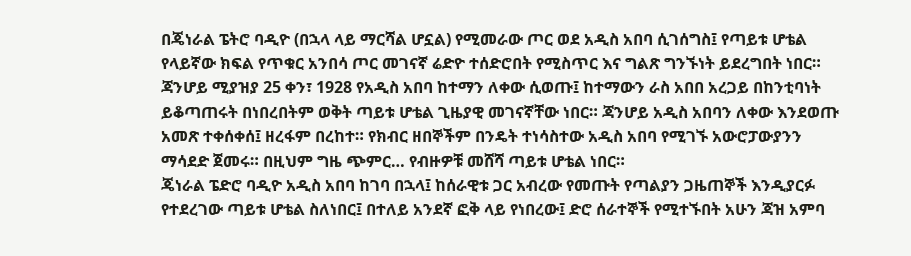በጄነራል ፔትሮ ባዲዮ (በኋላ ላይ ማርሻል ሆኗል) የሚመራው ጦር ወደ አዲስ አበባ ሲገሰግስ፤ የጣይቱ ሆቴል የላይኛው ክፍል የጥቁር አንበሳ ጦር መገናኛ ሬድዮ ተሰድሮበት የሚስጥር እና ግልጽ ግንኙነት ይደረግበት ነበር። ጃንሆይ ሚያዝያ 25 ቀን፣ 1928 የአዲስ አበባ ከተማን ለቀው ሲወጡ፤ ከተማውን ራስ አበበ አረጋይ በከንቲባነት ይቆጣጠሩት በነበረበትም ወቅት ጣይቱ ሆቴል ጊዜያዊ መገናኛቸው ነበር። ጃንሆይ አዲስ አበባን ለቀው እንደወጡ አመጽ ተቀሰቀሰ፤ ዘረፋም በረከተ። የክብር ዘበኞችም በንዴት ተነሳስተው አዲስ አበባ የሚገኙ አውሮፓውያንን ማሳደድ ጀመሩ። በዚህም ግዜ ጭምር… የብዙዎቹ መሸሻ ጣይቱ ሆቴል ነበር።
ጄነራል ፔድሮ ባዲዮ አዲስ አበባ ከገባ በኋላ፤ ከሰራዊቱ ጋር አብረው የመጡት የጣልያን ጋዜጠኞች እንዲያርፉ የተደረገው ጣይቱ ሆቴል ስለነበር፤ በተለይ አንደኛ ፎቅ ላይ የነበረው፤ ድሮ ሰራተኞች የሚተኙበት አሁን ጃዝ አምባ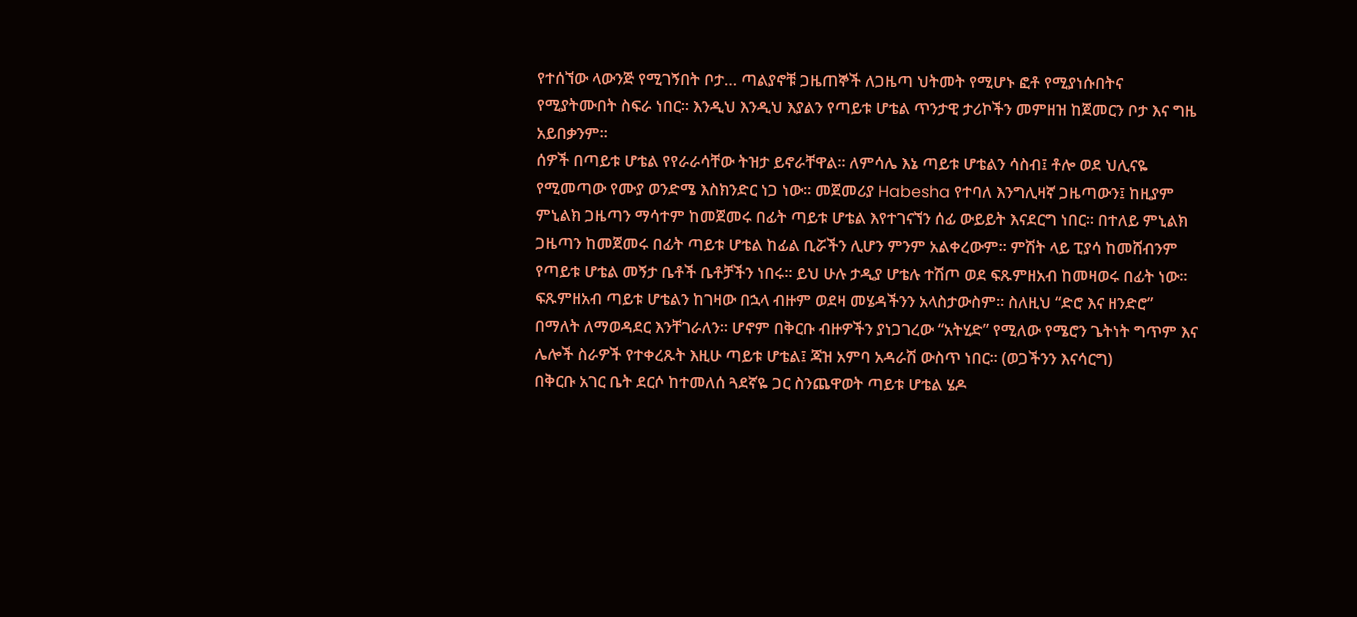የተሰኘው ላውንጅ የሚገኝበት ቦታ… ጣልያኖቹ ጋዜጠኞች ለጋዜጣ ህትመት የሚሆኑ ፎቶ የሚያነሱበትና የሚያትሙበት ስፍራ ነበር። እንዲህ እንዲህ እያልን የጣይቱ ሆቴል ጥንታዊ ታሪኮችን መምዘዝ ከጀመርን ቦታ እና ግዜ አይበቃንም።
ሰዎች በጣይቱ ሆቴል የየራራሳቸው ትዝታ ይኖራቸዋል። ለምሳሌ እኔ ጣይቱ ሆቴልን ሳስብ፤ ቶሎ ወደ ህሊናዬ የሚመጣው የሙያ ወንድሜ እስክንድር ነጋ ነው። መጀመሪያ Habesha የተባለ እንግሊዛኛ ጋዜጣውን፤ ከዚያም ምኒልክ ጋዜጣን ማሳተም ከመጀመሩ በፊት ጣይቱ ሆቴል እየተገናኘን ሰፊ ውይይት እናደርግ ነበር። በተለይ ምኒልክ ጋዜጣን ከመጀመሩ በፊት ጣይቱ ሆቴል ከፊል ቢሯችን ሊሆን ምንም አልቀረውም። ምሽት ላይ ፒያሳ ከመሸብንም የጣይቱ ሆቴል መኝታ ቤቶች ቤቶቻችን ነበሩ። ይህ ሁሉ ታዲያ ሆቴሉ ተሽጦ ወደ ፍጹምዘአብ ከመዛወሩ በፊት ነው። ፍጹምዘአብ ጣይቱ ሆቴልን ከገዛው በኋላ ብዙም ወደዛ መሄዳችንን አላስታውስም። ስለዚህ “ድሮ እና ዘንድሮ” በማለት ለማወዳደር እንቸገራለን። ሆኖም በቅርቡ ብዙዎችን ያነጋገረው “አትሂድ” የሚለው የሜሮን ጌትነት ግጥም እና ሌሎች ስራዎች የተቀረጹት እዚሁ ጣይቱ ሆቴል፤ ጃዝ አምባ አዳራሽ ውስጥ ነበር። (ወጋችንን እናሳርግ)
በቅርቡ አገር ቤት ደርሶ ከተመለሰ ጓደኛዬ ጋር ስንጨዋወት ጣይቱ ሆቴል ሄዶ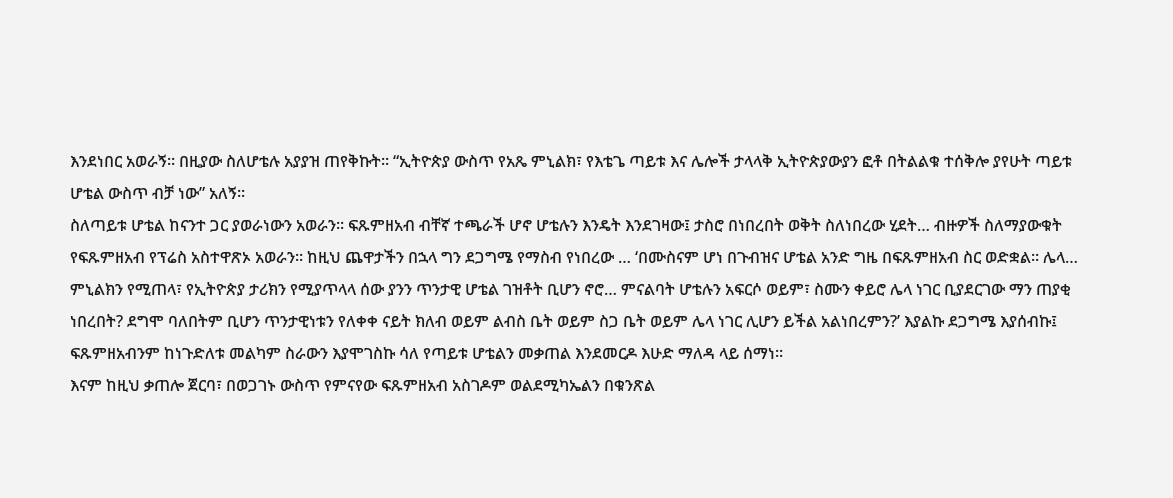እንደነበር አወራኝ። በዚያው ስለሆቴሉ አያያዝ ጠየቅኩት። “ኢትዮጵያ ውስጥ የአጼ ምኒልክ፣ የእቴጌ ጣይቱ እና ሌሎች ታላላቅ ኢትዮጵያውያን ፎቶ በትልልቁ ተሰቅሎ ያየሁት ጣይቱ ሆቴል ውስጥ ብቻ ነው” አለኝ።
ስለጣይቱ ሆቴል ከናንተ ጋር ያወራነውን አወራን። ፍጹምዘአብ ብቸኛ ተጫራች ሆኖ ሆቴሉን እንዴት እንደገዛው፤ ታስሮ በነበረበት ወቅት ስለነበረው ሂደት… ብዙዎች ስለማያውቁት የፍጹምዘአብ የፕሬስ አስተዋጽኦ አወራን። ከዚህ ጨዋታችን በኋላ ግን ደጋግሜ የማስብ የነበረው … ‘በሙስናም ሆነ በጉብዝና ሆቴል አንድ ግዜ በፍጹምዘአብ ስር ወድቋል። ሌላ… ምኒልክን የሚጠላ፣ የኢትዮጵያ ታሪክን የሚያጥላላ ሰው ያንን ጥንታዊ ሆቴል ገዝቶት ቢሆን ኖሮ… ምናልባት ሆቴሉን አፍርሶ ወይም፣ ስሙን ቀይሮ ሌላ ነገር ቢያደርገው ማን ጠያቂ ነበረበት? ደግሞ ባለበትም ቢሆን ጥንታዊነቱን የለቀቀ ናይት ክለብ ወይም ልብስ ቤት ወይም ስጋ ቤት ወይም ሌላ ነገር ሊሆን ይችል አልነበረምን?’ እያልኩ ደጋግሜ እያሰብኩ፤ ፍጹምዘአብንም ከነጉድለቱ መልካም ስራውን እያሞገስኩ ሳለ የጣይቱ ሆቴልን መቃጠል እንደመርዶ እሁድ ማለዳ ላይ ሰማነ።
እናም ከዚህ ቃጠሎ ጀርባ፣ በወጋገኑ ውስጥ የምናየው ፍጹምዘአብ አስገዶም ወልደሚካኤልን በቁንጽል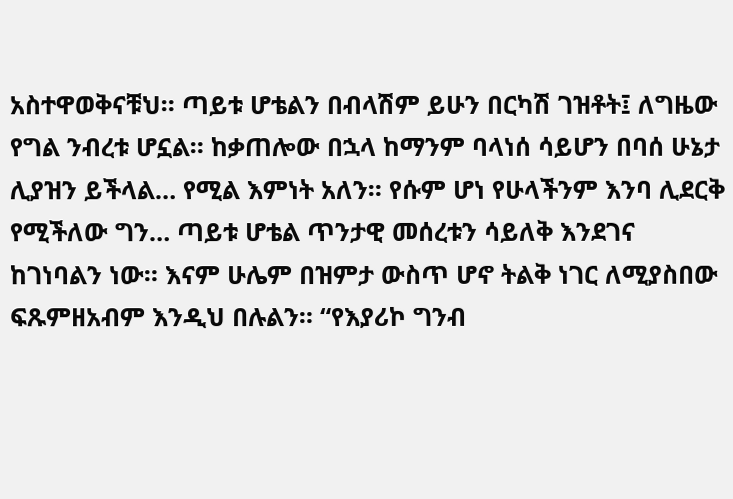አስተዋወቅናቹህ። ጣይቱ ሆቴልን በብላሽም ይሁን በርካሽ ገዝቶት፤ ለግዜው የግል ንብረቱ ሆኗል። ከቃጠሎው በኋላ ከማንም ባላነሰ ሳይሆን በባሰ ሁኔታ ሊያዝን ይችላል… የሚል እምነት አለን። የሱም ሆነ የሁላችንም እንባ ሊደርቅ የሚችለው ግን… ጣይቱ ሆቴል ጥንታዊ መሰረቱን ሳይለቅ እንደገና ከገነባልን ነው። እናም ሁሌም በዝምታ ውስጥ ሆኖ ትልቅ ነገር ለሚያስበው ፍጹምዘአብም እንዲህ በሉልን። “የእያሪኮ ግንብ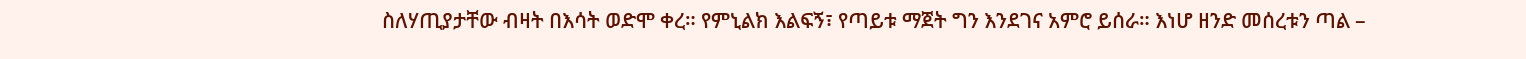ስለሃጢያታቸው ብዛት በእሳት ወድሞ ቀረ። የምኒልክ እልፍኝ፣ የጣይቱ ማጀት ግን እንደገና አምሮ ይሰራ። እነሆ ዘንድ መሰረቱን ጣል –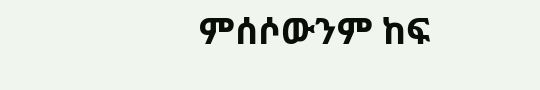ምሰሶውንም ከፍ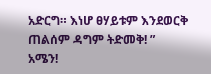አድርግ። እነሆ ፀሃይቱም እንደወርቅ ጠልሰም ዳግም ትድመቅ! ”
አሜን!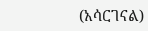(አሳርገናል)